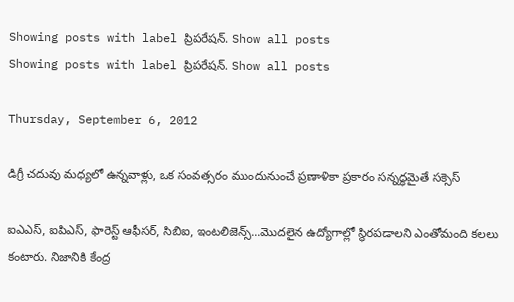Showing posts with label ప్రిపరేషన్. Show all posts
Showing posts with label ప్రిపరేషన్. Show all posts

Thursday, September 6, 2012

డిగ్రీ చదువు మధ్యలో ఉన్నవాళ్లు, ఒక సంవత్సరం ముందునుంచే ప్రణాళికా ప్రకారం సన్నద్ధమైతే సక్సెస్‌

ఐఎఎస్‌, ఐపిఎస్‌, ఫారెస్ట్‌ ఆఫీసర్‌, సిబిఐ, ఇంటలిజెన్స్‌...మొదలైన ఉద్యోగాల్లో స్థిరపడాలని ఎంతోమంది కలలు కంటారు. నిజానికి కేంద్ర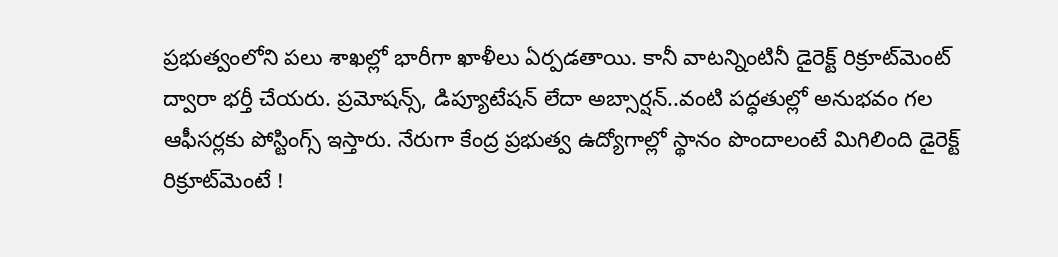ప్రభుత్వంలోని పలు శాఖల్లో భారీగా ఖాళీలు ఏర్పడతాయి. కానీ వాటన్నింటినీ డైరెక్ట్‌ రిక్రూట్‌మెంట్‌ ద్వారా భర్తీ చేయరు. ప్రమోషన్స్‌, డిప్యూటేషన్‌ లేదా అబ్సార్షన్‌..వంటి పద్ధతుల్లో అనుభవం గల ఆఫీసర్లకు పోస్టింగ్స్‌ ఇస్తారు. నేరుగా కేంద్ర ప్రభుత్వ ఉద్యోగాల్లో స్థానం పొందాలంటే మిగిలింది డైరెక్ట్‌ రిక్రూట్‌మెంటే !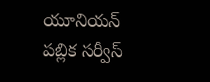యూనియన్‌ పబ్లిక సర్వీస్‌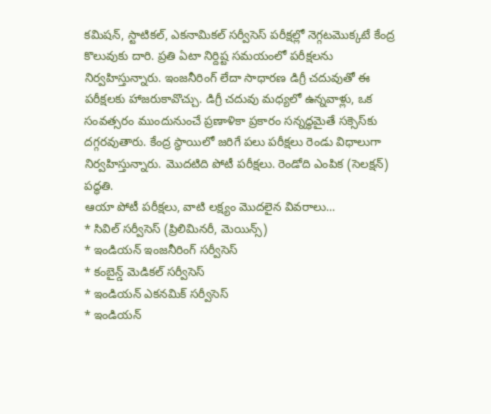కమిషన్‌, స్టాటికల్‌, ఎకనామికల్‌ సర్వీసెస్‌ పరీక్షల్లో నెగ్గటమొక్కటే కేంద్ర కొలువుకు దారి. ప్రతి ఏటా నిర్దిష్ట సమయంలో పరీక్షలను నిర్వహిస్తున్నారు. ఇంజనీరింగ్‌ లేదా సాధారణ డిగ్రీ చదువుతో ఈ పరీక్షలకు హాజరుకావొచ్చు. డిగ్రీ చదువు మధ్యలో ఉన్నవాళ్లు, ఒక సంవత్సరం ముందునుంచే ప్రణాళికా ప్రకారం సన్నద్ధమైతే సక్సెస్‌కు దగ్గరవుతారు. కేంద్ర స్థాయిలో జరిగే పలు పరీక్షలు రెండు విధాలుగా నిర్వహిస్తున్నారు. మొదటిది పోటీ పరీక్షలు. రెండోది ఎంపిక (సెలక్షన్‌) పద్ధతి.
ఆయా పోటీ పరీక్షలు, వాటి లక్ష్యం మొదలైన వివరాలు...
* సివిల్‌ సర్వీసెస్‌ (ప్రిలిమినరీ, మెయిన్స్‌)
* ఇండియన్‌ ఇంజనీరింగ్‌ సర్వీసెస్‌
* కంబైన్డ్‌ మెడికల్‌ సర్వీసెస్‌
* ఇండియన్‌ ఎకనమిక్‌ సర్వీసెస్‌
* ఇండియన్‌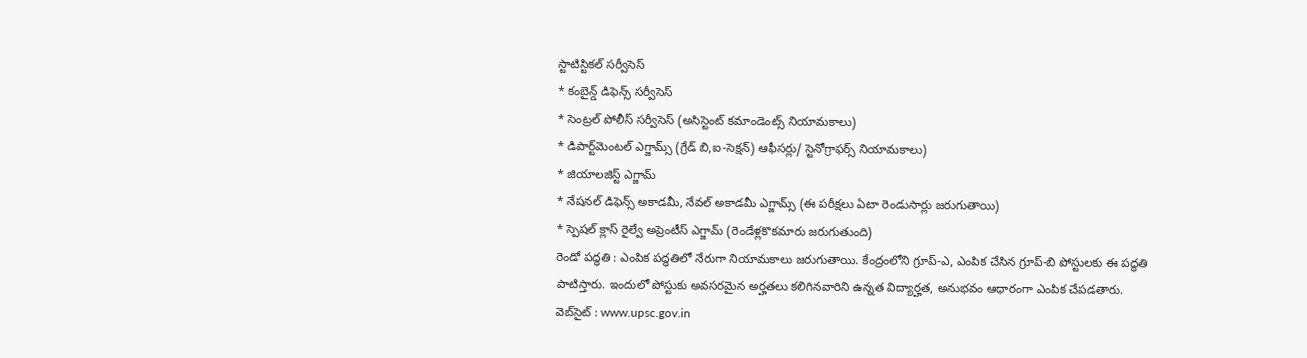స్టాటిస్టికల్‌ సర్వీసెస్‌
* కంబైన్డ్‌ డిఫెన్స్‌ సర్వీసెస్‌
* సెంట్రల్‌ పోలీస్‌ సర్వీసెస్‌ (అసిస్టెంట్‌ కమాండెంట్స్‌ నియామకాలు)
* డిపార్ట్‌మెంటల్‌ ఎగ్జామ్స్‌ (గ్రేడ్‌ బి,ఐ-సెక్షన్‌) ఆఫీసర్లు/ స్టెనోగ్రాఫర్స్‌ నియామకాలు)
* జియాలజిస్ట్‌ ఎగ్జామ్‌
* నేషనల్‌ డిఫెన్స్‌ అకాడమీ, నేవల్‌ అకాడమీ ఎగ్జామ్స్‌ (ఈ పరీక్షలు ఏటా రెండుసార్లు జరుగుతాయి)
* స్పెషల్‌ క్లాస్‌ రైల్వే అప్రెంటీస్‌ ఎగ్జామ్‌ (రెండేళ్లకొకమారు జరుగుతుంది)
రెండో పద్ధతి : ఎంపిక పద్ధతిలో నేరుగా నియామకాలు జరుగుతాయి. కేంద్రంలోని గ్రూప్‌-ఎ, ఎంపిక చేసిన గ్రూప్‌-బి పోస్టులకు ఈ పద్ధతి పాటిస్తారు. ఇందులో పోస్టుకు అవసరమైన అర్హతలు కలిగినవారిని ఉన్నత విద్యార్హత, అనుభవం ఆధారంగా ఎంపిక చేపడతారు.
వెబ్‌సైట్‌ : www.upsc.gov.in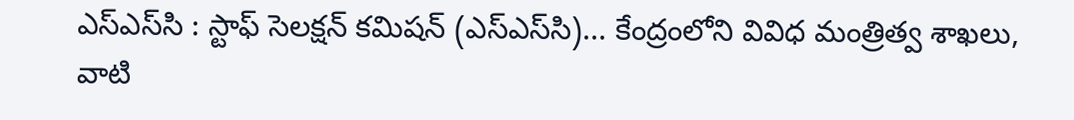ఎస్‌ఎస్‌సి : స్టాఫ్‌ సెలక్షన్‌ కమిషన్‌ (ఎస్‌ఎస్‌సి)... కేంద్రంలోని వివిధ మంత్రిత్వ శాఖలు, వాటి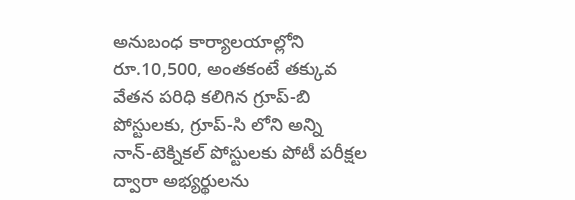అనుబంధ కార్యాలయాల్లోని రూ.10,500, అంతకంటే తక్కువ వేతన పరిధి కలిగిన గ్రూప్‌-బి పోస్టులకు, గ్రూప్‌-సి లోని అన్ని నాన్‌-టెక్నికల్‌ పోస్టులకు పోటీ పరీక్షల ద్వారా అభ్యర్థులను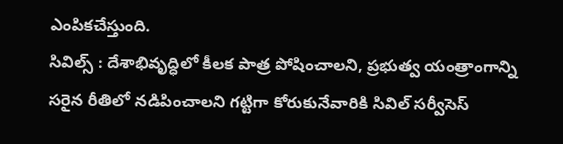ఎంపికచేస్తుంది.
సివిల్స్‌ : దేశాభివృద్ధిలో కీలక పాత్ర పోషించాలని, ప్రభుత్వ యంత్రాంగాన్ని సరైన రీతిలో నడిపించాలని గట్టిగా కోరుకునేవారికి సివిల్‌ సర్వీసెస్‌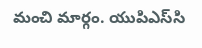మంచి మార్గం. యుపిఎస్‌సి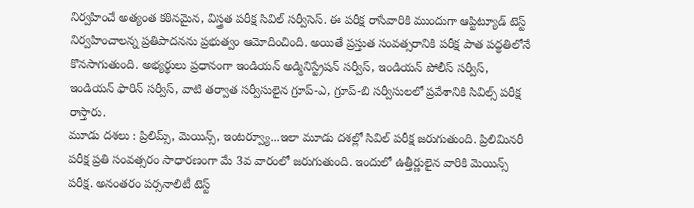నిర్వహించే అత్యంత కఠినమైన, విస్త్రత పరీక్ష సివిల్‌ సర్వీసెస్‌. ఈ పరీక్ష రాసేవారికి ముందుగా ఆప్టిట్యూడ్‌ టెస్ట్‌ నిర్వహించాలన్న ప్రతిపాదనను ప్రభుత్వం ఆమోదించింది. అయితే ప్రస్తుత సంవత్సరానికి పరీక్ష పాత పద్థతిలోనే కొనసాగుతుంది. అభ్యర్థులు ప్రధానంగా ఇండియన్‌ అడ్మినిస్ట్రేషన్‌ సర్వీస్‌, ఇండియన్‌ పోలీస్‌ సర్వీస్‌, ఇండియన్‌ ఫారిన్‌ సర్వీస్‌, వాటి తర్వాత సర్వీసులైన గ్రూప్‌-ఎ, గ్రూప్‌-బి సర్వీసులలో ప్రవేశానికి సివిల్స్‌ పరీక్ష రాస్తారు.
మూడు దశలు : ప్రిలిమ్స్‌, మెయిన్స్‌, ఇంటర్వ్యూ...ఇలా మూడు దశల్లో సివిల్‌ పరీక్ష జరుగుతుంది. ప్రిలిమినరీ పరీక్ష ప్రతి సంవత్సరం సాధారణంగా మే 3వ వారంలో జరుగుతుంది. ఇందులో ఉత్తీర్ణులైన వారికి మెయిన్స్‌ పరీక్ష. అనంతరం పర్సనాలిటీ టెస్ట్‌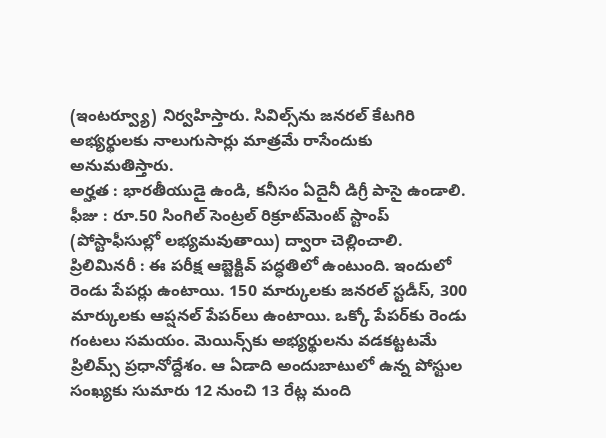(ఇంటర్వ్యూ) నిర్వహిస్తారు. సివిల్స్‌ను జనరల్‌ కేటగిరి అభ్యర్థులకు నాలుగుసార్లు మాత్రమే రాసేందుకు అనుమతిస్తారు.
అర్హత : భారతీయుడై ఉండి, కనీసం ఏదైనీ డిగ్రీ పాసై ఉండాలి.
ఫీజు : రూ.50 సింగిల్‌ సెంట్రల్‌ రిక్రూట్‌మెంట్‌ స్టాంప్‌ (పోస్టాఫీసుల్లో లభ్యమవుతాయి) ద్వారా చెల్లించాలి.
ప్రిలిమినరీ : ఈ పరీక్ష ఆబ్జెక్టివ్‌ పద్ధతిలో ఉంటుంది. ఇందులో రెండు పేపర్లు ఉంటాయి. 150 మార్కులకు జనరల్‌ స్టడీస్‌, 300 మార్కులకు ఆప్షనల్‌ పేపర్‌లు ఉంటాయి. ఒక్కో పేపర్‌కు రెండు గంటలు సమయం. మెయిన్స్‌కు అభ్యర్థులను వడకట్టటమే ప్రిలిమ్స్‌ ప్రధానోద్దేశం. ఆ ఏడాది అందుబాటులో ఉన్న పోస్టుల సంఖ్యకు సుమారు 12 నుంచి 13 రేట్ల మంది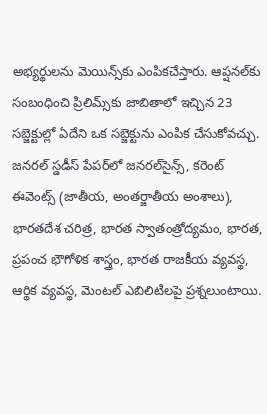అభ్యర్థులను మెయిన్స్‌కు ఎంపికచేస్తారు. ఆప్షనల్‌కు సంబంధించి ప్రిలిమ్స్‌కు జాబితాలో ఇచ్చిన 23 సబ్జెక్టుల్లో ఏదేని ఒక సబ్జెక్టును ఎంపిక చేసుకోవచ్చు. జనరల్‌ స్డడీస్‌ పేపర్‌లో జనరల్‌సైన్స్‌, కరెంట్‌ ఈవెంట్స్‌ (జాతీయ, అంతర్జాతీయ అంశాలు), భారతదేశ చరిత్ర, భారత స్వాతంత్రోద్యమం, భారత, ప్రపంచ భౌగోళిక శాస్త్రం, భారత రాజకీయ వ్యవస్థ, ఆర్థిక వ్యవస్థ, మెంటల్‌ ఎబిలిటిలపై ప్రశ్నలుంటాయి.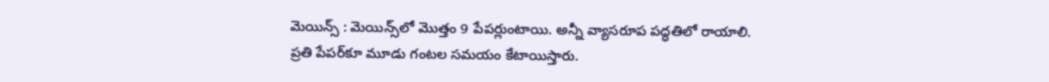మెయిన్స్‌ : మెయిన్స్‌లో మొత్తం 9 పేపర్లుంటాయి. అన్నీ వ్యాసరూప పద్ధతిలో రాయాలి. ప్రతి పేపర్‌కూ మూడు గంటల సమయం కేటాయిస్తారు.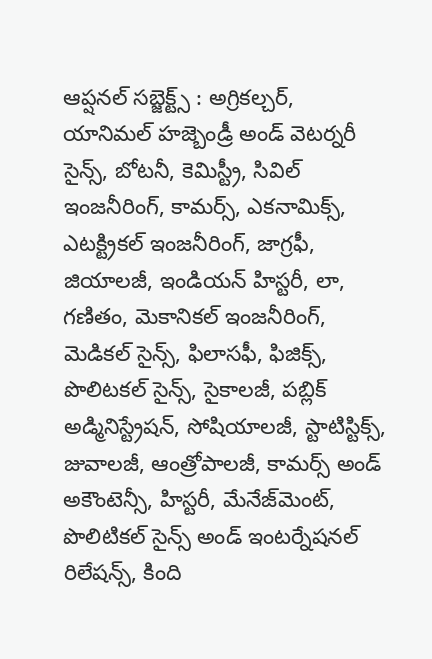ఆప్షనల్‌ సబ్జెక్ట్స్‌ : అగ్రికల్చర్‌, యానిమల్‌ హజ్బెండ్రీ అండ్‌ వెటర్నరీ సైన్స్‌, బోటనీ, కెమిస్ట్రీ, సివిల్‌ ఇంజనీరింగ్‌, కామర్స్‌, ఎకనామిక్స్‌, ఎటక్ట్రికల్‌ ఇంజనీరింగ్‌, జాగ్రఫీ, జియాలజీ, ఇండియన్‌ హిస్టరీ, లా, గణితం, మెకానికల్‌ ఇంజనీరింగ్‌, మెడికల్‌ సైన్స్‌, ఫిలాసఫీ, ఫిజిక్స్‌, పొలిటకల్‌ సైన్స్‌, సైకాలజీ, పబ్లిక్‌ అడ్మినిస్ట్రేషన్‌, సోషియాలజీ, స్టాటిస్టిక్స్‌, జువాలజీ, ఆంత్రోపాలజీ, కామర్స్‌ అండ్‌ అకౌంటెన్సీ, హిస్టరీ, మేనేజ్‌మెంట్‌, పొలిటికల్‌ సైన్స్‌ అండ్‌ ఇంటర్నేషనల్‌ రిలేషన్స్‌, కింది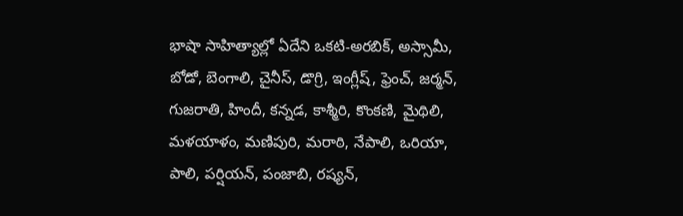భాషా సాహిత్యాల్లో ఏదేని ఒకటి-అరబిక్‌, అస్సామీ, బోడో, బెంగాలి, చైనీస్‌, డొగ్రి, ఇంగ్లీష్‌, ఫ్రెంచ్‌, జర్మన్‌, గుజరాతి, హిందీ, కన్నడ, కాశ్మీరి, కొంకణి, మైథిలి, మళయాళం, మణిపురి, మరాఠి, నేపాలి, ఒరియా, పాలి, పర్షియన్‌, పంజాబి, రష్యన్‌,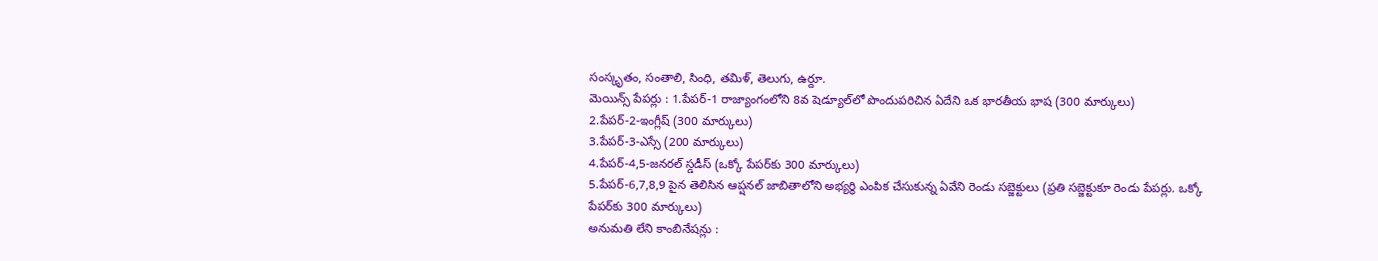సంస్కృతం, సంతాలి, సింధి, తమిళ్‌, తెలుగు, ఉర్దూ.
మెయిన్స్‌ పేపర్లు : 1.పేపర్‌-1 రాజ్యాంగంలోని 8వ షెడ్యూల్‌లో పొందుపరిచిన ఏదేని ఒక భారతీయ భాష (300 మార్కులు)
2.పేపర్‌-2-ఇంగ్లీష్‌ (300 మార్కులు)
3.పేపర్‌-3-ఎస్సే (200 మార్కులు)
4.పేపర్‌-4,5-జనరల్‌ స్డడీస్‌ (ఒక్కో పేపర్‌కు 300 మార్కులు)
5.పేపర్‌-6,7,8,9 పైన తెలిసిన ఆప్షనల్‌ జాబితాలోని అభ్యర్థి ఎంపిక చేసుకున్న ఏవేని రెండు సబ్జెక్టులు (ప్రతి సబ్జెక్టుకూ రెండు పేపర్లు. ఒక్కో పేపర్‌కు 300 మార్కులు)
అనుమతి లేని కాంబినేషన్లు :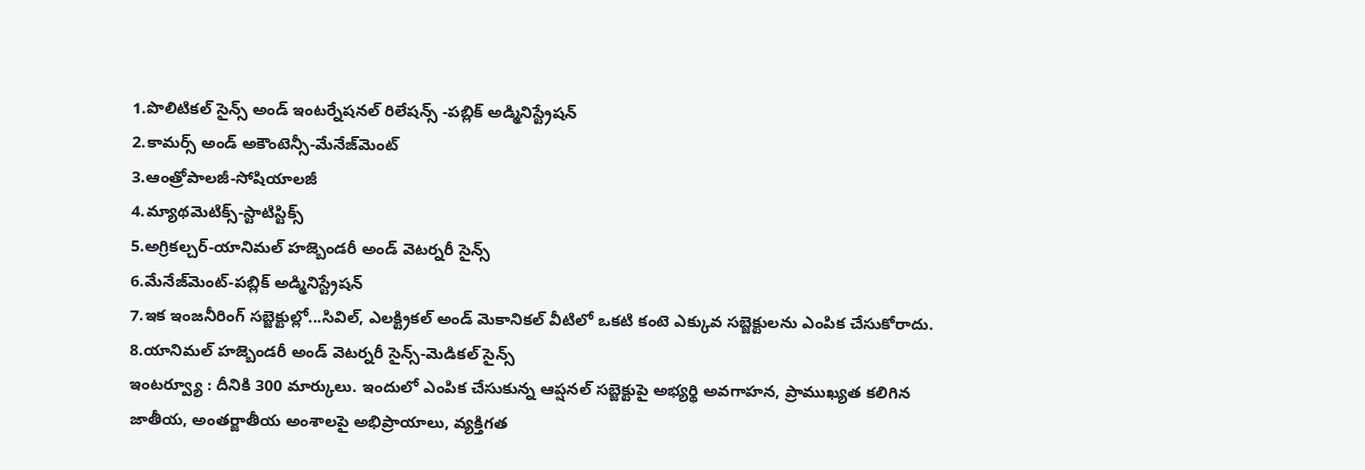1.పొలిటికల్‌ సైన్స్‌ అండ్‌ ఇంటర్నేషనల్‌ రిలేషన్స్‌ -పబ్లిక్‌ అడ్మినిస్ట్రేషన్‌
2.కామర్స్‌ అండ్‌ అకౌంటెన్సీ-మేనేజ్‌మెంట్‌
3.ఆంత్రోపాలజీ-సోషియాలజీ
4.మ్యాథమెటిక్స్‌-స్టాటిస్టిక్స్‌
5.అగ్రికల్చర్‌-యానిమల్‌ హజ్బెండరీ అండ్‌ వెటర్నరీ సైన్స్‌
6.మేనేజ్‌మెంట్‌-పబ్లిక్‌ అడ్మినిస్ట్రేషన్‌
7.ఇక ఇంజనీరింగ్‌ సబ్జెక్టుల్లో...సివిల్‌, ఎలక్ట్రికల్‌ అండ్‌ మెకానికల్‌ వీటిలో ఒకటి కంటె ఎక్కువ సబ్జెక్టులను ఎంపిక చేసుకోరాదు.
8.యానిమల్‌ హజ్బెండరీ అండ్‌ వెటర్నరీ సైన్స్‌-మెడికల్‌ సైన్స్‌
ఇంటర్వ్యూ : దీనికి 300 మార్కులు. ఇందులో ఎంపిక చేసుకున్న ఆప్షనల్‌ సబ్జెక్టుపై అభ్యర్థి అవగాహన, ప్రాముఖ్యత కలిగిన జాతీయ, అంతర్జాతీయ అంశాలపై అభిప్రాయాలు, వ్యక్తిగత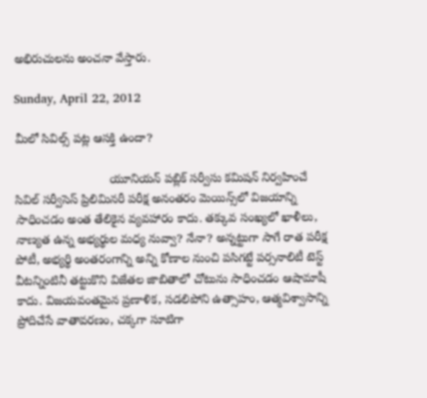అభిరుచులను అంచనా వేస్తారు.

Sunday, April 22, 2012

మీలో సివిల్స్ పట్ల ఆసక్తి ఉందా?

                            యూనియన్ పబ్లిక్ సర్వీసు కమిషన్ నిర్వహించే సివిల్ సర్వీసెస్ ప్రిలిమినరీ పరీక్ష అనంతరం మెయిన్స్‌లో విజయాన్ని సాధించడం అంత తేలికైన వ్యవహారం కాదు. తక్కువ సంఖ్యలో ఖాళీలు, నాణ్యత ఉన్న అభ్యర్థుల మధ్య నువ్వా? నేనా? అన్నట్టుగా సాగే రాత పరీక్ష పోటీ, అభ్యర్థి అంతరంగాన్ని అన్ని కోణాల నుంచి పసిగట్టే పర్సనాలిటీ టెస్ట్ వీటన్నింటినీ తట్టుకొని విజేతల జాబితాలో చోటును సాధించడం ఆషామాషీ కాదు. విజయవంతమైన ప్రణాళిక, సడలిపోని ఉత్సాహం, ఆత్మవిశ్వాసాన్ని ప్రోదిచేసే వాతావరణం, చక్కగా సూటిగా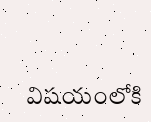విషయంలోకి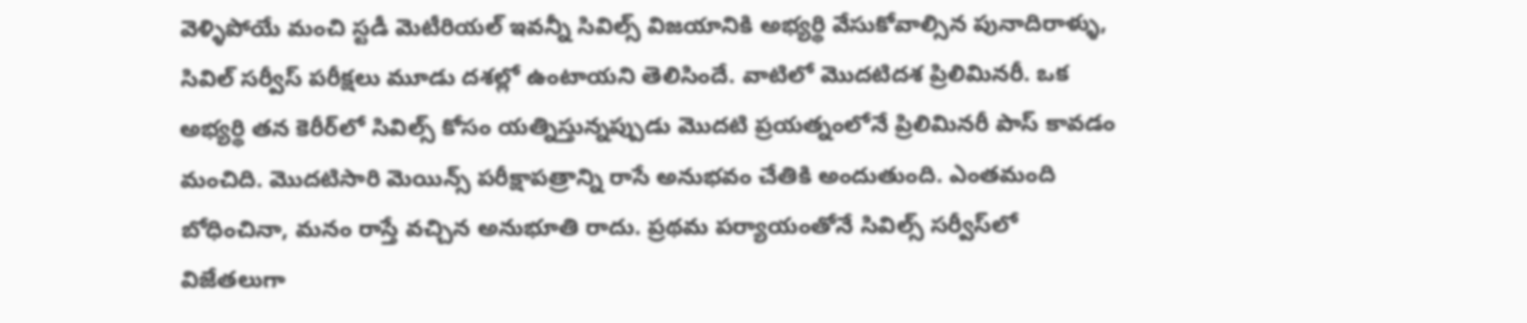వెళ్ళిపోయే మంచి స్టడీ మెటీరియల్ ఇవన్నీ సివిల్స్ విజయానికి అభ్యర్థి వేసుకోవాల్సిన పునాదిరాళ్ళు, సివిల్ సర్వీస్ పరీక్షలు మూడు దశల్లో ఉంటాయని తెలిసిందే. వాటిలో మొదటిదశ ప్రిలిమినరీ. ఒక అభ్యర్థి తన కెరీర్‌లో సివిల్స్ కోసం యత్నిస్తున్నప్పుడు మొదటి ప్రయత్నంలోనే ప్రిలిమినరీ పాస్ కావడం మంచిది. మొదటిసారి మెయిన్స్ పరీక్షాపత్రాన్ని రాసే అనుభవం చేతికి అందుతుంది. ఎంతమంది బోధించినా, మనం రాస్తే వచ్చిన అనుభూతి రాదు. ప్రథమ పర్యాయంతోనే సివిల్స్ సర్వీస్‌లో విజేతలుగా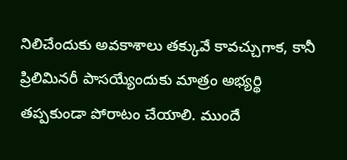నిలిచేందుకు అవకాశాలు తక్కువే కావచ్చుగాక, కానీ ప్రిలిమినరీ పాసయ్యేందుకు మాత్రం అభ్యర్థి తప్పకుండా పోరాటం చేయాలి. ముందే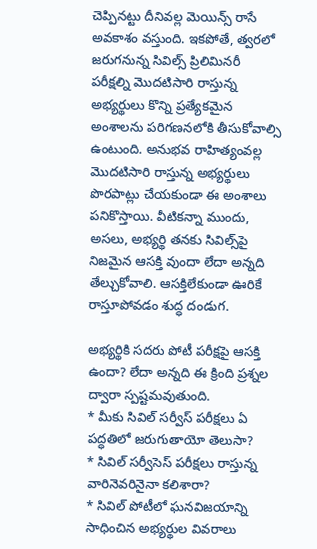చెప్పినట్టు దీనివల్ల మెయిన్స్ రాసే అవకాశం వస్తుంది. ఇకపోతే, త్వరలో జరుగనున్న సివిల్స్ ప్రిలిమినరీ పరీక్షల్ని మొదటిసారి రాస్తున్న అభ్యర్థులు కొన్ని ప్రత్యేకమైన అంశాలను పరిగణనలోకి తీసుకోవాల్సి ఉంటుంది. అనుభవ రాహిత్యంవల్ల మొదటిసారి రాస్తున్న అభ్యర్థులు పొరపాట్లు చేయకుండా ఈ అంశాలు పనికొస్తాయి. వీటికన్నా ముందు, అసలు, అభ్యర్థి తనకు సివిల్స్‌పై నిజమైన ఆసక్తి వుందా లేదా అన్నది తేల్చుకోవాలి. ఆసక్తిలేకుండా ఊరికే రాస్తూపోవడం శుద్ధ దండుగ.

అభ్యర్థికి సదరు పోటీ పరీక్షపై ఆసక్తి ఉందా? లేదా అన్నది ఈ క్రింది ప్రశ్నల ద్వారా స్పష్టమవుతుంది.
* మీకు సివిల్ సర్వీస్ పరీక్షలు ఏ పద్ధతిలో జరుగుతాయో తెలుసా?
* సివిల్ సర్వీసెస్ పరీక్షలు రాస్తున్న వారినెవరినైనా కలిశారా?
* సివిల్ పోటీలో ఘనవిజయాన్ని సాధించిన అభ్యర్థుల వివరాలు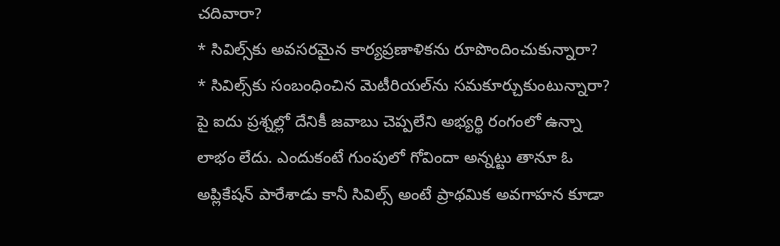చదివారా?
* సివిల్స్‌కు అవసరమైన కార్యప్రణాళికను రూపొందించుకున్నారా?
* సివిల్స్‌కు సంబంధించిన మెటీరియల్‌ను సమకూర్చుకుంటున్నారా?
పై ఐదు ప్రశ్నల్లో దేనికీ జవాబు చెప్పలేని అభ్యర్థి రంగంలో ఉన్నా లాభం లేదు. ఎందుకంటే గుంపులో గోవిందా అన్నట్టు తానూ ఓ అప్లికేషన్ పారేశాడు కానీ సివిల్స్ అంటే ప్రాథమిక అవగాహన కూడా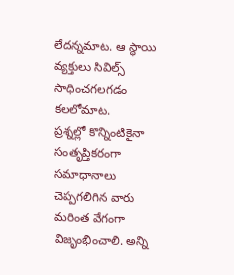లేదన్నమాట. ఆ స్థాయి వ్యక్తులు సివిల్స్ సాధించగలగడం కలలోమాట.
ప్రశ్నల్లో కొన్నింటికైనా సంతృప్తికరంగా సమాధానాలు చెప్పగలిగిన వారు మరింత వేగంగా విజృంభించాలి. అన్ని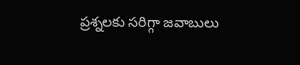ప్రశ్నలకు సరిగ్గా జవాబులు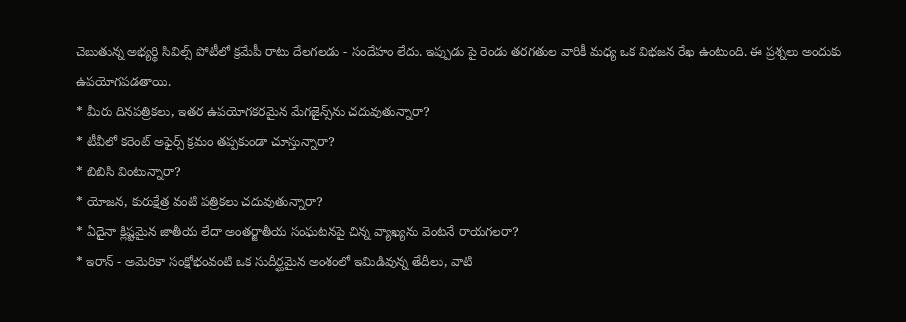చెబుతున్న అభ్యర్థి సివిల్స్ పోటీలో క్రమేపీ రాటు దేలగలడు - సందేహం లేదు. ఇప్పుడు పై రెండు తరగతుల వారికీ మధ్య ఒక విభజన రేఖ ఉంటుంది. ఈ ప్రశ్నలు అందుకు ఉపయోగపడతాయి.
* మీరు దినపత్రికలు, ఇతర ఉపయోగకరమైన మేగజైన్స్‌ను చదువుతున్నారా?
* టీవీలో కరెంట్ అఫైర్స్ క్రమం తప్పకుండా చూస్తున్నారా?
* బిబిసి వింటున్నారా?
* యోజన, కురుక్షేత్ర వంటి పత్రికలు చదువుతున్నారా?
* ఏదైనా క్లిష్టమైన జాతీయ లేదా అంతర్జాతీయ సంఘటనపై చిన్న వ్యాఖ్యను వెంటనే రాయగలరా?
* ఇరాన్ - అమెరికా సంక్షోభంవంటి ఒక సుదీర్ఘమైన అంశంలో ఇమిడివున్న తేదీలు, వాటి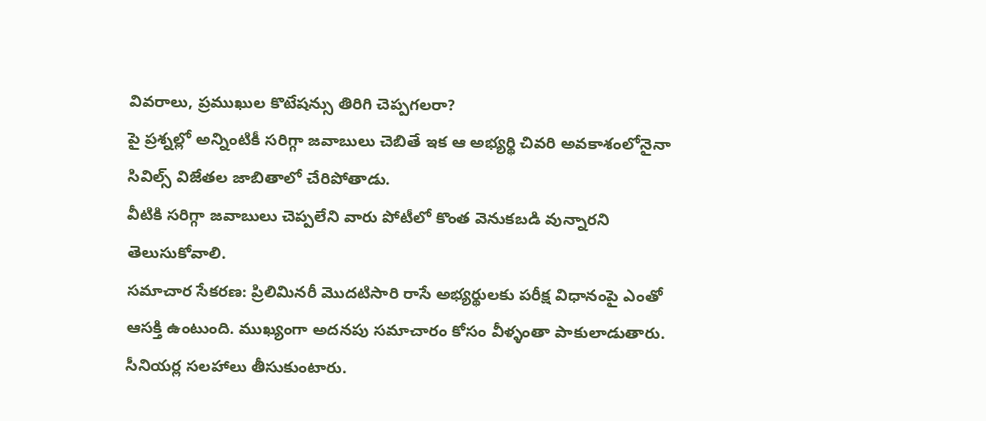వివరాలు, ప్రముఖుల కొటేషన్సు తిరిగి చెప్పగలరా?
పై ప్రశ్నల్లో అన్నింటికీ సరిగ్గా జవాబులు చెబితే ఇక ఆ అభ్యర్థి చివరి అవకాశంలోనైనా సివిల్స్ విజేతల జాబితాలో చేరిపోతాడు.
వీటికి సరిగ్గా జవాబులు చెప్పలేని వారు పోటీలో కొంత వెనుకబడి వున్నారని తెలుసుకోవాలి.
సమాచార సేకరణ: ప్రిలిమినరీ మొదటిసారి రాసే అభ్యర్థులకు పరీక్ష విధానంపై ఎంతో ఆసక్తి ఉంటుంది. ముఖ్యంగా అదనపు సమాచారం కోసం వీళ్ళంతా పాకులాడుతారు. సీనియర్ల సలహాలు తీసుకుంటారు.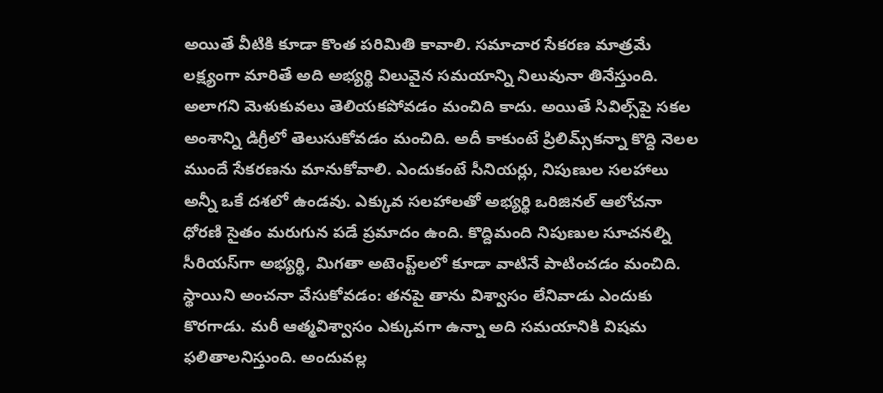అయితే వీటికి కూడా కొంత పరిమితి కావాలి. సమాచార సేకరణ మాత్రమే లక్ష్యంగా మారితే అది అభ్యర్థి విలువైన సమయాన్ని నిలువునా తినేస్తుంది. అలాగని మెళుకువలు తెలియకపోవడం మంచిది కాదు. అయితే సివిల్స్‌పై సకల అంశాన్ని డిగ్రీలో తెలుసుకోవడం మంచిది. అదీ కాకుంటే ప్రిలిమ్స్‌కన్నా కొద్ది నెలల ముందే సేకరణను మానుకోవాలి. ఎందుకంటే సీనియర్లు, నిపుణుల సలహాలు అన్నీ ఒకే దశలో ఉండవు. ఎక్కువ సలహాలతో అభ్యర్థి ఒరిజినల్ ఆలోచనా ధోరణి సైతం మరుగున పడే ప్రమాదం ఉంది. కొద్దిమంది నిపుణుల సూచనల్ని సీరియస్‌గా అభ్యర్థి, మిగతా అటెంప్ట్‌లలో కూడా వాటినే పాటించడం మంచిది.
స్థాయిని అంచనా వేసుకోవడం: తనపై తాను విశ్వాసం లేనివాడు ఎందుకు కొరగాడు. మరీ ఆత్మవిశ్వాసం ఎక్కువగా ఉన్నా అది సమయానికి విషమ ఫలితాలనిస్తుంది. అందువల్ల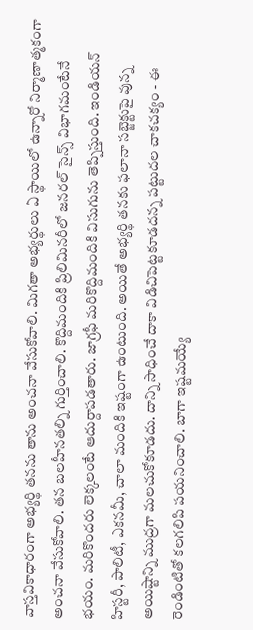వాస్తవికాధారంగా అభ్యర్థి తనను తాను అంచనా వేసుకోవాలి. మిగతా అభ్యర్థులు ఏ స్థాయిలో ఉన్నారో నిర్మాణాత్మకంగా అంచనా వేసుకోవాలి. తన బలహీనతల్ని గుర్తించాలి. కొద్దిమందికి ప్రిలిమినరీలో జనరల్ సైన్స్ విభాగమంటేనే భయం. మరికొందరు లెక్కలంటే ఆదుర్దాపడతారు. జాగ్రఫీ మరికొద్దిమందికి విసుగును తెప్పిస్తుంది. ఇండియన్ హిస్టరీ, పాలిటీ, ఎకనమీ, చాలా మందికి ఇష్టంగా ఉంటుంది. అయితే అభ్యర్థి తనకు ఫలానా సబ్జెక్టుపై వున్న అయిష్టాన్ని ముద్రగా మలచుకోకూడదు. దాన్ని సాధించే దాకా విడిచిపెట్టకూడదన్న పట్టుదల చాకచక్యం - ఈ రెండింటితో కలగలిపి పయనించాలి. బాగా ఇష్టమయ్యే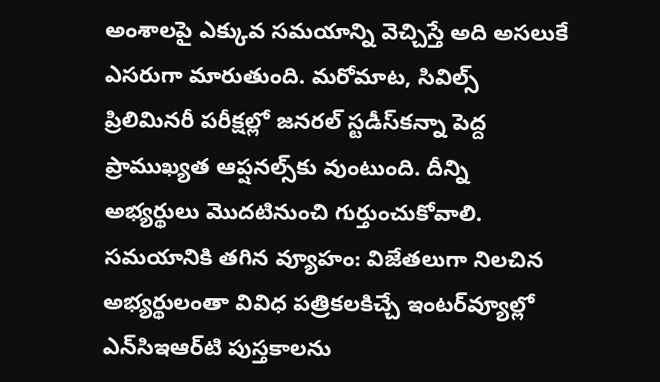అంశాలపై ఎక్కువ సమయాన్ని వెచ్చిస్తే అది అసలుకే ఎసరుగా మారుతుంది. మరోమాట, సివిల్స్ ప్రిలిమినరీ పరీక్షల్లో జనరల్ స్టడీస్‌కన్నా పెద్ద ప్రాముఖ్యత ఆప్షనల్స్‌కు వుంటుంది. దీన్ని అభ్యర్థులు మొదటినుంచి గుర్తుంచుకోవాలి.
సమయానికి తగిన వ్యూహం: విజేతలుగా నిలచిన అభ్యర్థులంతా వివిధ పత్రికలకిచ్చే ఇంటర్‌వ్యూల్లో ఎన్‌సిఇఆర్‌టి పుస్తకాలను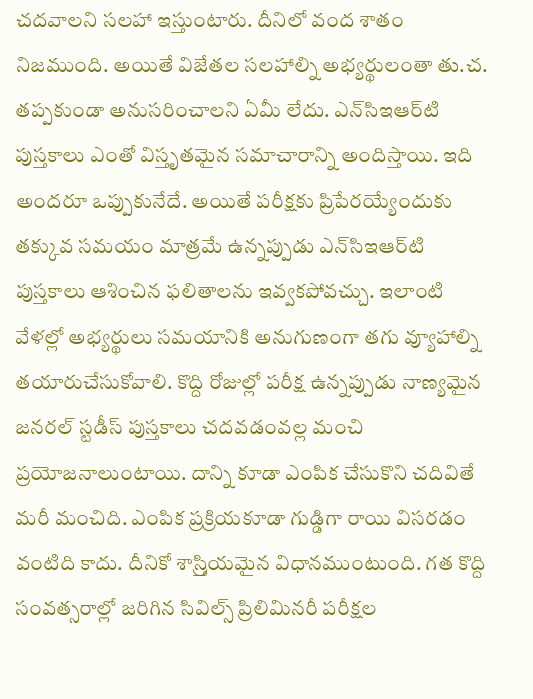చదవాలని సలహా ఇస్తుంటారు. దీనిలో వంద శాతం నిజముంది. అయితే విజేతల సలహాల్ని అభ్యర్థులంతా తు.చ. తప్పకుండా అనుసరించాలని ఏమీ లేదు. ఎన్‌సిఇఆర్‌టి పుస్తకాలు ఎంతో విస్తృతమైన సమాచారాన్ని అందిస్తాయి. ఇది అందరూ ఒప్పుకునేదే. అయితే పరీక్షకు ప్రిపేరయ్యేందుకు తక్కువ సమయం మాత్రమే ఉన్నప్పుడు ఎన్‌సిఇఆర్‌టి పుస్తకాలు ఆశించిన ఫలితాలను ఇవ్వకపోవచ్చు. ఇలాంటి వేళల్లో అభ్యర్థులు సమయానికి అనుగుణంగా తగు వ్యూహాల్ని తయారుచేసుకోవాలి. కొద్ది రోజుల్లో పరీక్ష ఉన్నప్పుడు నాణ్యమైన జనరల్ స్టడీస్ పుస్తకాలు చదవడంవల్ల మంచి ప్రయోజనాలుంటాయి. దాన్ని కూడా ఎంపిక చేసుకొని చదివితే మరీ మంచిది. ఎంపిక ప్రక్రియకూడా గుడ్డిగా రాయి విసరడం వంటిది కాదు. దీనికో శాస్ర్తియమైన విధానముంటుంది. గత కొద్ది సంవత్సరాల్లో జరిగిన సివిల్స్ ప్రిలిమినరీ పరీక్షల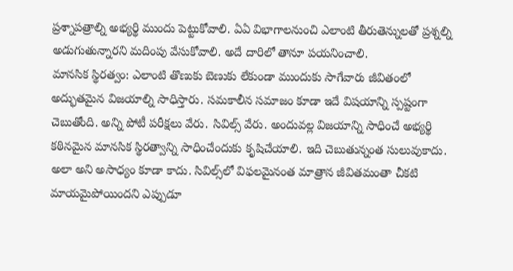ప్రశ్నాపత్రాల్ని అభ్యర్థి ముందు పెట్టుకోవాలి. ఏఏ విభాగాలనుంచి ఎలాంటి తీరుతెన్నులతో ప్రశ్నల్ని అడుగుతున్నారని మదింపు వేసుకోవాలి. అదే దారిలో తానూ పయనించాలి.
మానసిక స్థిరత్వం: ఎలాంటి తొణుకు బెణుకు లేకుండా ముందుకు సాగేవారు జీవితంలో అద్భుతమైన విజయాల్ని సాధిస్తారు. సమకాలీన సమాజం కూడా ఇదే విషయాన్ని స్పష్టంగా చెబుతోంది. అన్ని పోటీ పరీక్షలు వేరు. సివిల్స్ వేరు. అందువల్ల విజయాన్ని సాధించే అభ్యర్థి కఠినమైన మానసిక స్థిరత్వాన్ని సాధించేందుకు కృషిచేయాలి. ఇది చెబుతున్నంత సులువుకాదు. అలా అని అసాధ్యం కూడా కాదు. సివిల్స్‌లో విఫలమైనంత మాత్రాన జీవితమంతా చీకటి మాయమైపోయిందని ఎప్పుడూ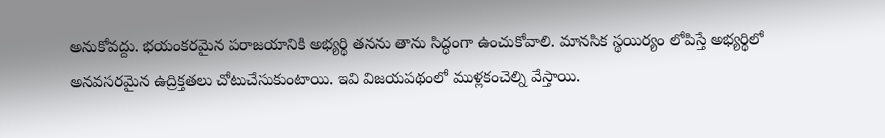అనుకోవద్దు. భయంకరమైన పరాజయానికి అభ్యర్థి తనను తాను సిద్ధంగా ఉంచుకోవాలి. మానసిక స్థయిర్యం లోపిస్తే అభ్యర్థిలో అనవసరమైన ఉద్రిక్తతలు చోటుచేసుకుంటాయి. ఇవి విజయపథంలో ముళ్లకంచెల్ని వేస్తాయి.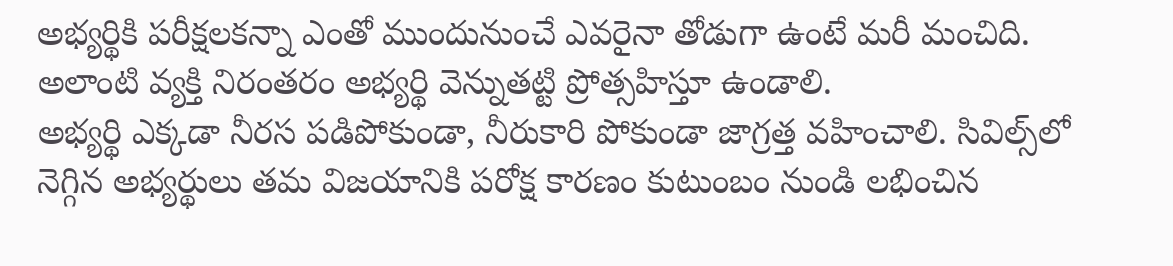అభ్యర్థికి పరీక్షలకన్నా ఎంతో ముందునుంచే ఎవరైనా తోడుగా ఉంటే మరీ మంచిది. అలాంటి వ్యక్తి నిరంతరం అభ్యర్థి వెన్నుతట్టి ప్రోత్సహిస్తూ ఉండాలి.
అభ్యర్థి ఎక్కడా నీరస పడిపోకుండా, నీరుకారి పోకుండా జాగ్రత్త వహించాలి. సివిల్స్‌లో నెగ్గిన అభ్యర్థులు తమ విజయానికి పరోక్ష కారణం కుటుంబం నుండి లభించిన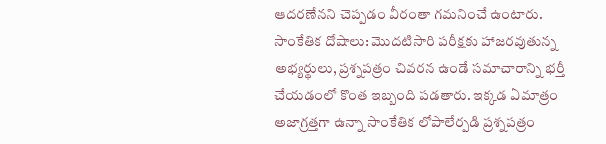ఆదరణేనని చెప్పడం వీరంతా గమనించే ఉంటారు.
సాంకేతిక దోషాలు: మొదటిసారి పరీక్షకు హాజరవుతున్న అభ్యర్థులు, ప్రశ్నపత్రం చివరన ఉండే సమాచారాన్ని భర్తీ చేయడంలో కొంత ఇబ్బంది పడతారు. ఇక్కడ ఏమాత్రం అజాగ్రత్తగా ఉన్నా సాంకేతిక లోపాలేర్పడి ప్రశ్నపత్రం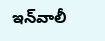ఇన్‌వాలీ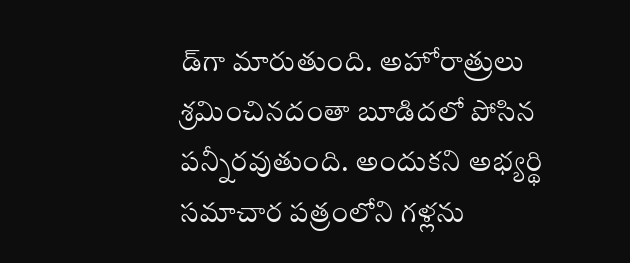డ్‌గా మారుతుంది. అహోరాత్రులు శ్రమించినదంతా బూడిదలో పోసిన పన్నీరవుతుంది. అందుకని అభ్యర్థి సమాచార పత్రంలోని గళ్లను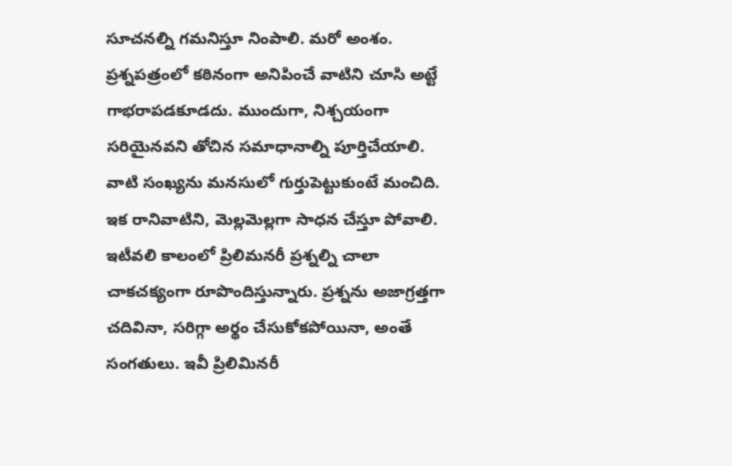సూచనల్ని గమనిస్తూ నింపాలి. మరో అంశం. ప్రశ్నపత్రంలో కఠినంగా అనిపించే వాటిని చూసి అట్టే గాభరాపడకూడదు. ముందుగా, నిశ్చయంగా సరియైనవని తోచిన సమాధానాల్ని పూర్తిచేయాలి. వాటి సంఖ్యను మనసులో గుర్తుపెట్టుకుంటే మంచిది. ఇక రానివాటిని, మెల్లమెల్లగా సాధన చేస్తూ పోవాలి. ఇటీవలి కాలంలో ప్రిలిమనరీ ప్రశ్నల్ని చాలా చాకచక్యంగా రూపొందిస్తున్నారు. ప్రశ్నను అజాగ్రత్తగా చదివినా, సరిగ్గా అర్థం చేసుకోకపోయినా, అంతే సంగతులు. ఇవీ ప్రిలిమినరీ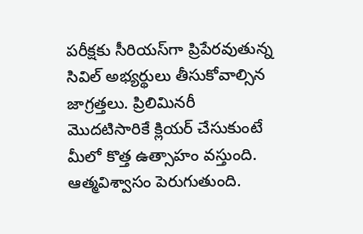పరీక్షకు సీరియస్‌గా ప్రిపేరవుతున్న సివిల్ అభ్యర్థులు తీసుకోవాల్సిన జాగ్రత్తలు. ప్రిలిమినరీ మొదటిసారికే క్లియర్ చేసుకుంటే మీలో కొత్త ఉత్సాహం వస్తుంది. ఆత్మవిశ్వాసం పెరుగుతుంది.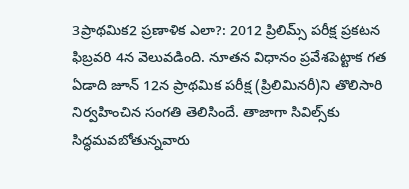3ప్రాథమిక2 ప్రణాళిక ఎలా?: 2012 ప్రిలిమ్స్ పరీక్ష ప్రకటన ఫిబ్రవరి 4న వెలువడింది. నూతన విధానం ప్రవేశపెట్టాక గత ఏడాది జూన్ 12న ప్రాథమిక పరీక్ష (ప్రిలిమినరీ)ని తొలిసారి నిర్వహించిన సంగతి తెలిసిందే. తాజాగా సివిల్స్‌కు సిద్ధమవబోతున్నవారు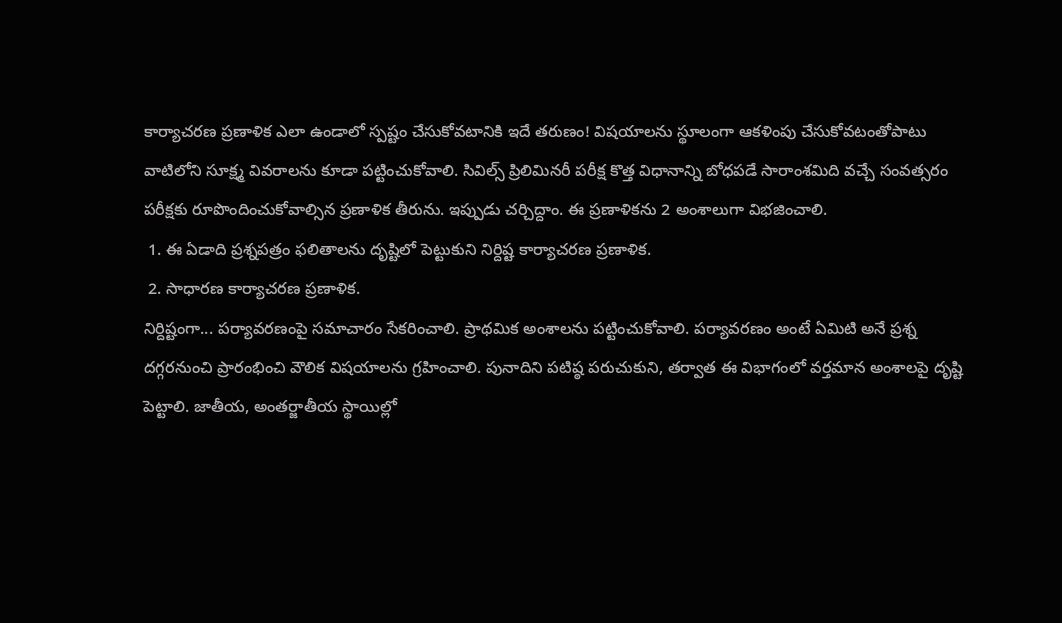కార్యాచరణ ప్రణాళిక ఎలా ఉండాలో స్పష్టం చేసుకోవటానికి ఇదే తరుణం! విషయాలను స్థూలంగా ఆకళింపు చేసుకోవటంతోపాటు వాటిలోని సూక్ష్మ వివరాలను కూడా పట్టించుకోవాలి. సివిల్స్ ప్రిలిమినరీ పరీక్ష కొత్త విధానాన్ని బోధపడే సారాంశమిది వచ్చే సంవత్సరం పరీక్షకు రూపొందించుకోవాల్సిన ప్రణాళిక తీరును. ఇప్పుడు చర్చిద్దాం. ఈ ప్రణాళికను 2 అంశాలుగా విభజించాలి.
 1. ఈ ఏడాది ప్రశ్నపత్రం ఫలితాలను దృష్టిలో పెట్టుకుని నిర్దిష్ట కార్యాచరణ ప్రణాళిక.
 2. సాధారణ కార్యాచరణ ప్రణాళిక.
నిర్దిష్టంగా... పర్యావరణంపై సమాచారం సేకరించాలి. ప్రాథమిక అంశాలను పట్టించుకోవాలి. పర్యావరణం అంటే ఏమిటి అనే ప్రశ్న దగ్గరనుంచి ప్రారంభించి వౌలిక విషయాలను గ్రహించాలి. పునాదిని పటిష్ఠ పరుచుకుని, తర్వాత ఈ విభాగంలో వర్తమాన అంశాలపై దృష్టి పెట్టాలి. జాతీయ, అంతర్జాతీయ స్థాయిల్లో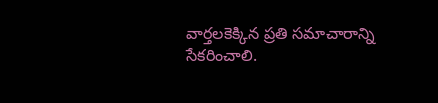వార్తలకెక్కిన ప్రతి సమాచారాన్ని సేకరించాలి.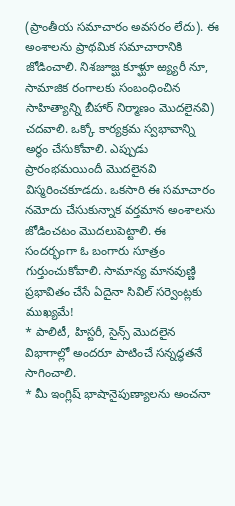(ప్రాంతీయ సమాచారం అవసరం లేదు). ఈ అంశాలను ప్రాథమిక సమాచారానికి జోడించాలి. నిశజూజ్ఘ కూళ్ఘూ ఱ్య్యరీ నూ, సామాజిక రంగాలకు సంబంధించిన సాహిత్యాన్ని బీహార్ నిర్మాణం మొదలైనవి) చదవాలి. ఒక్కో కార్యక్రమ స్వభావాన్ని అర్థం చేసుకోవాలి. ఎప్పుడు ప్రారంభమయిందీ మొదలైనవి విస్మరించకూడదు. ఒకసారి ఈ సమాచారం నమోదు చేసుకున్నాక వర్తమాన అంశాలను జోడించటం మొదలుపెట్టాలి. ఈ సందర్భంగా ఓ బంగారు సూత్రం గుర్తుంచుకోవాలి. సామాన్య మానవుణ్ణి ప్రభావితం చేసే ఏదైనా సివిల్ సర్వెంట్లకు ముఖ్యమే!
* పాలిటీ, హిస్టరీ, సైన్స్ మొదలైన విభాగాల్లో అందరూ పాటించే సన్నద్ధతనే సాగించాలి.
* మీ ఇంగ్లిష్ భాషానైపుణ్యాలను అంచనా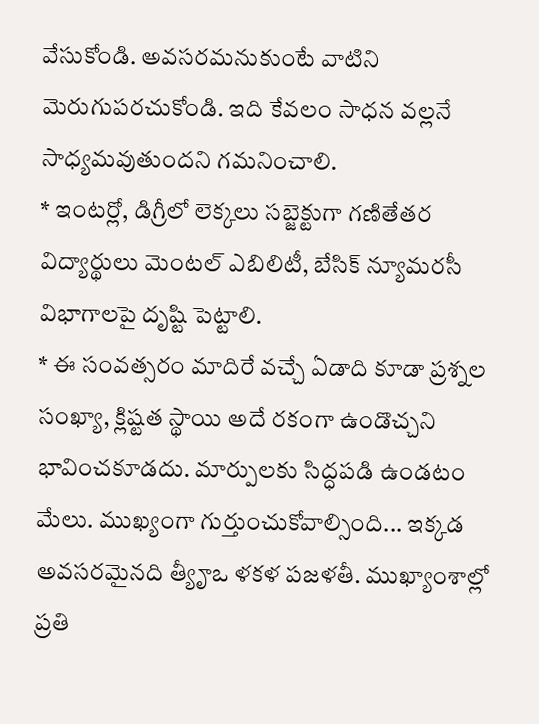వేసుకోండి. అవసరమనుకుంటే వాటిని మెరుగుపరచుకోండి. ఇది కేవలం సాధన వల్లనే సాధ్యమవుతుందని గమనించాలి.
* ఇంటర్లో, డిగ్రీలో లెక్కలు సబ్జెక్టుగా గణితేతర విద్యార్థులు మెంటల్ ఎబిలిటీ, బేసిక్ న్యూమరసీ విభాగాలపై దృష్టి పెట్టాలి.
* ఈ సంవత్సరం మాదిరే వచ్చే ఏడాది కూడా ప్రశ్నల సంఖ్యా, క్లిష్టత స్థాయి అదే రకంగా ఉండొచ్చని భావించకూడదు. మార్పులకు సిద్ధపడి ఉండటం మేలు. ముఖ్యంగా గుర్తుంచుకోవాల్సింది... ఇక్కడ అవసరమైనది త్యీౄఒ ళకళ పజళతీ. ముఖ్యాంశాల్లో ప్రతి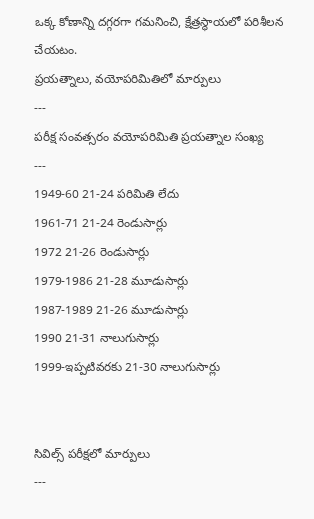ఒక్క కోణాన్ని దగ్గరగా గమనించి, క్షేత్రస్థాయలో పరిశీలన చేయటం.
ప్రయత్నాలు, వయోపరిమితిలో మార్పులు
---
పరీక్ష సంవత్సరం వయోపరిమితి ప్రయత్నాల సంఖ్య
---
1949-60 21-24 పరిమితి లేదు
1961-71 21-24 రెండుసార్లు
1972 21-26 రెండుసార్లు
1979-1986 21-28 మూడుసార్లు
1987-1989 21-26 మూడుసార్లు
1990 21-31 నాలుగుసార్లు
1999-ఇప్పటివరకు 21-30 నాలుగుసార్లు


సివిల్స్ పరీక్షలో మార్పులు
---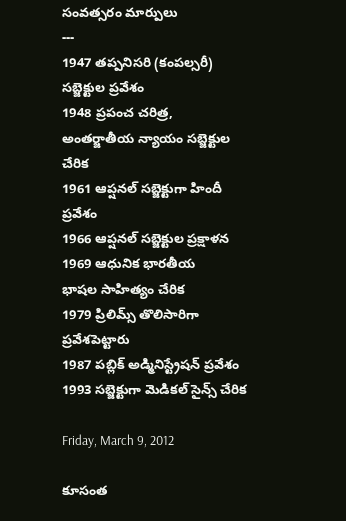సంవత్సరం మార్పులు
---
1947 తప్పనిసరి (కంపల్సరీ) సబ్జెక్టుల ప్రవేశం
1948 ప్రపంచ చరిత్ర,
అంతర్జాతీయ న్యాయం సబ్జెక్టుల చేరిక
1961 ఆప్షనల్ సబ్జెక్టుగా హిందీ ప్రవేశం
1966 ఆప్షనల్ సబ్జెక్టుల ప్రక్షాళన
1969 ఆధునిక భారతీయ
భాషల సాహిత్యం చేరిక
1979 ప్రిలిమ్స్ తొలిసారిగా ప్రవేశపెట్టారు
1987 పబ్లిక్ అడ్మినిస్ట్రేషన్ ప్రవేశం
1993 సబ్జెక్టుగా మెడికల్ సైన్స్ చేరిక

Friday, March 9, 2012

కూసంత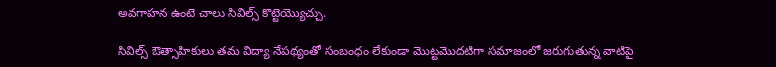అవగాహన ఉంటె చాలు సివిల్స్ కొట్టెయ్యొచ్చు.

సివిల్స్ ఔత్సాహికులు తమ విద్యా నేపథ్యంతో సంబంధం లేకుండా మొట్టమొదటిగా సమాజంలో జరుగుతున్న వాటిపై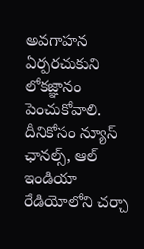అవగాహన ఏర్పరచుకుని లోకజ్ఞానం పెంచుకోవాలి. దీనికోసం న్యూస్ ఛానల్స్, ఆల్ ఇండియా రేడియోలోని చర్చా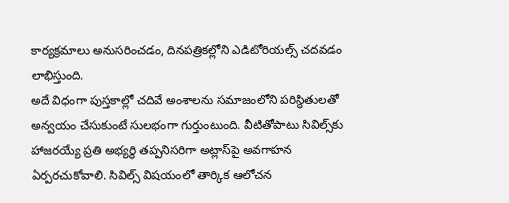కార్యక్రమాలు అనుసరించడం, దినపత్రికల్లోని ఎడిటోరియల్స్ చదవడం లాభిస్తుంది.
అదే విధంగా పుస్తకాల్లో చదివే అంశాలను సమాజంలోని పరిస్థితులతో అన్వయం చేసుకుంటే సులభంగా గుర్తుంటుంది. వీటితోపాటు సివిల్స్‌కు హాజరయ్యే ప్రతి అభ్యర్థి తప్పనిసరిగా అట్లాస్‌పై అవగాహన ఏర్పరచుకోవాలి. సివిల్స్ విషయంలో తార్కిక ఆలోచన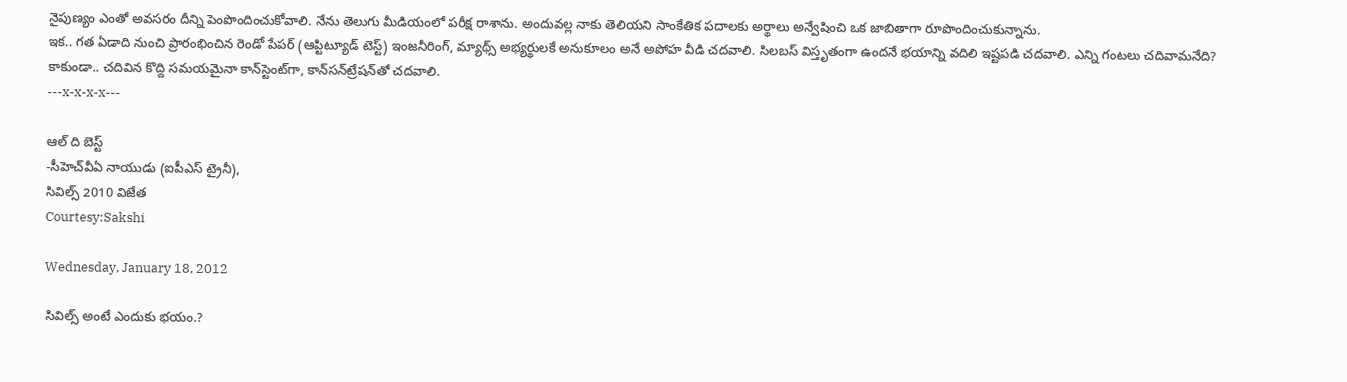నైపుణ్యం ఎంతో అవసరం దీన్ని పెంపొందించుకోవాలి. నేను తెలుగు మీడియంలో పరీక్ష రాశాను. అందువల్ల నాకు తెలియని సాంకేతిక పదాలకు అర్థాలు అన్వేషించి ఒక జాబితాగా రూపొందించుకున్నాను.
ఇక.. గత ఏడాది నుంచి ప్రారంభించిన రెండో పేపర్ (ఆప్టిట్యూడ్ టెస్ట్) ఇంజనీరింగ్, మ్యాథ్స్ అభ్యర్థులకే అనుకూలం అనే అపోహ వీడి చదవాలి. సిలబస్ విస్తృతంగా ఉందనే భయాన్ని వదిలి ఇష్టపడి చదవాలి. ఎన్ని గంటలు చదివామనేది? కాకుండా.. చదివిన కొద్ది సమయమైనా కాన్‌స్టెంట్‌గా, కాన్‌సన్‌ట్రేషన్‌తో చదవాలి.
---x-x-x-x---

ఆల్ ది బెస్ట్
-సీహెచ్‌వీఏ నాయుడు (ఐపీఎస్ ట్రైనీ),
సివిల్స్ 2010 విజేత
Courtesy:Sakshi

Wednesday, January 18, 2012

సివిల్స్ అంటే ఎందుకు భయం.?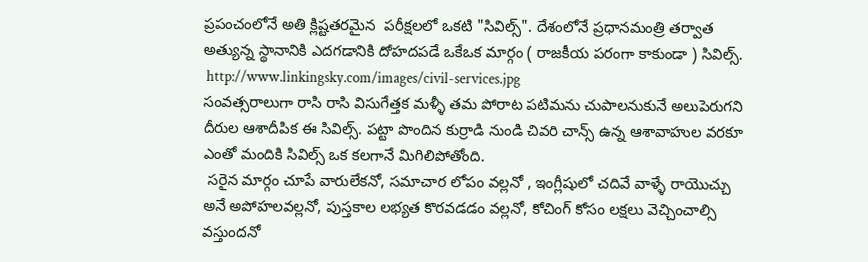ప్రపంచంలోనే అతి క్లిష్టతరమైన  పరీక్షలలో ఒకటి "సివిల్స్". దేశంలోనే ప్రధానమంత్రి తర్వాత అత్యున్న స్థానానికి ఎదగడానికి దోహదపడే ఒకేఒక మార్గం ( రాజకీయ పరంగా కాకుండా ) సివిల్స్.
 http://www.linkingsky.com/images/civil-services.jpg
సంవత్సరాలుగా రాసి రాసి విసుగేత్తక మళ్ళీ తమ పోరాట పటిమను చుపాలనుకునే అలుపెరుగని దీరుల ఆశాదీపిక ఈ సివిల్స్. పట్టా పొందిన కుర్రాడి నుండి చివరి చాన్స్ ఉన్న ఆశావాహుల వరకూ ఎంతో మందికి సివిల్స్ ఒక కలగానే మిగిలిపోతోంది.
 సరైన మార్గం చూపే వారులేకనో, సమాచార లోపం వల్లనో , ఇంగ్లీషులో చదివే వాళ్ళే రాయొచ్చు అనే అపోహలవల్లనో, పుస్తకాల లభ్యత కొరవడడం వల్లనో, కోచింగ్ కోసం లక్షలు వెచ్చించాల్సి వస్తుందనో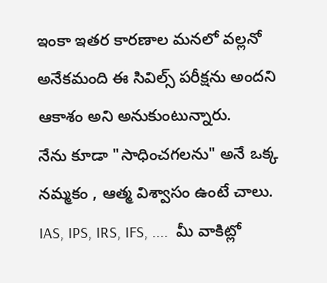ఇంకా ఇతర కారణాల మనలో వల్లనో అనేకమంది ఈ సివిల్స్ పరీక్షను అందని ఆకాశం అని అనుకుంటున్నారు.
నేను కూడా "సాధించగలను" అనే ఒక్క నమ్మకం , ఆత్మ విశ్వాసం ఉంటే చాలు. IAS, IPS, IRS, IFS, ....  మీ వాకిట్లో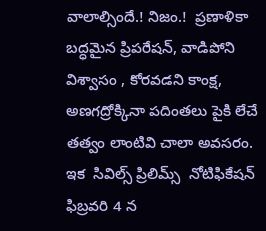వాలాల్సిందే.! నిజం.!  ప్రణాళికా బద్ధమైన ప్రిపరేషన్, వాడిపోని విశ్వాసం , కోరవడని కాంక్ష, అణగద్రోక్కినా పదింతలు పైకి లేచే తత్వం లాంటివి చాలా అవసరం.
ఇక  సివిల్స్ ప్రిలిమ్స్  నోటిఫికేషన్ ఫిబ్రవరి 4 న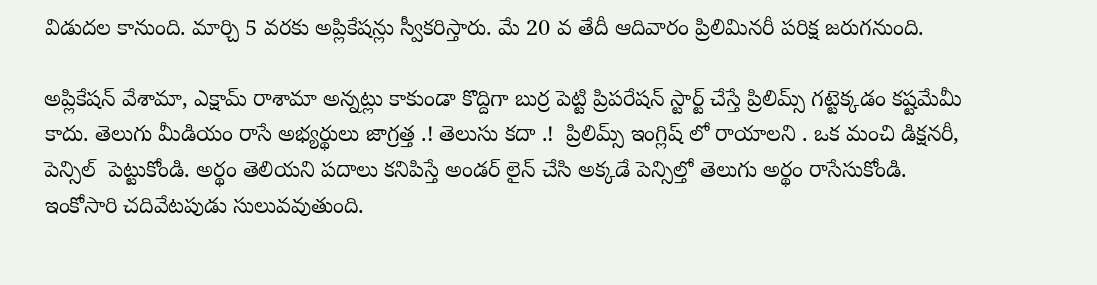విడుదల కానుంది. మార్చి 5 వరకు అప్లికేషన్లు స్వీకరిస్తారు. మే 20 వ తేదీ ఆదివారం ప్రిలిమినరీ పరిక్ష జరుగనుంది.

అప్లికేషన్ వేశామా, ఎక్షామ్ రాశామా అన్నట్లు కాకుండా కొద్దిగా బుర్ర పెట్టి ప్రిపరేషన్ స్టార్ట్ చేస్తే ప్రిలిమ్స్ గట్టెక్కడం కష్టమేమీ కాదు. తెలుగు మీడియం రాసే అభ్యర్థులు జాగ్రత్త .! తెలుసు కదా .!  ప్రిలిమ్స్ ఇంగ్లిష్ లో రాయాలని . ఒక మంచి డిక్షనరీ, పెన్సిల్  పెట్టుకోండి. అర్థం తెలియని పదాలు కనిపిస్తే అండర్ లైన్ చేసి అక్కడే పెన్సిల్తో తెలుగు అర్థం రాసేసుకోండి. ఇంకోసారి చదివేటపుడు సులువవుతుంది.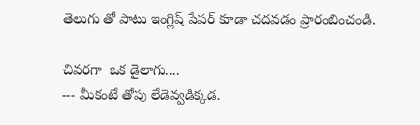తెలుగు తో పాటు ఇంగ్లిష్ పేపర్ కూడా చదవడం ప్రారంబించండి.

చివరగా  ఒక డైలాగు....
--- మీకంటే తోపు లేడెవ్వడిక్కడ.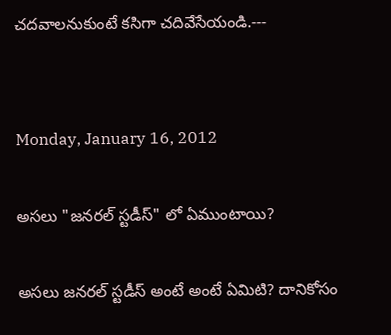చదవాలనుకుంటే కసిగా చదివేసేయండి.---


Monday, January 16, 2012

అసలు "జనరల్ స్టడీస్" లో ఏముంటాయి?

అసలు జనరల్ స్టడీస్ అంటే అంటే ఏమిటి? దానికోసం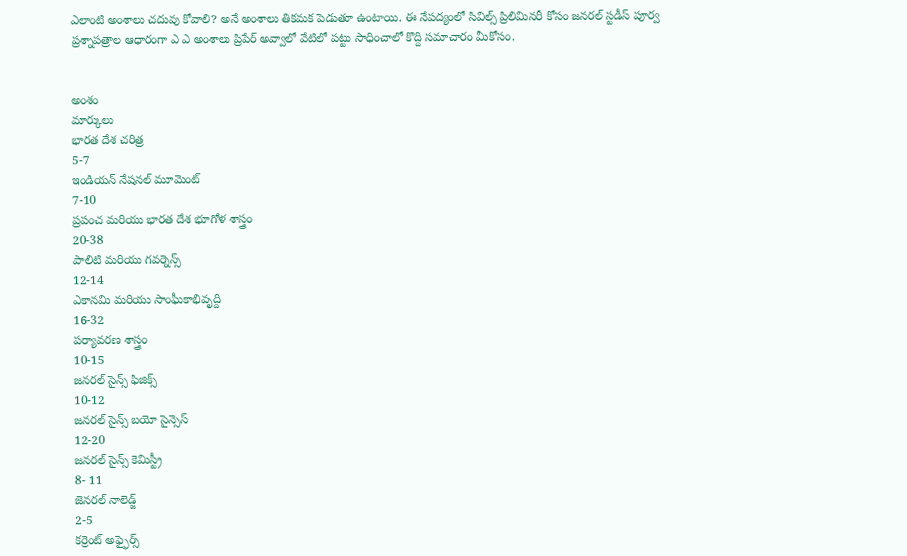ఎలాంటి అంశాలు చదువు కోవాలి? అనే అంశాలు తికమక పెడుతూ ఉంటాయి. ఈ నేపద్యంలో సివిల్స్ ప్రిలిమినరీ కోసం జనరల్ స్టడీస్ పూర్వ ప్రశ్నాపత్రాల ఆధారంగా ఎ ఎ అంశాలు ప్రిపేర్ అవ్వాలో వేటిలో పట్టు సాధించాలో కొద్ది సమాచారం మీకోసం.


అంశం
మార్కులు
భారత దేశ చరిత్ర
5-7
ఇండియన్ నేషనల్ మూమెంట్
7-10
ప్రపంచ మరియు భారత దేశ భూగోళ శాస్త్రం
20-38
పాలిటి మరియు గవర్నెన్స్
12-14
ఎకానమి మరియు సాంఘీకాభివృద్ది
16-32
పర్యావరణ శాస్త్రం
10-15
జనరల్ సైన్స్ ఫిజిక్స్
10-12
జనరల్ సైన్స్ బయో సైన్సెస్
12-20
జనరల్ సైన్స్ కెమిస్ట్రీ
8- 11
జెనరల్ నాలెడ్జ్
2-5
కర్రెంట్ అఫ్ఫైర్స్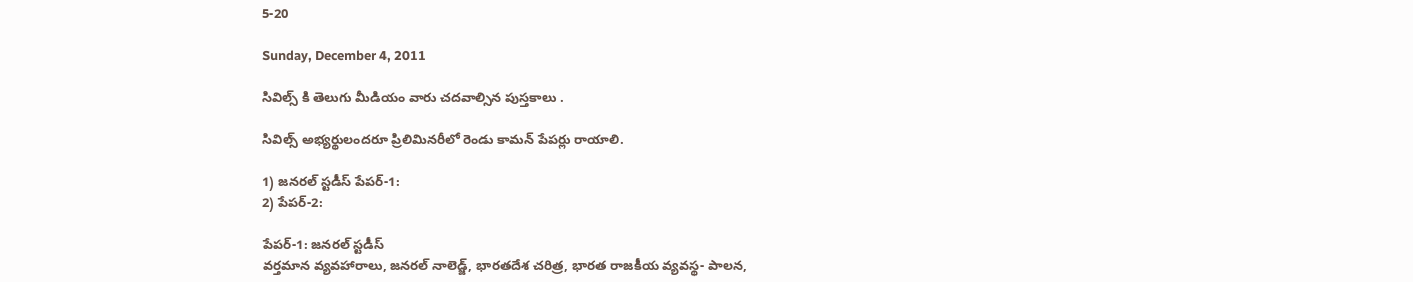5-20

Sunday, December 4, 2011

సివిల్స్ కి తెలుగు మీడియం వారు చదవాల్సిన పుస్తకాలు .

సివిల్స్‌ అభ్యర్థులందరూ ప్రిలిమినరీలో రెండు కామన్‌ పేపర్లు రాయాలి.

1) జనరల్‌ స్టడీస్‌ పేపర్‌-1:
2) పేపర్‌-2:

పేపర్‌-1: జనరల్‌ స్టడీస్‌
వర్తమాన వ్యవహారాలు, జనరల్‌ నాలెడ్జ్‌, భారతదేశ చరిత్ర, భారత రాజకీయ వ్యవస్థ- పాలన,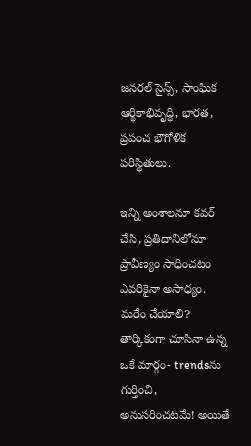జనరల్‌ సైన్స్‌, సాంఘిక ఆర్థికాభివృద్ధి, భారత, ప్రపంచ భౌగోళిక పరిస్థితులు.

ఇన్ని అంశాలనూ కవర్‌ చేసి, ప్రతిదానిలోనూ ప్రావీణ్యం సాధించటం ఎవరికైనా అసాధ్యం. మరేం చేయాలి? తార్కికంగా చూసినా ఉన్న ఒకే మార్గం- trendsను గుర్తించి, అనుసరించటమే! అయితే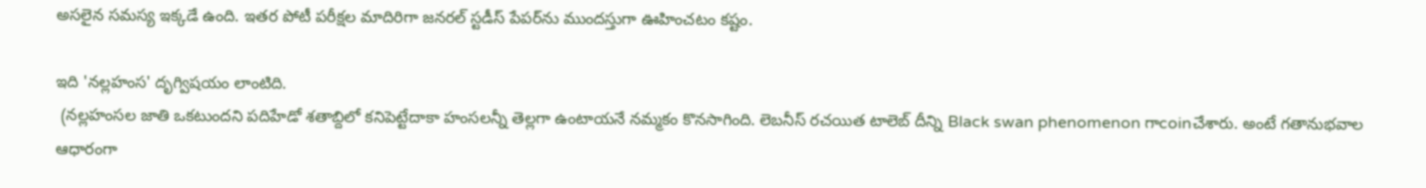అసలైన సమస్య ఇక్కడే ఉంది. ఇతర పోటీ పరీక్షల మాదిరిగా జనరల్‌ స్టడీస్‌ పేపర్‌ను ముందస్తుగా ఊహించటం కష్టం.

ఇది 'నల్లహంస' దృగ్విషయం లాంటిది.
 (నల్లహంసల జాతి ఒకటుందని పదిహేడో శతాబ్దిలో కనిపెట్టేదాకా హంసలన్నీ తెల్లగా ఉంటాయనే నమ్మకం కొనసాగింది. లెబనీస్‌ రచయిత టాలెబ్‌ దీన్ని Black swan phenomenon గాcoinచేశారు. అంటే గతానుభవాల ఆధారంగా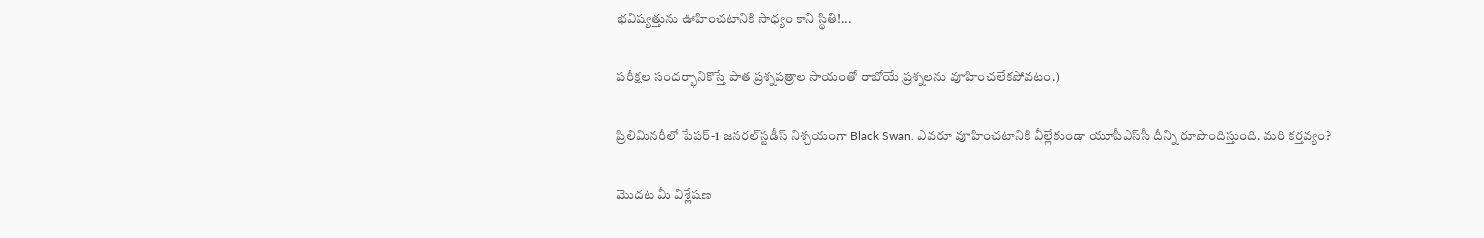భవిష్యత్తును ఊహించటానికి సాధ్యం కాని స్థితి!...

పరీక్షల సందర్భానికొస్తే పాత ప్రశ్నపత్రాల సాయంతో రాబోయే ప్రశ్నలను వూహించలేకపోవటం.)

ప్రిలిమినరీలో పేపర్‌-1 జనరల్‌స్టడీస్‌ నిశ్చయంగా Black Swan. ఎవరూ వూహించటానికి వీల్లేకుండా యూపీఎస్‌సీ దీన్ని రూపొందిస్తుంది. మరి కర్తవ్యం?

మొదట మీ విశ్లేషణ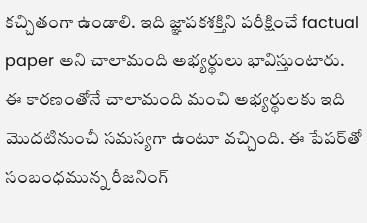కచ్చితంగా ఉండాలి. ఇది జ్ఞాపకశక్తిని పరీక్షించే factual paper అని చాలామంది అభ్యర్థులు భావిస్తుంటారు. ఈ కారణంతోనే చాలామంది మంచి అభ్యర్థులకు ఇది మొదటినుంచీ సమస్యగా ఉంటూ వచ్చింది. ఈ పేపర్‌తో సంబంధమున్న రీజనింగ్‌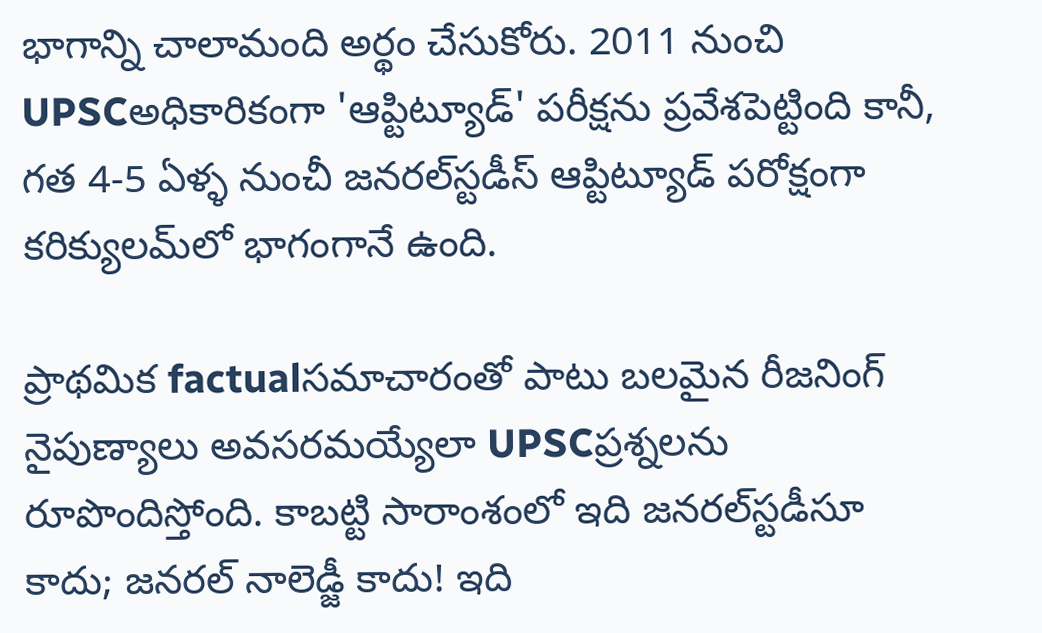భాగాన్ని చాలామంది అర్థం చేసుకోరు. 2011 నుంచి UPSCఅధికారికంగా 'ఆప్టిట్యూడ్‌' పరీక్షను ప్రవేశపెట్టింది కానీ, గత 4-5 ఏళ్ళ నుంచీ జనరల్‌స్టడీస్‌ ఆప్టిట్యూడ్‌ పరోక్షంగా కరిక్యులమ్‌లో భాగంగానే ఉంది.

ప్రాథమిక factualసమాచారంతో పాటు బలమైన రీజనింగ్‌ నైపుణ్యాలు అవసరమయ్యేలా UPSCప్రశ్నలను రూపొందిస్తోంది. కాబట్టి సారాంశంలో ఇది జనరల్‌స్టడీసూ కాదు; జనరల్‌ నాలెడ్జీ కాదు! ఇది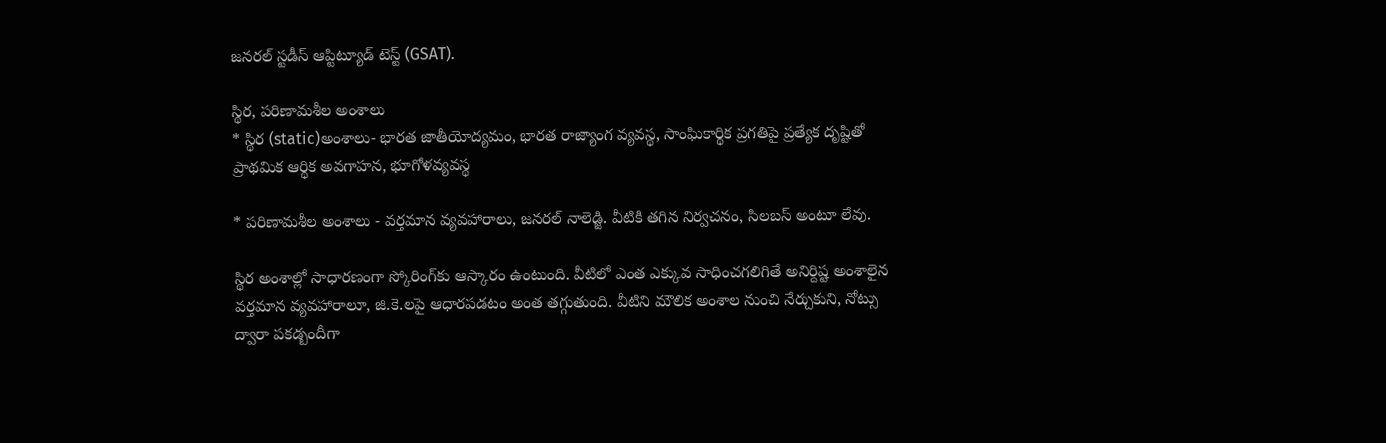జనరల్‌ స్టడీస్‌ ఆప్టిట్యూడ్‌ టెస్ట్‌ (GSAT).

స్థిర, పరిణామశీల అంశాలు
* స్థిర (static)అంశాలు- భారత జాతీయోద్యమం, భారత రాజ్యాంగ వ్యవస్థ, సాంఘికార్థిక ప్రగతిపై ప్రత్యేక దృష్టితో ప్రాథమిక ఆర్థిక అవగాహన, భూగోళవ్యవస్థ

* పరిణామశీల అంశాలు - వర్తమాన వ్యవహారాలు, జనరల్‌ నాలెడ్జి. వీటికి తగిన నిర్వచనం, సిలబస్‌ అంటూ లేవు.

స్థిర అంశాల్లో సాధారణంగా స్కోరింగ్‌కు ఆస్కారం ఉంటుంది. వీటిలో ఎంత ఎక్కువ సాధించగలిగితే అనిర్దిష్ట అంశాలైన వర్తమాన వ్యవహారాలూ, జి.కె.లపై ఆధారపడటం అంత తగ్గుతుంది. వీటిని మౌలిక అంశాల నుంచి నేర్చుకుని, నోట్సు ద్వారా పకడ్బందీగా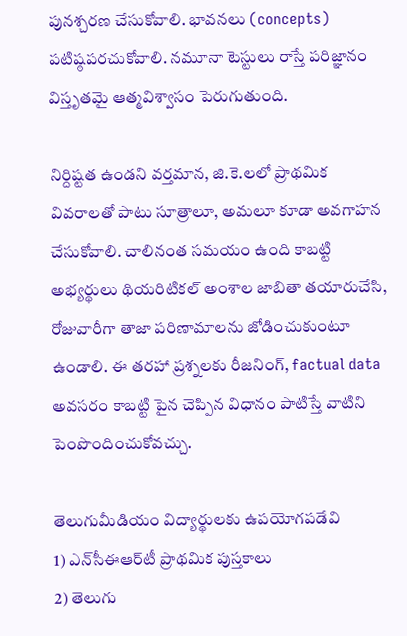పునశ్చరణ చేసుకోవాలి. భావనలు (concepts) పటిష్ఠపరచుకోవాలి. నమూనా టెస్టులు రాస్తే పరిజ్ఞానం విస్తృతమై ఆత్మవిశ్వాసం పెరుగుతుంది.

నిర్దిష్టత ఉండని వర్తమాన, జి.కె.లలో ప్రాథమిక వివరాలతో పాటు సూత్రాలూ, అమలూ కూడా అవగాహన చేసుకోవాలి. చాలినంత సమయం ఉంది కాబట్టి అభ్యర్థులు థియరిటికల్‌ అంశాల జాబితా తయారుచేసి, రోజువారీగా తాజా పరిణామాలను జోడించుకుంటూ ఉండాలి. ఈ తరహా ప్రశ్నలకు రీజనింగ్‌, factual data అవసరం కాబట్టి పైన చెప్పిన విధానం పాటిస్తే వాటిని పెంపొందించుకోవచ్చు.

తెలుగుమీడియం విద్యార్థులకు ఉపయోగపడేవి
1) ఎన్‌సీఈఆర్‌టీ ప్రాథమిక పుస్తకాలు
2) తెలుగు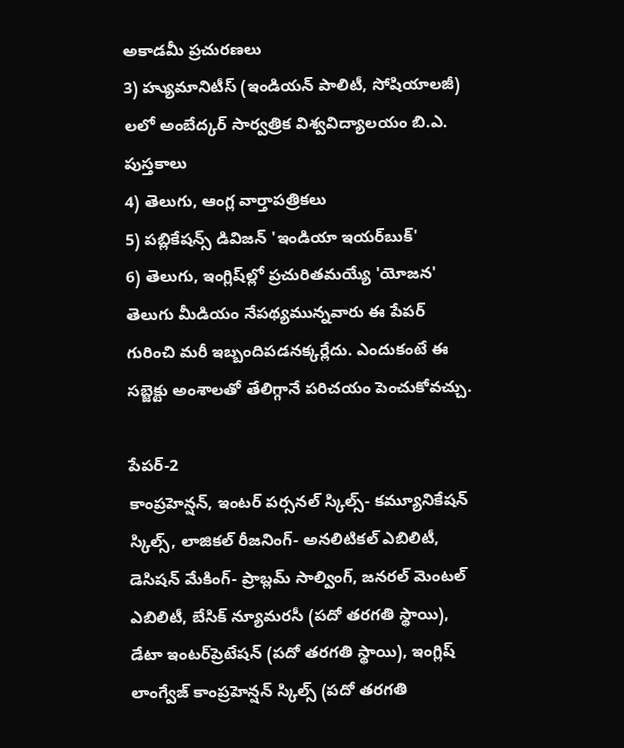అకాడమీ ప్రచురణలు
3) హ్యుమానిటీస్‌ (ఇండియన్‌ పాలిటీ, సోషియాలజీ) లలో అంబేద్కర్‌ సార్వత్రిక విశ్వవిద్యాలయం బి.ఎ. పుస్తకాలు
4) తెలుగు, ఆంగ్ల వార్తాపత్రికలు
5) పబ్లికేషన్స్‌ డివిజన్‌ 'ఇండియా ఇయర్‌బుక్‌'
6) తెలుగు, ఇంగ్లిష్‌ల్లో ప్రచురితమయ్యే 'యోజన'
తెలుగు మీడియం నేపథ్యమున్నవారు ఈ పేపర్‌ గురించి మరీ ఇబ్బందిపడనక్కర్లేదు. ఎందుకంటే ఈ సబ్జెక్టు అంశాలతో తేలిగ్గానే పరిచయం పెంచుకోవచ్చు.

పేపర్‌-2
కాంప్రహెన్షన్‌, ఇంటర్‌ పర్సనల్‌ స్కిల్స్‌- కమ్యూనికేషన్‌ స్కిల్స్‌, లాజికల్‌ రీజనింగ్‌- అనలిటికల్‌ ఎబిలిటీ, డెసిషన్‌ మేకింగ్‌- ప్రాబ్లమ్‌ సాల్వింగ్‌, జనరల్‌ మెంటల్‌ ఎబిలిటీ, బేసిక్‌ న్యూమరసీ (పదో తరగతి స్థాయి), డేటా ఇంటర్‌ప్రెటేషన్‌ (పదో తరగతి స్థాయి), ఇంగ్లిష్‌ లాంగ్వేజ్‌ కాంప్రహెన్షన్‌ స్కిల్స్‌ (పదో తరగతి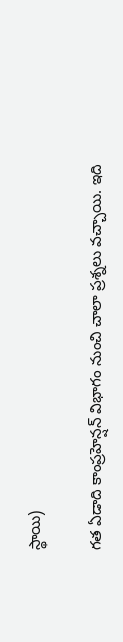స్థాయి)

గత ఏడాది కాంప్రహెన్షన్‌ విభాగం నుంచి చాలా ప్రశ్నలు వచ్చాయి. ఇది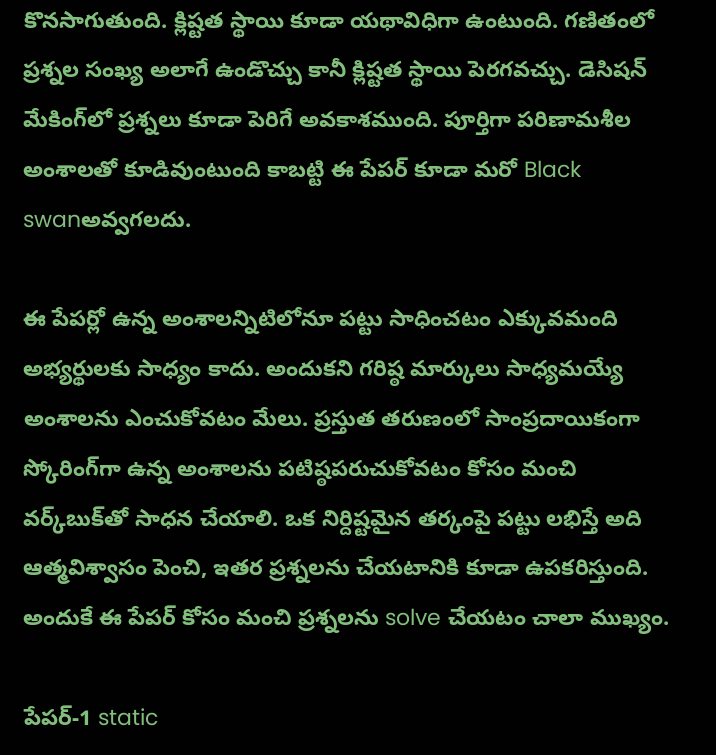కొనసాగుతుంది. క్లిష్టత స్థాయి కూడా యథావిధిగా ఉంటుంది. గణితంలో ప్రశ్నల సంఖ్య అలాగే ఉండొచ్చు కానీ క్లిష్టత స్థాయి పెరగవచ్చు. డెసిషన్‌ మేకింగ్‌లో ప్రశ్నలు కూడా పెరిగే అవకాశముంది. పూర్తిగా పరిణామశీల అంశాలతో కూడివుంటుంది కాబట్టి ఈ పేపర్‌ కూడా మరో Black swanఅవ్వగలదు.

ఈ పేపర్లో ఉన్న అంశాలన్నిటిలోనూ పట్టు సాధించటం ఎక్కువమంది అభ్యర్థులకు సాధ్యం కాదు. అందుకని గరిష్ఠ మార్కులు సాధ్యమయ్యే అంశాలను ఎంచుకోవటం మేలు. ప్రస్తుత తరుణంలో సాంప్రదాయికంగా స్కోరింగ్‌గా ఉన్న అంశాలను పటిష్ఠపరుచుకోవటం కోసం మంచి వర్క్‌బుక్‌తో సాధన చేయాలి. ఒక నిర్దిష్టమైన తర్కంపై పట్టు లభిస్తే అది ఆత్మవిశ్వాసం పెంచి, ఇతర ప్రశ్నలను చేయటానికి కూడా ఉపకరిస్తుంది. అందుకే ఈ పేపర్‌ కోసం మంచి ప్రశ్నలను solve చేయటం చాలా ముఖ్యం.

పేపర్‌-1 static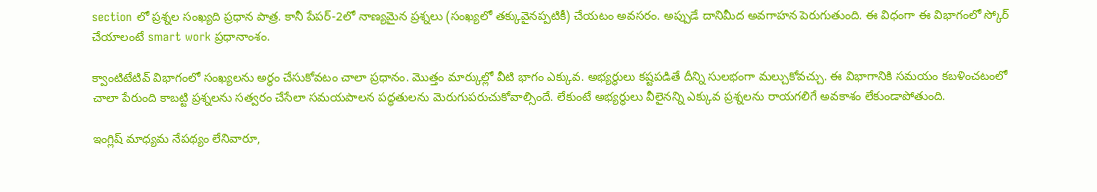section లో ప్రశ్నల సంఖ్యది ప్రధాన పాత్ర. కానీ పేపర్‌-2లో నాణ్యమైన ప్రశ్నలు (సంఖ్యలో తక్కువైనప్పటికీ) చేయటం అవసరం. అప్పుడే దానిమీద అవగాహన పెరుగుతుంది. ఈ విధంగా ఈ విభాగంలో స్కోర్‌ చేయాలంటే smart work ప్రధానాంశం.

క్వాంటిటేటివ్‌ విభాగంలో సంఖ్యలను అర్థం చేసుకోవటం చాలా ప్రధానం. మొత్తం మార్కుల్లో వీటి భాగం ఎక్కువ. అభ్యర్థులు కష్టపడితే దీన్ని సులభంగా మల్చుకోవచ్చు. ఈ విభాగానికి సమయం కబళించటంలో చాలా పేరుంది కాబట్టి ప్రశ్నలను సత్వరం చేసేలా సమయపాలన పద్ధతులను మెరుగుపరుచుకోవాల్సిందే. లేకుంటే అభ్యర్థులు వీలైనన్ని ఎక్కువ ప్రశ్నలను రాయగలిగే అవకాశం లేకుండాపోతుంది.

ఇంగ్లిష్‌ మాధ్యమ నేపథ్యం లేనివారూ,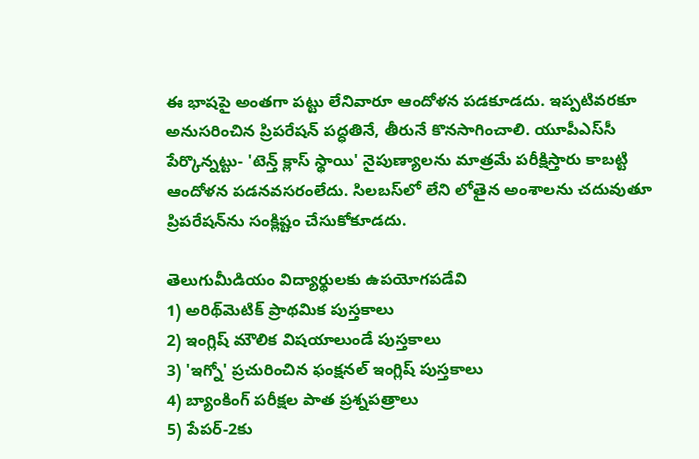ఈ భాషపై అంతగా పట్టు లేనివారూ ఆందోళన పడకూడదు. ఇప్పటివరకూ అనుసరించిన ప్రిపరేషన్‌ పద్ధతినే, తీరునే కొనసాగించాలి. యూపీఎస్‌సీ పేర్కొన్నట్టు- 'టెన్త్‌ క్లాస్‌ స్థాయి' నైపుణ్యాలను మాత్రమే పరీక్షిస్తారు కాబట్టి ఆందోళన పడనవసరంలేదు. సిలబస్‌లో లేని లోతైన అంశాలను చదువుతూ ప్రిపరేషన్‌ను సంక్లిష్టం చేసుకోకూడదు.

తెలుగుమీడియం విద్యార్థులకు ఉపయోగపడేవి
1) అరిథ్‌మెటిక్‌ ప్రాథమిక పుస్తకాలు
2) ఇంగ్లిష్‌ మౌలిక విషయాలుండే పుస్తకాలు
3) 'ఇగ్నో' ప్రచురించిన ఫంక్షనల్‌ ఇంగ్లిష్‌ పుస్తకాలు
4) బ్యాంకింగ్‌ పరీక్షల పాత ప్రశ్నపత్రాలు
5) పేపర్‌-2కు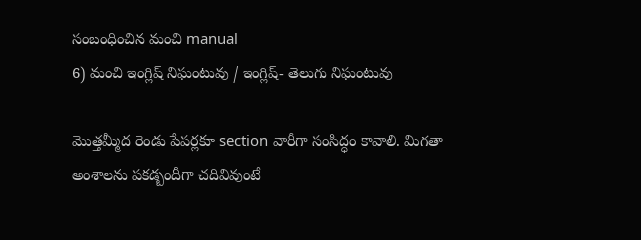సంబంధించిన మంచి manual
6) మంచి ఇంగ్లిష్‌ నిఘంటువు / ఇంగ్లిష్‌- తెలుగు నిఘంటువు

మొత్తమ్మీద రెండు పేపర్లకూ section వారీగా సంసిద్ధం కావాలి. మిగతా అంశాలను పకడ్బందీగా చదివివుంటే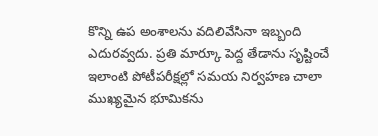కొన్ని ఉప అంశాలను వదిలివేసినా ఇబ్బంది ఎదురవ్వదు. ప్రతి మార్కూ పెద్ద తేడాను సృష్టించే ఇలాంటి పోటీపరీక్షల్లో సమయ నిర్వహణ చాలా ముఖ్యమైన భూమికను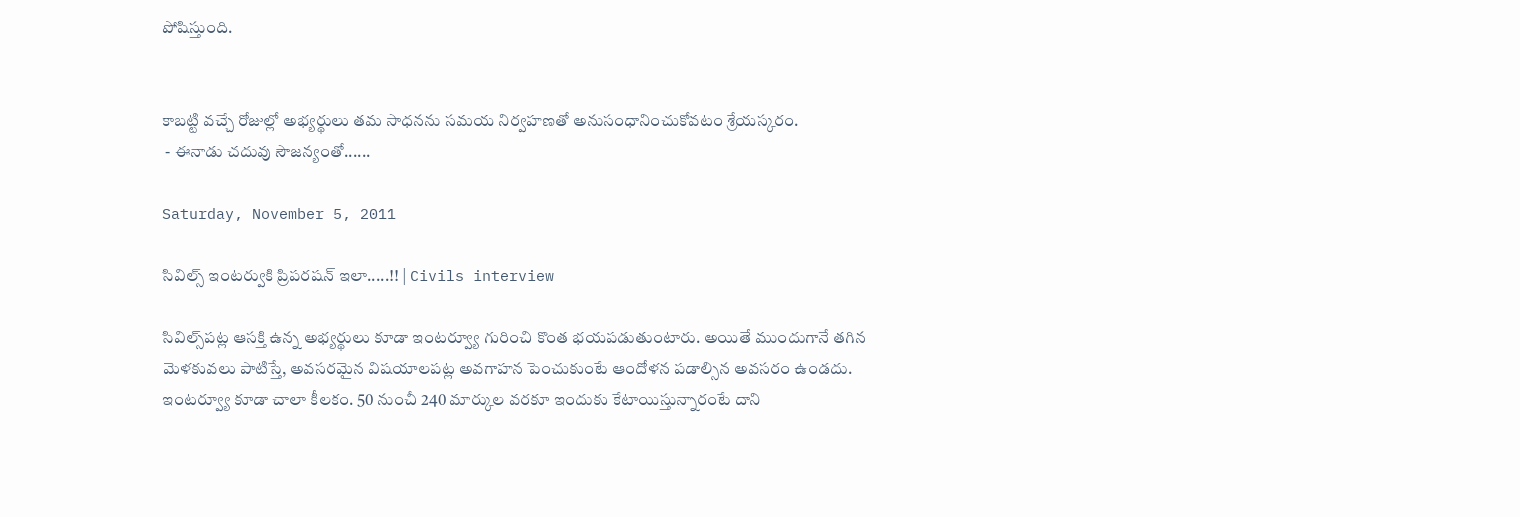పోషిస్తుంది.


కాబట్టి వచ్చే రోజుల్లో అభ్యర్థులు తమ సాధనను సమయ నిర్వహణతో అనుసంధానించుకోవటం శ్రేయస్కరం.
 - ఈనాడు చదువు సౌజన్యంతో......

Saturday, November 5, 2011

సివిల్స్ ఇంటర్వుకి ప్రిపరషన్ ఇలా.....!! | Civils interview

సివిల్స్‌పట్ల ఆసక్తి ఉన్న అభ్యర్థులు కూడా ఇంటర్వ్యూ గురించి కొంత భయపడుతుంటారు. అయితే ముందుగానే తగిన మెళకువలు పాటిస్తే, అవసరమైన విషయాలపట్ల అవగాహన పెంచుకుంటే ఆందోళన పడాల్సిన అవసరం ఉండదు. ఇంటర్వ్యూ కూడా చాలా కీలకం. 50 నుంచీ 240 మార్కుల వరకూ ఇందుకు కేటాయిస్తున్నారంటే దాని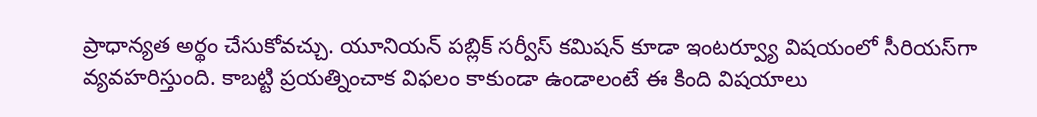ప్రాధాన్యత అర్థం చేసుకోవచ్చు. యూనియన్‌ పబ్లిక్‌ సర్వీస్‌ కమిషన్‌ కూడా ఇంటర్వ్యూ విషయంలో సీరియస్‌గా వ్యవహరిస్తుంది. కాబట్టి ప్రయత్నించాక విఫలం కాకుండా ఉండాలంటే ఈ కింది విషయాలు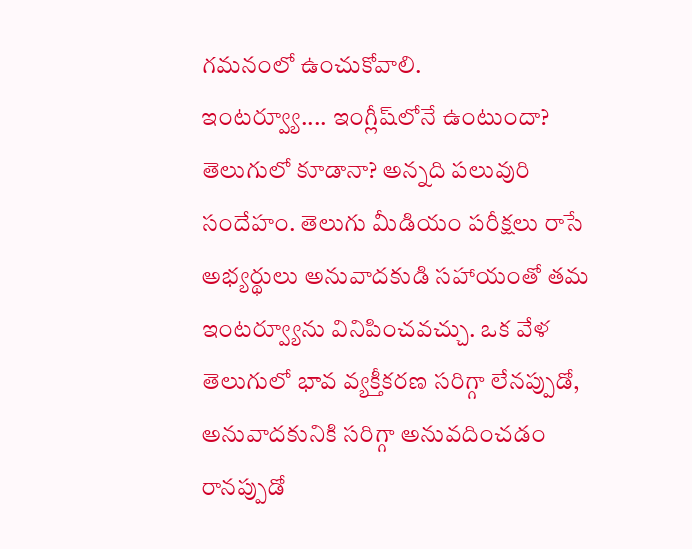గమనంలో ఉంచుకోవాలి.
ఇంటర్వ్యూ.... ఇంగ్లీష్‌లోనే ఉంటుందా? తెలుగులో కూడానా? అన్నది పలువురి సందేహం. తెలుగు మీడియం పరీక్షలు రాసే అభ్యర్థులు అనువాదకుడి సహాయంతో తమ ఇంటర్వ్యూను వినిపించవచ్చు. ఒక వేళ తెలుగులో భావ వ్యక్తీకరణ సరిగ్గా లేనప్పుడో, అనువాదకునికి సరిగ్గా అనువదించడం రానప్పుడో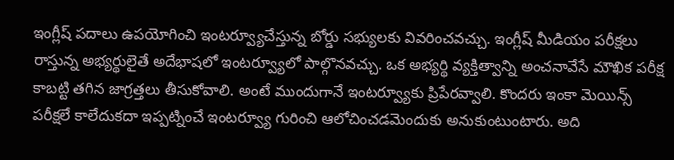ఇంగ్లీష్‌ పదాలు ఉపయోగించి ఇంటర్వ్యూచేస్తున్న బోర్డు సభ్యులకు వివరించవచ్చు. ఇంగ్లీష్‌ మీడియం పరీక్షలు రాస్తున్న అభ్యర్థులైతే అదేభాషలో ఇంటర్వ్యూలో పాల్గొనవచ్చు. ఒక అభ్యర్థి వ్యక్తిత్వాన్ని అంచనావేసే మౌఖిక పరీక్ష కాబట్టి తగిన జాగ్రత్తలు తీసుకోవాలి. అంటే ముందుగానే ఇంటర్వ్యూకు ప్రిపేరవ్వాలి. కొందరు ఇంకా మెయిన్స్‌ పరీక్షలే కాలేదుకదా ఇప్పట్నించే ఇంటర్వ్యూ గురించి ఆలోచించడమెందుకు అనుకుంటుంటారు. అది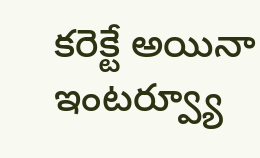కరెక్టే అయినా ఇంటర్వ్యూ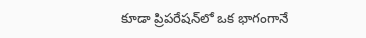కూడా ప్రిపరేషన్‌లో ఒక భాగంగానే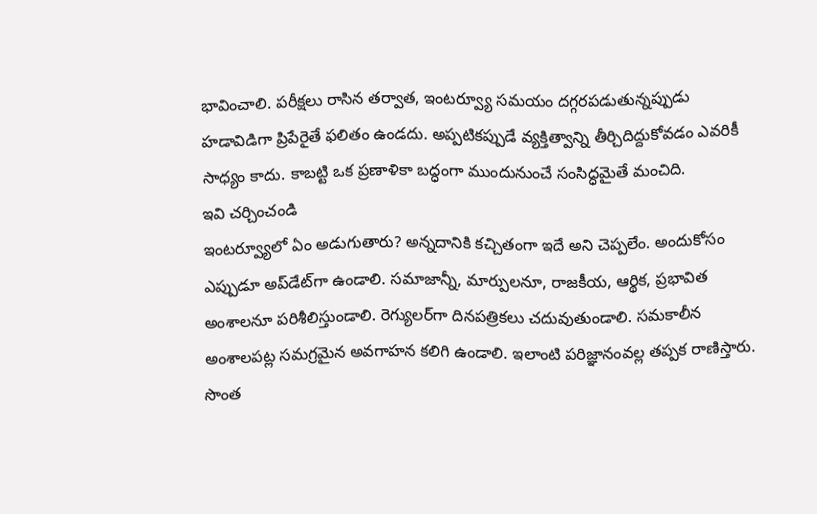భావించాలి. పరీక్షలు రాసిన తర్వాత, ఇంటర్వ్యూ సమయం దగ్గరపడుతున్నప్పుడు హడావిడిగా ప్రిపేరైతే ఫలితం ఉండదు. అప్పటికప్పుడే వ్యక్తిత్వాన్ని తీర్చిదిద్దుకోవడం ఎవరికీ సాధ్యం కాదు. కాబట్టి ఒక ప్రణాళికా బద్ధంగా ముందునుంచే సంసిద్ధమైతే మంచిది.
ఇవి చర్చించండి
ఇంటర్వ్యూలో ఏం అడుగుతారు? అన్నదానికి కచ్చితంగా ఇదే అని చెప్పలేం. అందుకోసం ఎప్పుడూ అప్‌డేట్‌గా ఉండాలి. సమాజాన్నీ, మార్పులనూ, రాజకీయ, ఆర్థిక, ప్రభావిత అంశాలనూ పరిశీలిస్తుండాలి. రెగ్యులర్‌గా దినపత్రికలు చదువుతుండాలి. సమకాలీన అంశాలపట్ల సమగ్రమైన అవగాహన కలిగి ఉండాలి. ఇలాంటి పరిజ్ఞానంవల్ల తప్పక రాణిస్తారు. సొంత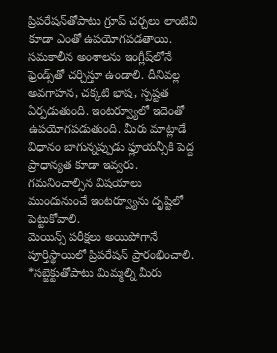ప్రిపరేషన్‌తోపాటు గ్రూప్‌ చర్చలు లాంటివి కూడా ఎంతో ఉపయోగపడతాయి. సమకాలీన అంశాలను ఇంగ్లీష్‌లోనే ఫ్రెండ్స్‌తో చర్చిస్తూ ఉండాలి. దీనివల్ల అవగాహన, చక్కటి భాష, స్పష్టత ఏర్పడుతుంది. ఇంటర్వ్యూలో ఇదెంతో ఉపయోగపడుతుంది. మీరు మాట్లాడే విధానం బాగున్నప్పుడు ఫ్లూయన్సీకి పెద్ద ప్రాధాన్యత కూడా ఇవ్వరు.
గమనించాల్సిన విషయాలు
ముందునుంచే ఇంటర్వ్యూను దృష్టిలో పెట్టుకోవాలి.
మెయిన్స్‌ పరీక్షలు అయిపోగానే పూర్తిస్థాయిలో ప్రిపరేషన్‌ ప్రారంభించాలి.
*సబ్జెక్టుతోపాటు మిమ్మల్ని మీరు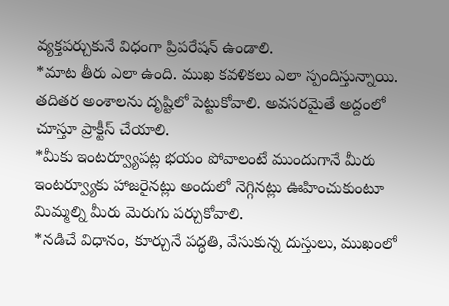వ్యక్తపర్చుకునే విధంగా ప్రిపరేషన్‌ ఉండాలి.
*మాట తీరు ఎలా ఉంది. ముఖ కవళికలు ఎలా స్పందిస్తున్నాయి. తదితర అంశాలను దృష్టిలో పెట్టుకోవాలి. అవసరమైతే అద్దంలో చూస్తూ ప్రాక్టీస్‌ చేయాలి.
*మీకు ఇంటర్వ్యూపట్ల భయం పోవాలంటే ముందుగానే మీరు ఇంటర్వ్యూకు హాజరైనట్లు అందులో నెగ్గినట్లు ఊహించుకుంటూ మిమ్మల్ని మీరు మెరుగు పర్చుకోవాలి.
*నడిచే విధానం, కూర్చునే పద్ధతి, వేసుకున్న దుస్తులు, ముఖంలో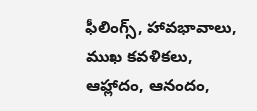ఫీలింగ్స్‌, హావభావాలు, ముఖ కవళికలు, ఆహ్లాదం, ఆనందం,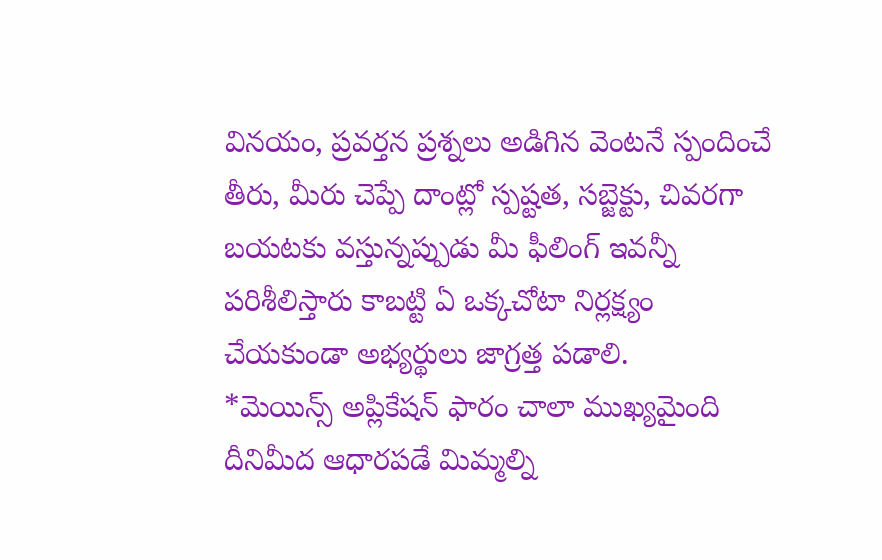వినయం, ప్రవర్తన ప్రశ్నలు అడిగిన వెంటనే స్పందించే తీరు, మీరు చెప్పే దాంట్లో స్పష్టత, సబ్జెక్టు, చివరగా బయటకు వస్తున్నప్పుడు మీ ఫీలింగ్‌ ఇవన్నీ పరిశీలిస్తారు కాబట్టి ఏ ఒక్కచోటా నిర్లక్ష్యం చేయకుండా అభ్యర్థులు జాగ్రత్త పడాలి.
*మెయిన్స్‌ అప్లికేషన్‌ ఫారం చాలా ముఖ్యమైంది దీనిమీద ఆధారపడే మిమ్మల్ని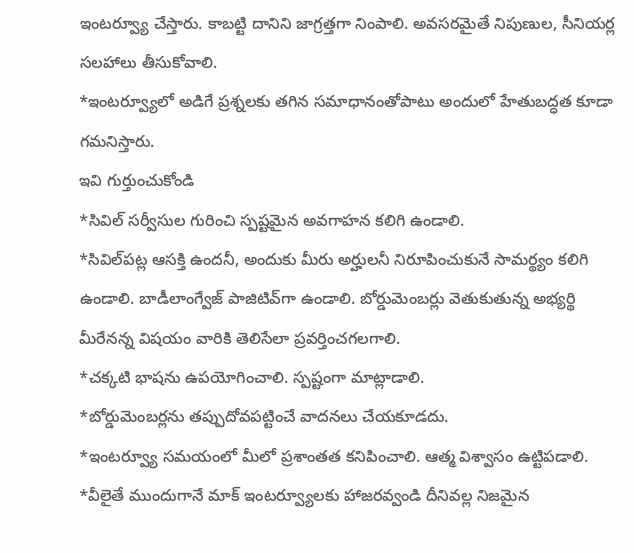ఇంటర్వ్యూ చేస్తారు. కాబట్టి దానిని జాగ్రత్తగా నింపాలి. అవసరమైతే నిపుణుల, సీనియర్ల సలహాలు తీసుకోవాలి.
*ఇంటర్వ్యూలో అడిగే ప్రశ్నలకు తగిన సమాధానంతోపాటు అందులో హేతుబద్ధత కూడా గమనిస్తారు.
ఇవి గుర్తుంచుకోండి
*సివిల్‌ సర్వీసుల గురించి స్పష్టమైన అవగాహన కలిగి ఉండాలి.
*సివిల్‌పట్ల ఆసక్తి ఉందనీ, అందుకు మీరు అర్హులనీ నిరూపించుకునే సామర్థ్యం కలిగి ఉండాలి. బాడీలాంగ్వేజ్‌ పాజిటివ్‌గా ఉండాలి. బోర్డుమెంబర్లు వెతుకుతున్న అభ్యర్థి మీరేనన్న విషయం వారికి తెలిసేలా ప్రవర్తించగలగాలి.
*చక్కటి భాషను ఉపయోగించాలి. స్పష్టంగా మాట్లాడాలి.
*బోర్డుమెంబర్లను తప్పుదోవపట్టించే వాదనలు చేయకూడదు.
*ఇంటర్వ్యూ సమయంలో మీలో ప్రశాంతత కనిపించాలి. ఆత్మ విశ్వాసం ఉట్టిపడాలి.
*వీలైతే ముందుగానే మాక్‌ ఇంటర్వ్యూలకు హాజరవ్వండి దీనివల్ల నిజమైన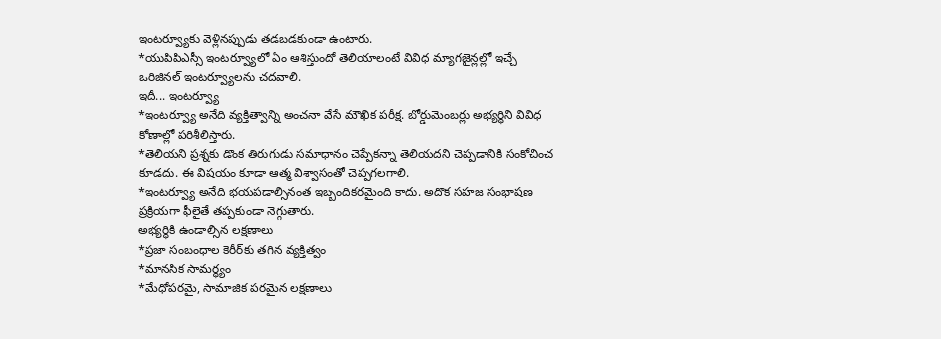ఇంటర్వ్యూకు వెళ్లినప్పుడు తడబడకుండా ఉంటారు.
*యుపిపిఎస్సీ ఇంటర్వ్యూలో ఏం ఆశిస్తుందో తెలియాలంటే వివిధ మ్యాగజైన్లల్లో ఇచ్చే ఒరిజినల్‌ ఇంటర్వ్యూలను చదవాలి.
ఇదీ... ఇంటర్వ్యూ
*ఇంటర్వ్యూ అనేది వ్యక్తిత్వాన్ని అంచనా వేసే మౌఖిక పరీక్ష. బోర్డుమెంబర్లు అభ్యర్థిని వివిధ కోణాల్లో పరిశీలిస్తారు.
*తెలియని ప్రశ్నకు డొంక తిరుగుడు సమాధానం చెప్పేకన్నా తెలియదని చెప్పడానికి సంకోచించ కూడదు. ఈ విషయం కూడా ఆత్మ విశ్వాసంతో చెప్పగలగాలి.
*ఇంటర్వ్యూ అనేది భయపడాల్సినంత ఇబ్బందికరమైంది కాదు. అదొక సహజ సంభాషణ ప్రక్రియగా ఫీలైతే తప్పకుండా నెగ్గుతారు.
అభ్యర్థికి ఉండాల్సిన లక్షణాలు
*ప్రజా సంబంధాల కెరీర్‌కు తగిన వ్యక్తిత్వం
*మానసిక సామర్థ్యం
*మేధోపరమై, సామాజిక పరమైన లక్షణాలు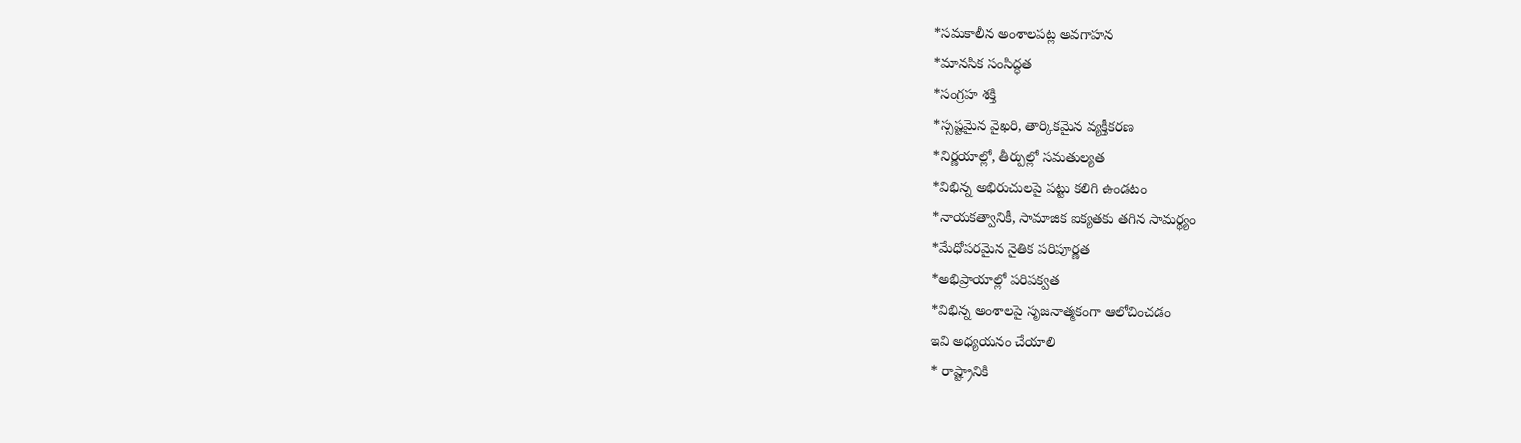*సమకాలీన అంశాలపట్ల అవగాహన
*మానసిక సంసిద్ధత
*సంగ్రహ శక్తి
*స్సష్టమైన వైఖరి, తార్కికమైన వ్యక్తీకరణ
*నిర్ణయాల్లో, తీర్పుల్లో సమతుల్యత
*విభిన్న అభిరుచులపై పట్టు కలిగి ఉండటం
*నాయకత్వానికీ, సామాజిక ఐక్యతకు తగిన సామర్థ్యం
*మేధోపరమైన నైతిక పరిపూర్ణత
*అభిప్రాయాల్లో పరిపక్వత
*విభిన్న అంశాలపై సృజనాత్మకంగా ఆలోచించడం
ఇవి అధ్యయనం చేయాలి
* రాష్ట్రానికి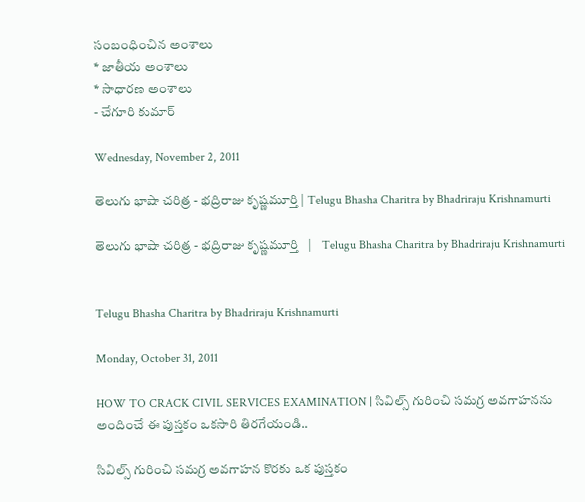సంబంధించిన అంశాలు
* జాతీయ అంశాలు
* సాధారణ అంశాలు
- చేగూరి కుమార్‌

Wednesday, November 2, 2011

తెలుగు భాషా చరిత్ర - భద్రిరాజు కృష్ణమూర్తి | Telugu Bhasha Charitra by Bhadriraju Krishnamurti

తెలుగు భాషా చరిత్ర - భద్రిరాజు కృష్ణమూర్తి   |    Telugu Bhasha Charitra by Bhadriraju Krishnamurti


Telugu Bhasha Charitra by Bhadriraju Krishnamurti

Monday, October 31, 2011

HOW TO CRACK CIVIL SERVICES EXAMINATION | సివిల్స్ గురించి సమగ్ర అవగాహనను అందించే ఈ పుస్తకం ఒకసారి తిరగేయండి..

సివిల్స్ గురించి సమగ్ర అవగాహన కొరకు ఒక పుస్తకం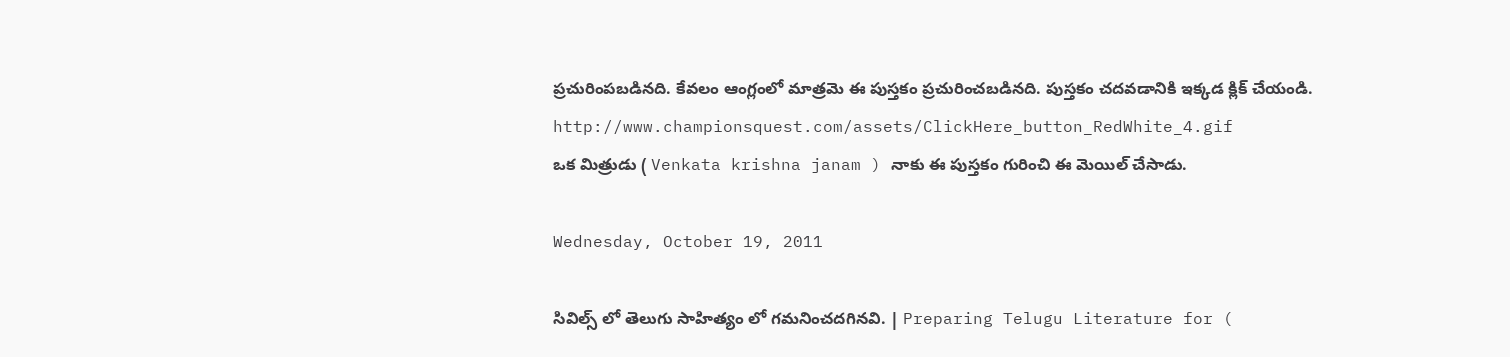ప్రచురింపబడినది. కేవలం ఆంగ్లంలో మాత్రమె ఈ పుస్తకం ప్రచురించబడినది. పుస్తకం చదవడానికి ఇక్కడ క్లిక్ చేయండి. http://www.championsquest.com/assets/ClickHere_button_RedWhite_4.gif
ఒక మిత్రుడు ( Venkata krishna janam ) నాకు ఈ పుస్తకం గురించి ఈ మెయిల్ చేసాడు.

Wednesday, October 19, 2011

సివిల్స్ లో తెలుగు సాహిత్యం లో గమనించదగినవి. | Preparing Telugu Literature for (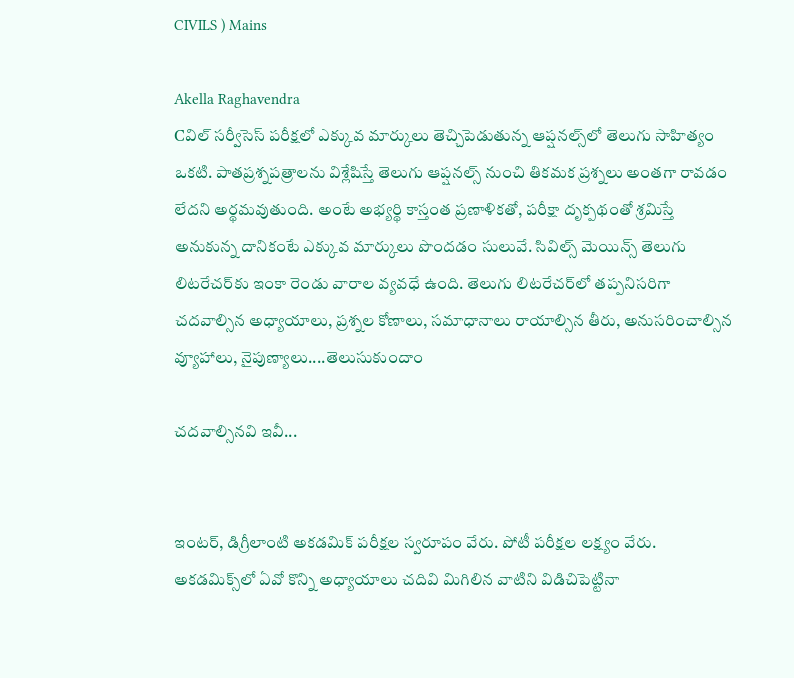CIVILS ) Mains

Akella Raghavendra
Cవిల్ సర్వీసెస్ పరీక్షలో ఎక్కువ మార్కులు తెచ్చిపెడుతున్న ఆప్షనల్స్‌లో తెలుగు సాహిత్యం ఒకటి. పాతప్రశ్నపత్రాలను విశ్లేషిస్తే తెలుగు ఆప్షనల్స్ నుంచి తికమక ప్రశ్నలు అంతగా రావడం లేదని అర్థమవుతుంది. అంటే అభ్యర్థి కాస్తంత ప్రణాళికతో, పరీక్షా దృక్పథంతో శ్రమిస్తే అనుకున్న దానికంటే ఎక్కువ మార్కులు పొందడం సులువే. సివిల్స్ మెయిన్స్ తెలుగు లిటరేచర్‌కు ఇంకా రెండు వారాల వ్యవధే ఉంది. తెలుగు లిటరేచర్‌లో తప్పనిసరిగా చదవాల్సిన అధ్యాయాలు, ప్రశ్నల కోణాలు, సమాధానాలు రాయాల్సిన తీరు, అనుసరించాల్సిన వ్యూహాలు, నైపుణ్యాలు....తెలుసుకుందాం

చదవాల్సినవి ఇవీ...


ఇంటర్, డిగ్రీలాంటి అకడమిక్ పరీక్షల స్వరూపం వేరు. పోటీ పరీక్షల లక్ష్యం వేరు. అకడమిక్స్‌లో ఏవో కొన్ని అధ్యాయాలు చదివి మిగిలిన వాటిని విడిచిపెట్టినా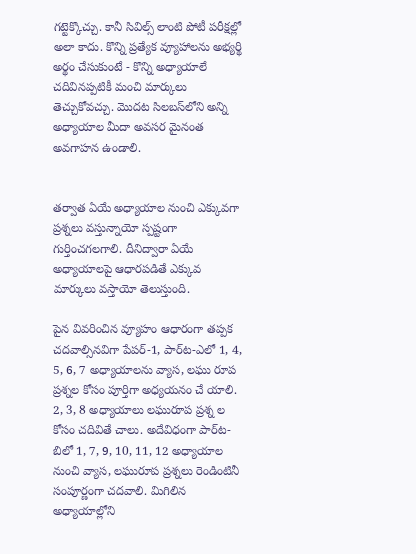గట్టెక్కొచ్చు. కానీ సివిల్స్ లాంటి పోటీ పరీక్షల్లో అలా కాదు. కొన్ని ప్రత్యేక వ్యూహాలను అభ్యర్థి అర్థం చేసుకుంటే - కొన్ని అధ్యాయాలే చదివినప్పటికీ మంచి మార్కులు తెచ్చుకోవచ్చు. మొదట సిలబస్‌లోని అన్ని అధ్యాయాల మీదా అవసర మైనంత అవగాహన ఉండాలి.


తర్వాత ఏయే అధ్యాయాల నుంచి ఎక్కువగా ప్రశ్నలు వస్తున్నాయో స్పష్టంగా గుర్తించగలగాలి. దీనిద్వారా ఏయే అధ్యాయాలపై ఆధారపడితే ఎక్కువ మార్కులు వస్తాయో తెలుస్తుంది.

పైన వివరించిన వ్యూహం ఆధారంగా తప్పక చదవాల్సినవిగా పేపర్-1, పార్‌‌ట-ఎలో 1, 4, 5, 6, 7 అధ్యాయాలను వ్యాస, లఘు రూప ప్రశ్నల కోసం పూర్తిగా అధ్యయనం చే యాలి. 2, 3, 8 అధ్యాయాలు లఘురూప ప్రశ్న ల కోసం చదివితే చాలు. అదేవిధంగా పార్‌‌ట-బిలో 1, 7, 9, 10, 11, 12 అధ్యాయాల నుంచి వ్యాస, లఘురూప ప్రశ్నలు రెండింటినీ సంపూర్ణంగా చదవాలి. మిగిలిన అధ్యాయాల్లోని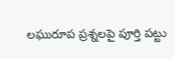లఘురూప ప్రశ్నలపై పూర్తి పట్టు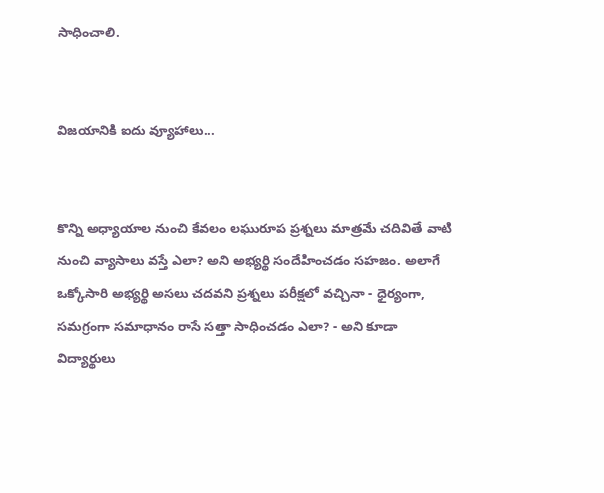సాధించాలి.


విజయానికి ఐదు వ్యూహాలు...


కొన్ని అధ్యాయాల నుంచి కేవలం లఘురూప ప్రశ్నలు మాత్రమే చదివితే వాటి నుంచి వ్యాసాలు వస్తే ఎలా? అని అభ్యర్థి సందేహించడం సహజం. అలాగే ఒక్కోసారి అభ్యర్థి అసలు చదవని ప్రశ్నలు పరీక్షలో వచ్చినా - ధైర్యంగా, సమగ్రంగా సమాధానం రాసే సత్తా సాధించడం ఎలా? - అని కూడా విద్యార్థులు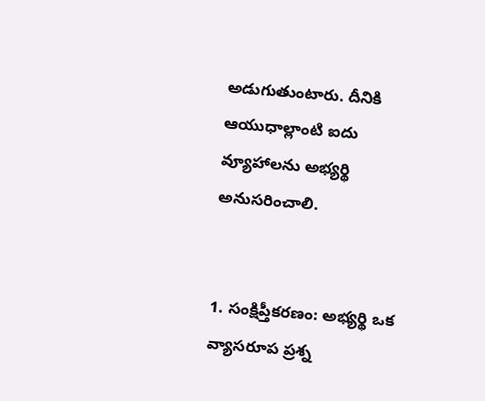అడుగుతుంటారు. దీనికి ఆయుధాల్లాంటి ఐదు వ్యూహాలను అభ్యర్థి అనుసరించాలి.


1. సంక్షిప్తీకరణం: అభ్యర్థి ఒక వ్యాసరూప ప్రశ్న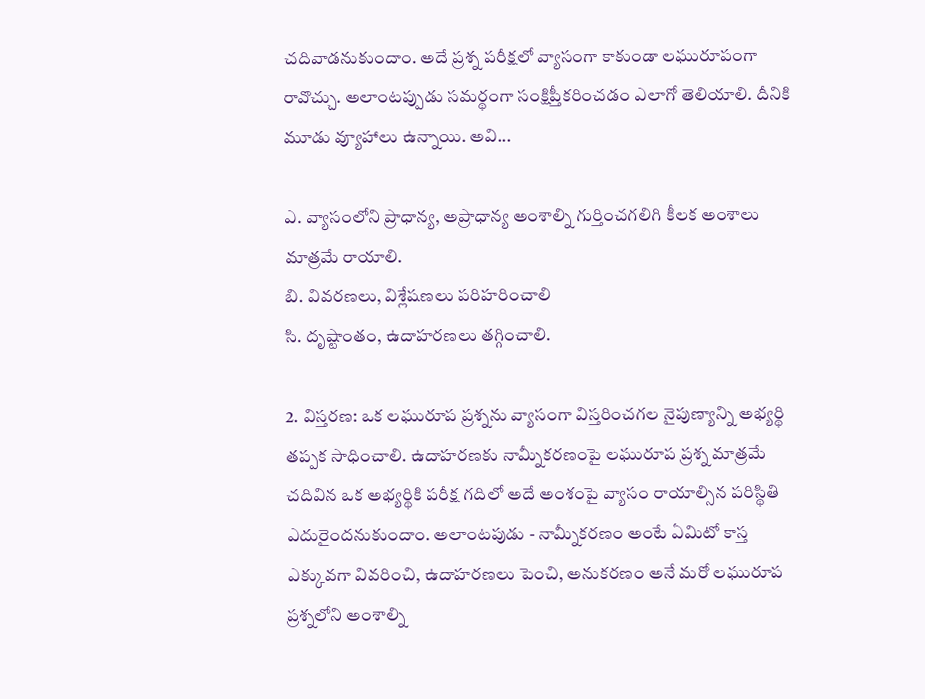చదివాడనుకుందాం. అదే ప్రశ్న పరీక్షలో వ్యాసంగా కాకుండా లఘురూపంగా రావొచ్చు. అలాంటప్పుడు సమర్థంగా సంక్షిప్తీకరించడం ఎలాగో తెలియాలి. దీనికి మూడు వ్యూహాలు ఉన్నాయి. అవి...

ఎ. వ్యాసంలోని ప్రాధాన్య, అప్రాధాన్య అంశాల్ని గుర్తించగలిగి కీలక అంశాలు మాత్రమే రాయాలి.
బి. వివరణలు, విశ్లేషణలు పరిహరించాలి
సి. దృష్టాంతం, ఉదాహరణలు తగ్గించాలి.

2. విస్తరణ: ఒక లఘురూప ప్రశ్నను వ్యాసంగా విస్తరించగల నైపుణ్యాన్ని అభ్యర్థి తప్పక సాధించాలి. ఉదాహరణకు నామ్నీకరణంపై లఘురూప ప్రశ్న మాత్రమే చదివిన ఒక అభ్యర్థికి పరీక్ష గదిలో అదే అంశంపై వ్యాసం రాయాల్సిన పరిస్థితి ఎదురైందనుకుందాం. అలాంటపుడు - నామ్నీకరణం అంటే ఏమిటో కాస్త ఎక్కువగా వివరించి, ఉదాహరణలు పెంచి, అనుకరణం అనే మరో లఘురూప ప్రశ్నలోని అంశాల్ని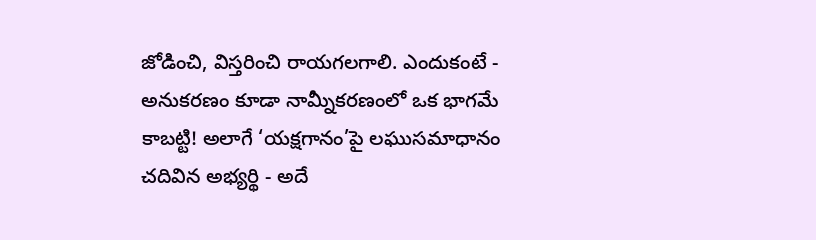జోడించి, విస్తరించి రాయగలగాలి. ఎందుకంటే - అనుకరణం కూడా నామ్నీకరణంలో ఒక భాగమే కాబట్టి! అలాగే ‘యక్షగానం’పై లఘుసమాధానం చదివిన అభ్యర్థి - అదే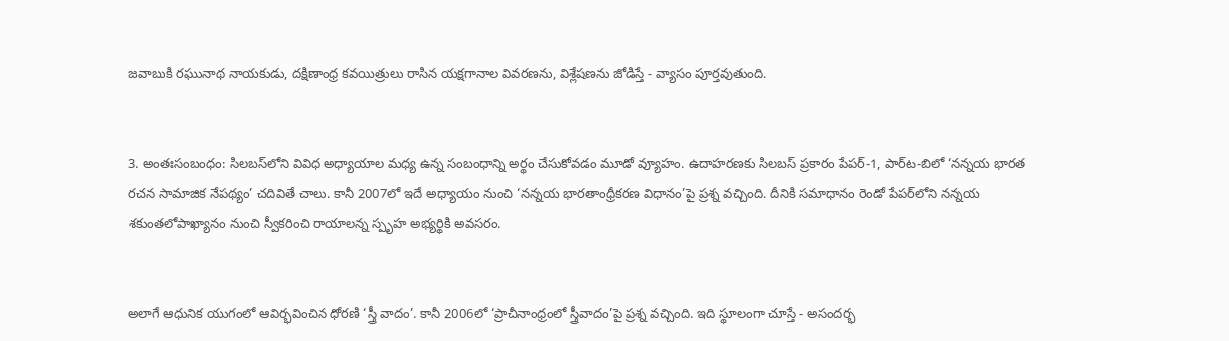జవాబుకి రఘునాథ నాయకుడు, దక్షిణాంధ్ర కవయిత్రులు రాసిన యక్షగానాల వివరణను, విశ్లేషణను జోడిస్తే - వ్యాసం పూర్తవుతుంది.


3. అంతఃసంబంధం: సిలబస్‌లోని వివిధ అధ్యాయాల మధ్య ఉన్న సంబంధాన్ని అర్థం చేసుకోవడం మూడో వ్యూహం. ఉదాహరణకు సిలబస్ ప్రకారం పేపర్-1, పార్‌‌ట-బిలో ‘నన్నయ భారత రచన సామాజిక నేపథ్యం’ చదివితే చాలు. కానీ 2007లో ఇదే అధ్యాయం నుంచి ‘నన్నయ భారతాంధ్రీకరణ విధానం’పై ప్రశ్న వచ్చింది. దీనికి సమాధానం రెండో పేపర్‌లోని నన్నయ శకుంతలోపాఖ్యానం నుంచి స్వీకరించి రాయాలన్న స్పృహ అభ్యర్థికి అవసరం.


అలాగే ఆధునిక యుగంలో ఆవిర్భవించిన ధోరణి ‘స్త్రీ వాదం’. కానీ 2006లో ‘ప్రాచీనాంధ్రంలో స్త్రీవాదం’పై ప్రశ్న వచ్చింది. ఇది స్థూలంగా చూస్తే - అసందర్భ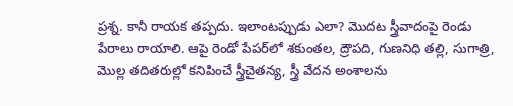ప్రశ్న. కానీ రాయక తప్పదు. ఇలాంటప్పుడు ఎలా? మొదట స్త్రీవాదంపై రెండు పేరాలు రాయాలి. ఆపై రెండో పేపర్‌లో శకుంతల, ద్రౌపది, గుణనిధి తల్లి, సుగాత్రి, మొల్ల తదితరుల్లో కనిపించే స్త్రీచైతన్య, స్త్రీ వేదన అంశాలను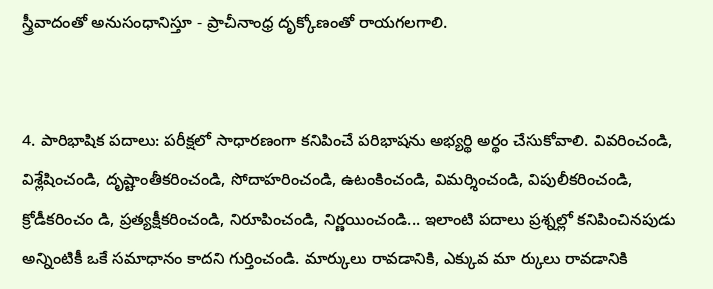స్త్రీవాదంతో అనుసంధానిస్తూ - ప్రాచీనాంధ్ర దృక్కోణంతో రాయగలగాలి.


4. పారిభాషిక పదాలు: పరీక్షలో సాధారణంగా కనిపించే పరిభాషను అభ్యర్థి అర్థం చేసుకోవాలి. వివరించండి, విశ్లేషించండి, దృష్టాంతీకరించండి, సోదాహరించండి, ఉటంకించండి, విమర్శించండి, విపులీకరించండి, క్రోడీకరించం డి, ప్రత్యక్షీకరించండి, నిరూపించండి, నిర్ణయించండి... ఇలాంటి పదాలు ప్రశ్నల్లో కనిపించినపుడు అన్నింటికీ ఒకే సమాధానం కాదని గుర్తించండి. మార్కులు రావడానికి, ఎక్కువ మా ర్కులు రావడానికి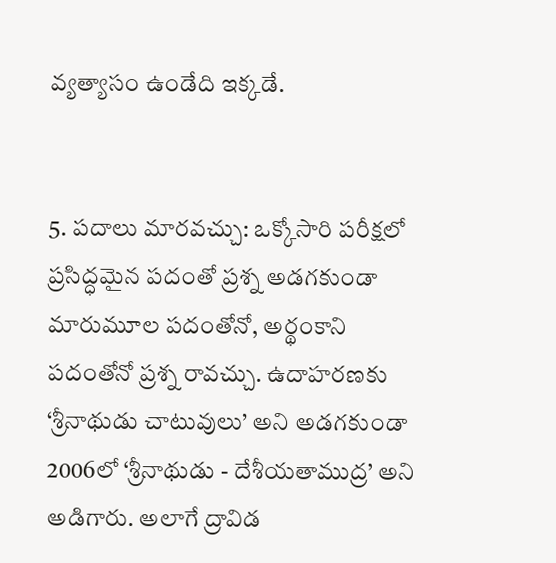వ్యత్యాసం ఉండేది ఇక్కడే.


5. పదాలు మారవచ్చు: ఒక్కోసారి పరీక్షలో ప్రసిద్ధమైన పదంతో ప్రశ్న అడగకుండా మారుమూల పదంతోనో, అర్థంకాని పదంతోనో ప్రశ్న రావచ్చు. ఉదాహరణకు ‘శ్రీనాథుడు చాటువులు’ అని అడగకుండా 2006లో ‘శ్రీనాథుడు - దేశీయతాముద్ర’ అని అడిగారు. అలాగే ద్రావిడ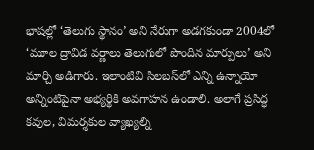భాషల్లో ‘తెలుగు స్థానం’ అని నేరుగా అడగకుండా 2004లో ‘మూల ద్రావిడ వర్ణాలు తెలుగులో పొందిన మార్పులు’ అని మార్చి అడిగారు. ఇలాంటివి సిలబస్‌లో ఎన్ని ఉన్నాయో అన్నింటిపైనా అభ్యర్థికి అవగాహన ఉండాలి. అలాగే ప్రసిద్ధ కవుల, విమర్శకుల వ్యాఖ్యల్ని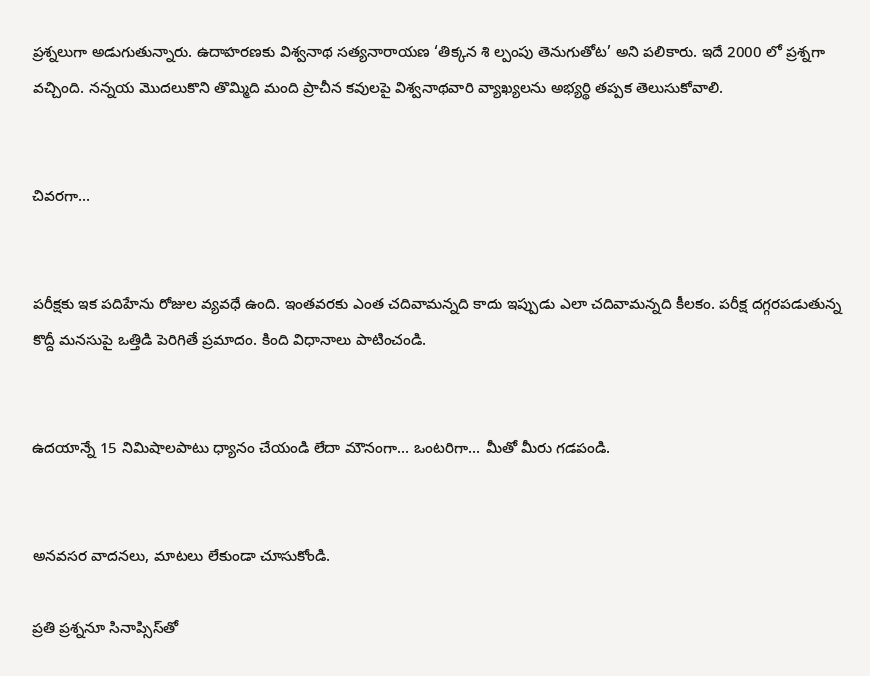ప్రశ్నలుగా అడుగుతున్నారు. ఉదాహరణకు విశ్వనాథ సత్యనారాయణ ‘తిక్కన శి ల్పంపు తెనుగుతోట’ అని పలికారు. ఇదే 2000 లో ప్రశ్నగా వచ్చింది. నన్నయ మొదలుకొని తొమ్మిది మంది ప్రాచీన కవులపై విశ్వనాథవారి వ్యాఖ్యలను అభ్యర్థి తప్పక తెలుసుకోవాలి.


చివరగా...


పరీక్షకు ఇక పదిహేను రోజుల వ్యవధే ఉంది. ఇంతవరకు ఎంత చదివామన్నది కాదు ఇప్పుడు ఎలా చదివామన్నది కీలకం. పరీక్ష దగ్గరపడుతున్న కొద్దీ మనసుపై ఒత్తిడి పెరిగితే ప్రమాదం. కింది విధానాలు పాటించండి.


ఉదయాన్నే 15 నిమిషాలపాటు ధ్యానం చేయండి లేదా మౌనంగా... ఒంటరిగా... మీతో మీరు గడపండి.


అనవసర వాదనలు, మాటలు లేకుండా చూసుకోండి.

ప్రతి ప్రశ్ననూ సినాప్సిస్‌తో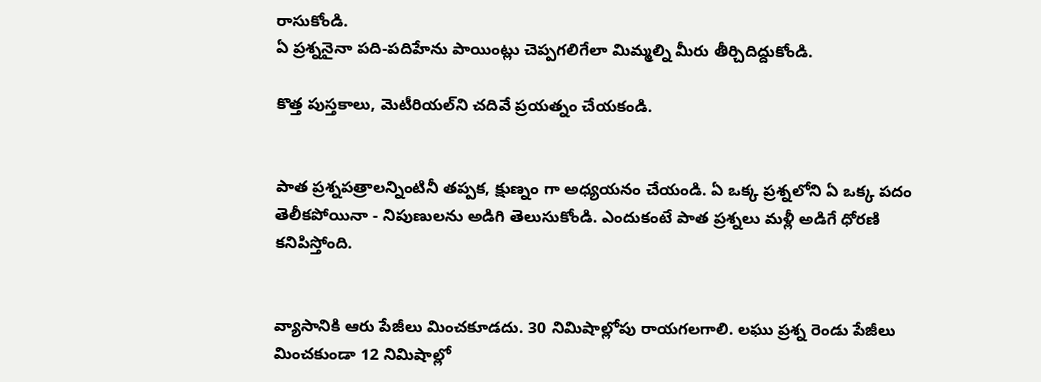రాసుకోండి.
ఏ ప్రశ్ననైనా పది-పదిహేను పాయింట్లు చెప్పగలిగేలా మిమ్మల్ని మీరు తీర్చిదిద్దుకోండి.

కొత్త పుస్తకాలు, మెటీరియల్‌ని చదివే ప్రయత్నం చేయకండి.


పాత ప్రశ్నపత్రాలన్నింటినీ తప్పక, క్షుణ్నం గా అధ్యయనం చేయండి. ఏ ఒక్క ప్రశ్నలోని ఏ ఒక్క పదం తెలీకపోయినా - నిపుణులను అడిగి తెలుసుకోండి. ఎందుకంటే పాత ప్రశ్నలు మళ్లీ అడిగే ధోరణి కనిపిస్తోంది.


వ్యాసానికి ఆరు పేజీలు మించకూడదు. 30 నిమిషాల్లోపు రాయగలగాలి. లఘు ప్రశ్న రెండు పేజీలు మించకుండా 12 నిమిషాల్లో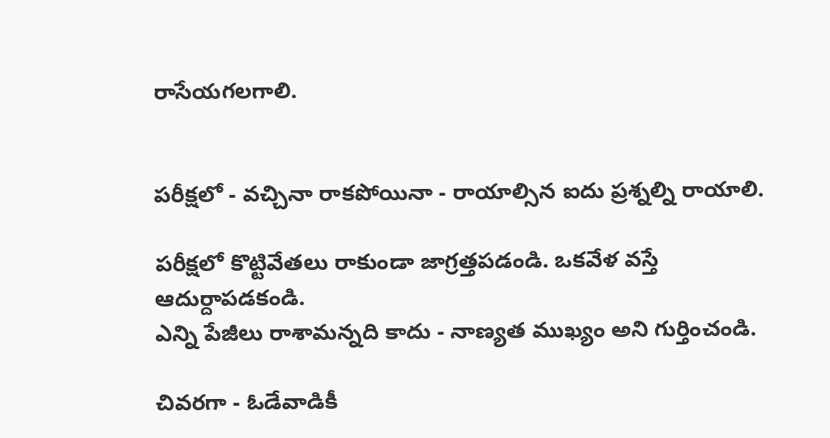రాసేయగలగాలి.


పరీక్షలో - వచ్చినా రాకపోయినా - రాయాల్సిన ఐదు ప్రశ్నల్ని రాయాలి.

పరీక్షలో కొట్టివేతలు రాకుండా జాగ్రత్తపడండి. ఒకవేళ వస్తే ఆదుర్దాపడకండి.
ఎన్ని పేజీలు రాశామన్నది కాదు - నాణ్యత ముఖ్యం అని గుర్తించండి.

చివరగా - ఓడేవాడికీ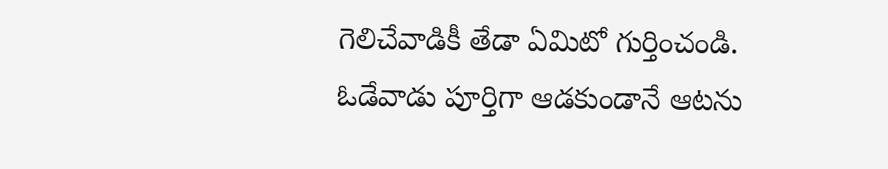గెలిచేవాడికీ తేడా ఏమిటో గుర్తించండి. ఓడేవాడు పూర్తిగా ఆడకుండానే ఆటను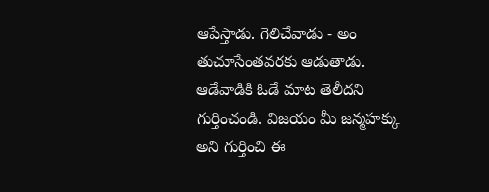ఆపేస్తాడు. గెలిచేవాడు - అం తుచూసేంతవరకు ఆడుతాడు. ఆడేవాడికి ఓడే మాట తెలీదని గుర్తించండి. విజయం మీ జన్మహక్కు అని గుర్తించి ఈ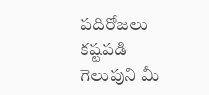పదిరోజలు కష్టపడి గెలుపుని మీ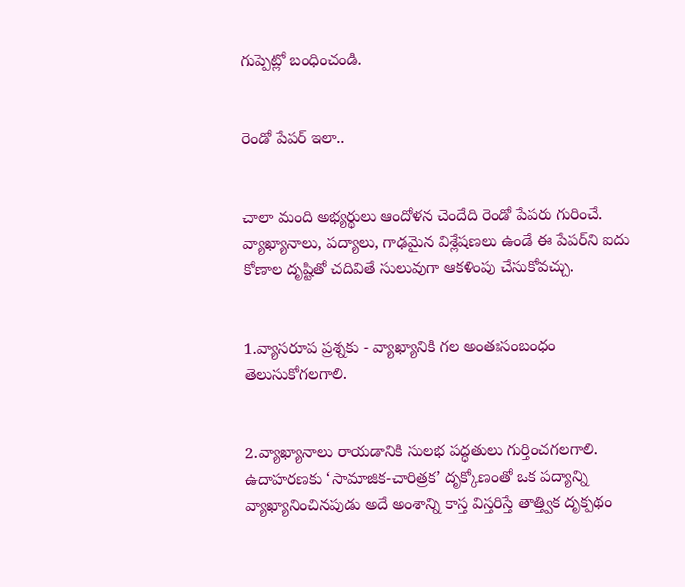గుప్పెట్లో బంధించండి.


రెండో పేపర్ ఇలా..


చాలా మంది అభ్యర్థులు ఆందోళన చెందేది రెండో పేపరు గురించే. వ్యాఖ్యానాలు, పద్యాలు, గాఢమైన విశ్లేషణలు ఉండే ఈ పేపర్‌ని ఐదు కోణాల దృష్టితో చదివితే సులువుగా ఆకళింపు చేసుకోవచ్చు.


1.వ్యాసరూప ప్రశ్నకు - వ్యాఖ్యానికి గల అంతఃసంబంధం తెలుసుకోగలగాలి.


2.వ్యాఖ్యానాలు రాయడానికి సులభ పద్ధతులు గుర్తించగలగాలి. ఉదాహరణకు ‘సామాజిక-చారిత్రక’ దృక్కోణంతో ఒక పద్యాన్ని వ్యాఖ్యానించినపుడు అదే అంశాన్ని కాస్త విస్తరిస్తే తాత్త్విక దృక్పథం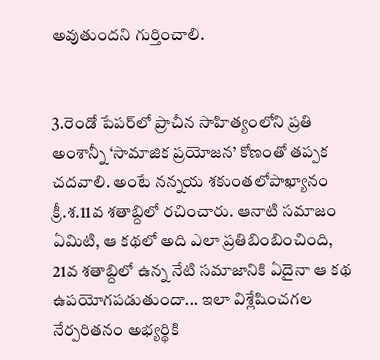అవుతుందని గుర్తించాలి.


3.రెండో పేపర్‌లో ప్రాచీన సాహిత్యంలోని ప్రతి అంశాన్నీ ‘సామాజిక ప్రయోజన’ కోణంతో తప్పక చదవాలి. అంటే నన్నయ శకుంతలోపాఖ్యానం క్రీ.శ.11వ శతాబ్దిలో రచించారు. ఆనాటి సమాజం ఏమిటి, ఆ కథలో అది ఎలా ప్రతిబింబించింది, 21వ శతాబ్దిలో ఉన్న నేటి సమాజానికి ఏదైనా ఆ కథ ఉపయోగపడుతుందా... ఇలా విశ్లేషించగల నేర్పరితనం అభ్యర్థికి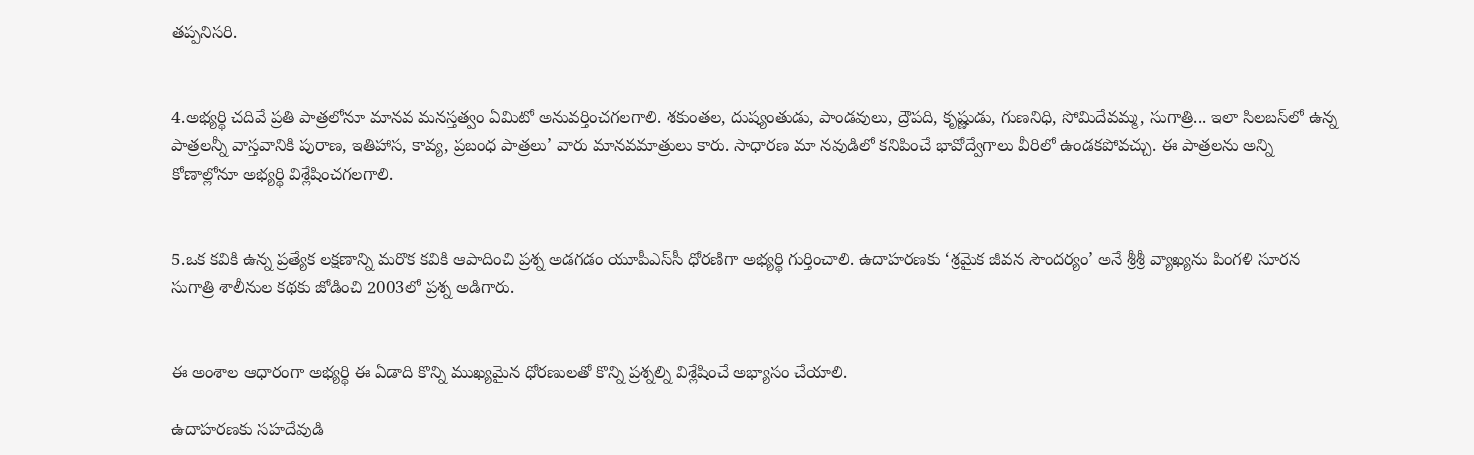తప్పనిసరి.


4.అభ్యర్థి చదివే ప్రతి పాత్రలోనూ మానవ మనస్తత్వం ఏమిటో అనువర్తించగలగాలి. శకుంతల, దుష్యంతుడు, పాండవులు, ద్రౌపది, కృష్ణుడు, గుణనిధి, సోమిదేవమ్మ, సుగాత్రి... ఇలా సిలబస్‌లో ఉన్న పాత్రలన్నీ వాస్తవానికి పురాణ, ఇతిహాస, కావ్య, ప్రబంధ పాత్రలు’ వారు మానవమాత్రులు కారు. సాధారణ మా నవుడిలో కనిపించే భావోద్వేగాలు వీరిలో ఉండకపోవచ్చు. ఈ పాత్రలను అన్ని కోణాల్లోనూ అభ్యర్థి విశ్లేషించగలగాలి.


5.ఒక కవికి ఉన్న ప్రత్యేక లక్షణాన్ని మరొక కవికి ఆపాదించి ప్రశ్న అడగడం యూపీఎస్‌సీ ధోరణిగా అభ్యర్థి గుర్తించాలి. ఉదాహరణకు ‘శ్రమైక జీవన సౌందర్యం’ అనే శ్రీశ్రీ వ్యాఖ్యను పింగళి సూరన సుగాత్రి శాలీనుల కథకు జోడించి 2003లో ప్రశ్న అడిగారు.


ఈ అంశాల ఆధారంగా అభ్యర్థి ఈ ఏడాది కొన్ని ముఖ్యమైన ధోరణులతో కొన్ని ప్రశ్నల్ని విశ్లేషించే అభ్యాసం చేయాలి.

ఉదాహరణకు సహదేవుడి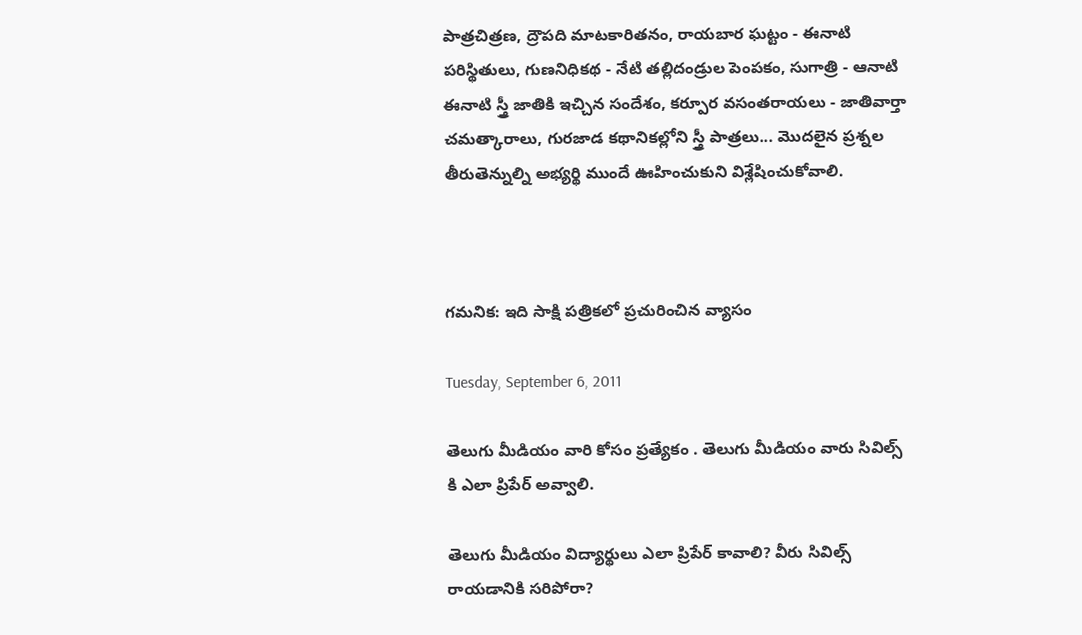పాత్రచిత్రణ, ద్రౌపది మాటకారితనం, రాయబార ఘట్టం - ఈనాటి పరిస్థితులు, గుణనిధికథ - నేటి తల్లిదండ్రుల పెంపకం, సుగాత్రి - ఆనాటి ఈనాటి స్త్రీ జాతికి ఇచ్చిన సందేశం, కర్పూర వసంతరాయలు - జాతివార్తా చమత్కారాలు, గురజాడ కథానికల్లోని స్త్రీ పాత్రలు... మొదలైన ప్రశ్నల తీరుతెన్నుల్ని అభ్యర్థి ముందే ఊహించుకుని విశ్లేషించుకోవాలి.



గమనిక: ఇది సాక్షి పత్రికలో ప్రచురించిన వ్యాసం

Tuesday, September 6, 2011

తెలుగు మీడియం వారి కోసం ప్రత్యేకం . తెలుగు మీడియం వారు సివిల్స్ కి ఎలా ప్రిపేర్ అవ్వాలి.

తెలుగు మీడియం విద్యార్థులు ఎలా ప్రిపేర్‌ కావాలి? వీరు సివిల్స్‌ రాయడానికి సరిపోరా?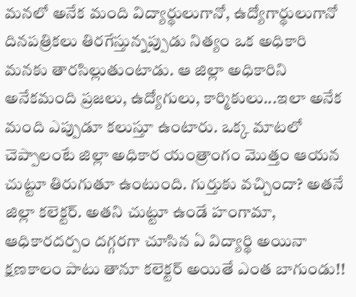మనలో అనేక మంది విద్యార్థులుగానో, ఉద్యోగార్థులుగానో దినపత్రికలు తిరగేస్తున్నప్పుడు నిత్యం ఒక అధికారి మనకు తారసిల్లుతుంటాడు. ఆ జిల్లా అధికారిని అనేకమంది ప్రజలు, ఉద్యోగులు, కార్మికులు...ఇలా అనేక మంది ఎప్పుడూ కలుస్తూ ఉంటారు. ఒక్క మాటలో చెప్పాలంటే జిల్లా అధికార యంత్రాంగం మొత్తం ఆయన చుట్టూ తిరుగుతూ ఉంటుంది. గుర్తుకు వచ్చిందా? అతనే జిల్లా కలెక్టర్‌. అతని చుట్టూ ఉండే హంగామా, ఆధికారదర్పం దగ్గరగా చూసిన ఏ విద్యార్థి అయినా క్షణకాలం పాటు తానూ కలెక్టర్‌ అయితే ఎంత బాగుండు!!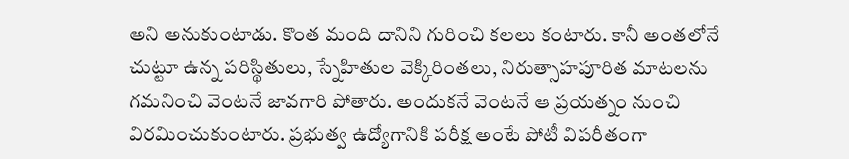అని అనుకుంటాడు. కొంత మంది దానిని గురించి కలలు కంటారు. కానీ అంతలోనే చుట్టూ ఉన్న పరిస్థితులు, స్నేహితుల వెక్కిరింతలు, నిరుత్సాహపూరిత మాటలను గమనించి వెంటనే జావగారి పోతారు. అందుకనే వెంటనే ఆ ప్రయత్నం నుంచి విరమించుకుంటారు. ప్రభుత్వ ఉద్యోగానికి పరీక్ష అంటే పోటీ విపరీతంగా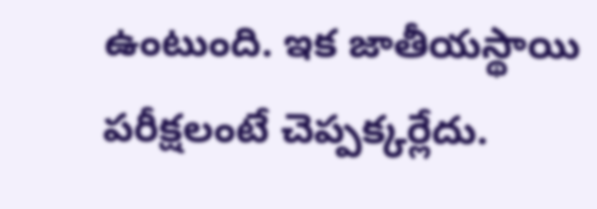ఉంటుంది. ఇక జాతీయస్థాయి పరీక్షలంటే చెప్పక్కర్లేదు.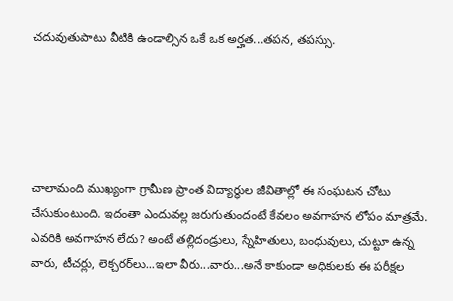చదువుతుపాటు వీటికి ఉండాల్సిన ఒకే ఒక అర్హత...తపన, తపస్సు.





చాలామంది ముఖ్యంగా గ్రామీణ ప్రాంత విద్యార్థుల జీవితాల్లో ఈ సంఘటన చోటు చేసుకుంటుంది. ఇదంతా ఎందువల్ల జరుగుతుందంటే కేవలం అవగాహన లోపం మాత్రమే. ఎవరికి అవగాహన లేదు? అంటే తల్లిదండ్రులు, స్నేహితులు, బంధువులు, చుట్టూ ఉన్న వారు, టీచర్లు, లెక్చరర్‌లు...ఇలా వీరు...వారు...అనే కాకుండా అధికులకు ఈ పరీక్షల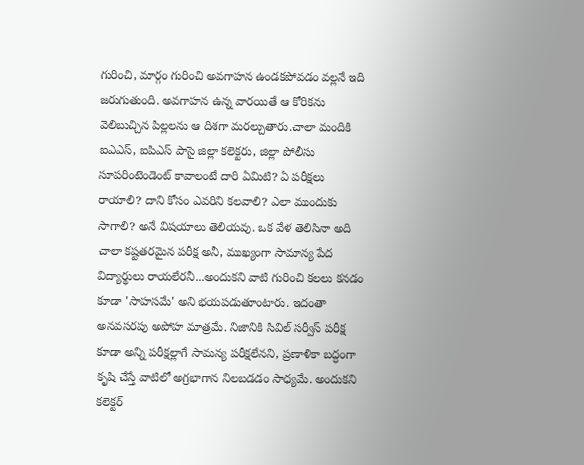గురించి, మార్గం గురించి అవగాహన ఉండకపోవడం వల్లనే ఇది జరుగుతుంది. అవగాహన ఉన్న వారయితే ఆ కోరికను వెలిబుచ్చిన పిల్లలను ఆ దిశగా మరల్చుతారు.చాలా మందికి ఐఎఎస్‌, ఐపిఎస్‌ పాసై జిల్లా కలెక్టరు, జిల్లా పోలీసు సూపరింటెండెంట్‌ కావాలంటే దారి ఏమిటి? ఏ పరీక్షలు రాయాలి? దాని కోసం ఎవరిని కలవాలి? ఎలా ముందుకు సాగాలి? అనే విషయాలు తెలియవు. ఒక వేళ తెలిసినా అది చాలా కష్టతరమైన పరీక్ష అనీ, ముఖ్యంగా సామాన్య పేద విద్యార్థులు రాయలేరనీ...అందుకని వాటి గురించి కలలు కనడం కూడా 'సాహసమే' అని భయపడుతూంటారు. ఇదంతా అనవసరపు అపోహ మాత్రమే. నిజానికి సివిల్‌ సర్వీస్‌ పరీక్ష కూడా అన్ని పరీక్షల్లాగే సామన్య పరీక్షలేనని, ప్రణాళికా బద్ధంగా కృషి చేస్తే వాటిలో అగ్రభాగాన నిలబడడం సాధ్యమే. అందుకని కలెక్టర్‌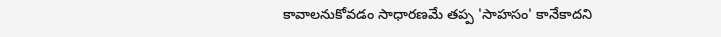కావాలనుకోవడం సాధారణమే తప్ప 'సాహసం' కానేకాదని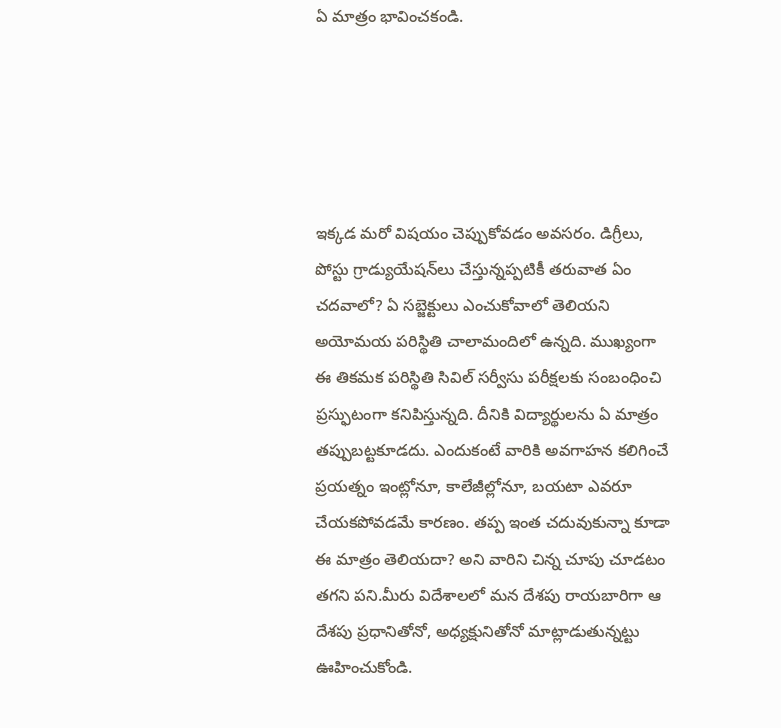ఏ మాత్రం భావించకండి.





ఇక్కడ మరో విషయం చెప్పుకోవడం అవసరం. డిగ్రీలు, పోస్టు గ్రాడ్యుయేషన్‌లు చేస్తున్నప్పటికీ తరువాత ఏం చదవాలో? ఏ సబ్జెక్టులు ఎంచుకోవాలో తెలియని అయోమయ పరిస్థితి చాలామందిలో ఉన్నది. ముఖ్యంగా ఈ తికమక పరిస్థితి సివిల్‌ సర్వీసు పరీక్షలకు సంబంధించి ప్రస్ఫుటంగా కనిపిస్తున్నది. దీనికి విద్యార్థులను ఏ మాత్రం తప్పుబట్టకూడదు. ఎందుకంటే వారికి అవగాహన కలిగించే ప్రయత్నం ఇంట్లోనూ, కాలేజీల్లోనూ, బయటా ఎవరూ చేయకపోవడమే కారణం. తప్ప ఇంత చదువుకున్నా కూడా ఈ మాత్రం తెలియదా? అని వారిని చిన్న చూపు చూడటం తగని పని.మీరు విదేశాలలో మన దేశపు రాయబారిగా ఆ దేశపు ప్రధానితోనో, అధ్యక్షునితోనో మాట్లాడుతున్నట్టు ఊహించుకోండి.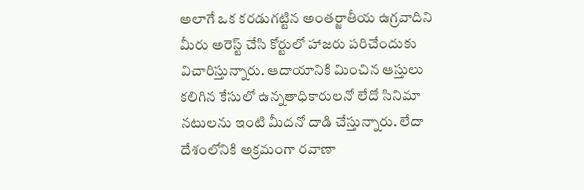అలాగే ఒక కరడుగట్టిన అంతర్జాతీయ ఉగ్రవాదిని మీరు అరెస్ట్‌ చేసి కోర్టులో హాజరు పరిచేందుకు విచారిస్తున్నారు. ఆదాయానికి మించిన ఆస్తులు కలిగిన కేసులో ఉన్నతాధికారులనో లేదో సినిమా నటులను ఇంటి మీదనో దాడి చేస్తున్నారు. లేదా దేశంలోనికి అక్రమంగా రవాణా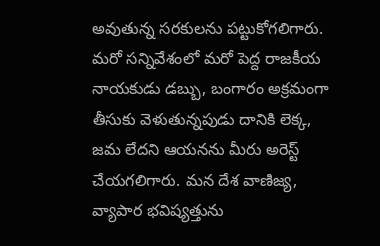అవుతున్న సరకులను పట్టుకోగలిగారు. మరో సన్నివేశంలో మరో పెద్ద రాజకీయ నాయకుడు డబ్బు, బంగారం అక్రమంగా తీసుకు వెళుతున్నపుడు దానికి లెక్క, జమ లేదని ఆయనను మీరు అరెస్ట్‌ చేయగలిగారు. మన దేశ వాణిజ్య, వ్యాపార భవిష్యత్తును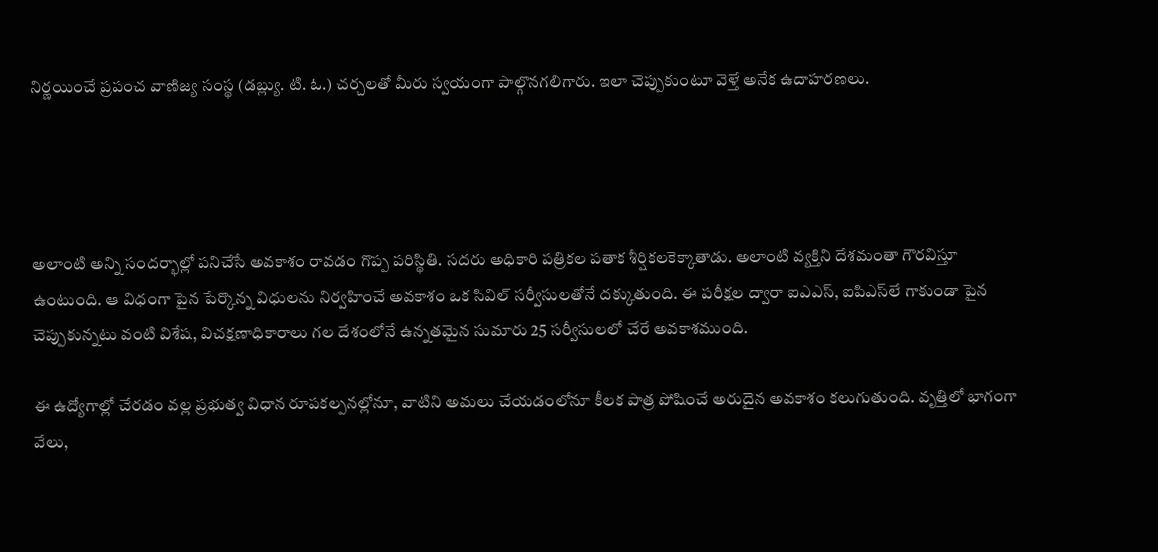నిర్ణయించే ప్రపంచ వాణిజ్య సంస్థ (డబ్ల్యు. టి. ఓ.) చర్చలతో మీరు స్వయంగా పాల్గొనగలిగారు. ఇలా చెప్పుకుంటూ వెళ్తే అనేక ఉదాహరణలు.




అలాంటి అన్ని సందర్భాల్లో పనిచేసే అవకాశం రావడం గొప్ప పరిస్థితి. సదరు అధికారి పత్రికల పతాక శీర్షికలకెక్కాతాడు. అలాంటి వ్యక్తిని దేశమంతా గౌరవిస్తూ ఉంటుంది. ఆ విధంగా పైన పేర్కొన్న విధులను నిర్వహించే అవకాశం ఒక సివిల్‌ సర్వీసులతోనే దక్కుతుంది. ఈ పరీక్షల ద్వారా ఐఎఎస్‌, ఐపిఎస్‌లే గాకుండా పైన చెప్పుకున్నటు వంటి విశేష, విచక్షణాధికారాలు గల దేశంలోనే ఉన్నతమైన సుమారు 25 సర్వీసులలో చేరే అవకాశముంది.

ఈ ఉద్యోగాల్లో చేరడం వల్ల ప్రభుత్వ విధాన రూపకల్పనల్లోనూ, వాటిని అమలు చేయడంలోనూ కీలక పాత్ర పోషించే అరుదైన అవకాశం కలుగుతుంది. వృత్తిలో భాగంగా వేలు,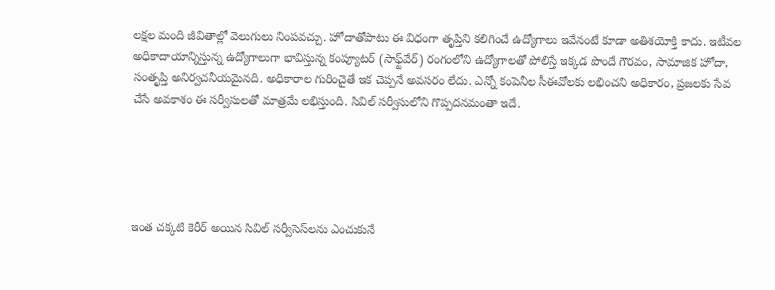లక్షల మంది జీవితాల్లో వెలుగులు నింపవచ్చు. హోదాతోపాటు ఈ విధంగా తృప్తిని కలిగించే ఉద్యోగాలు ఇవేనంటే కూడా అతిశయోక్తి కాదు. ఇటీవల అధికాదాయాన్నిస్తున్న ఉద్యోగాలుగా భావిస్తున్న కంప్యూటర్‌ (సాఫ్ట్‌వేర్‌) రంగంలోని ఉద్యోగాలతో పోలిస్తే ఇక్కడ పొందే గౌరవం, సామాజిక హోదా, సంతృప్తి అనిర్వచనీయమైనది. అధికారాల గురించైతే ఇక చెప్పనే అవసరం లేదు. ఎన్నో కంపెనీల సీఈవోలకు లభించని అధికారం, ప్రజలకు సేవ చేసే అవకాశం ఈ సర్వీసులతో మాత్రమే లభిస్తుంది. సివిల్‌ సర్వీసులోని గొప్పదనమంతా ఇదే.





ఇంత చక్కటి కెరీర్‌ అయిన సివిల్‌ సర్వీసెస్‌లను ఎంచుకునే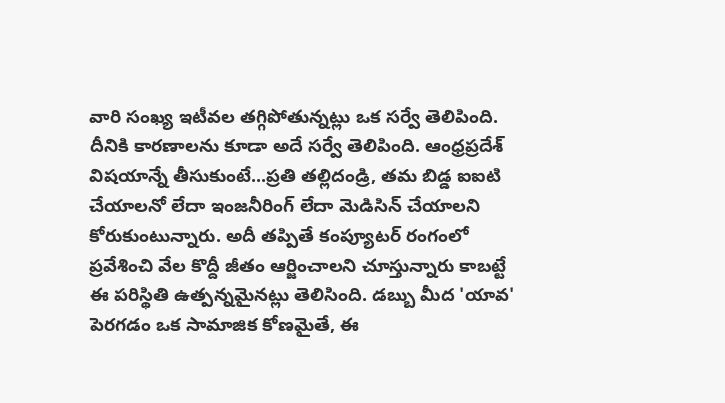వారి సంఖ్య ఇటీవల తగ్గిపోతున్నట్లు ఒక సర్వే తెలిపింది. దీనికి కారణాలను కూడా అదే సర్వే తెలిపింది. ఆంధ్రప్రదేశ్‌ విషయాన్నే తీసుకుంటే...ప్రతి తల్లిదండ్రి, తమ బిడ్డ ఐఐటి చేయాలనో లేదా ఇంజనీరింగ్‌ లేదా మెడిసిన్‌ చేయాలని కోరుకుంటున్నారు. అదీ తప్పితే కంప్యూటర్‌ రంగంలో ప్రవేశించి వేల కొద్దీ జీతం ఆర్జించాలని చూస్తున్నారు కాబట్టే ఈ పరిస్థితి ఉత్పన్నమైనట్లు తెలిసింది. డబ్బు మీద 'యావ' పెరగడం ఒక సామాజిక కోణమైతే, ఈ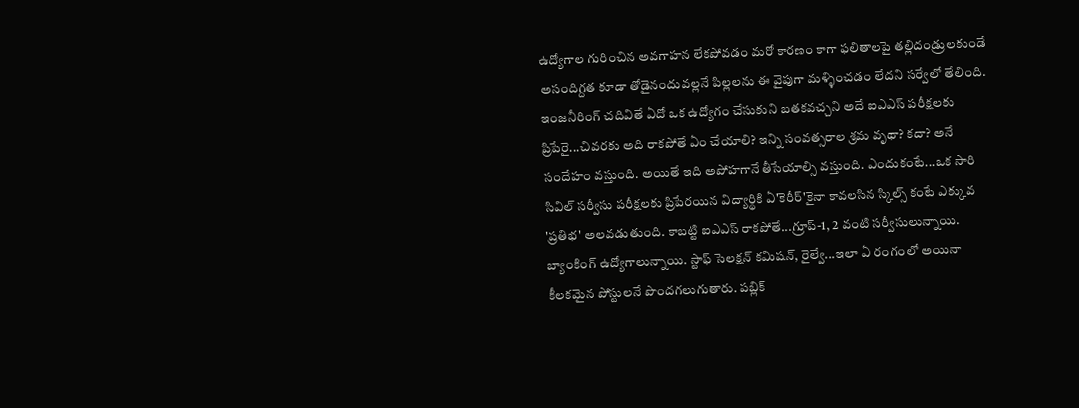ఉద్యోగాల గురించిన అవగాహన లేకపోవడం మరో కారణం కాగా ఫలితాలపై తల్లిదండ్రులకుండే అసందిగ్దత కూడా తోడైనందువల్లనే పిల్లలను ఈ వైపుగా మళ్ళించడం లేదని సర్వేలో తేలింది.
ఇంజనీరింగ్‌ చదివితే ఏదో ఒక ఉద్యోగం చేసుకుని బతకవచ్చని అదే ఐఎఎస్‌ పరీక్షలకు ప్రిపేరై...చివరకు అది రాకపోతే ఏం చేయాలి? ఇన్ని సంవత్సరాల శ్రమ వృథా? కదా? అనే సందేహం వస్తుంది. అయితే ఇది అపోహగానే తీసేయాల్సి వస్తుంది. ఎందుకంటే...ఒక సారి సివిల్‌ సర్వీసు పరీక్షలకు ప్రిపేరయిన విద్యార్థికి ఏ'కెరీర్‌'కైనా కావలసిన స్కిల్స్‌ కంటే ఎక్కువ 'ప్రతిభ' అలవడుతుంది. కాబట్టి ఐఎఎస్‌ రాకపోతే...గ్రూప్‌-1, 2 వంటి సర్వీసులున్నాయి. బ్యాంకింగ్‌ ఉద్యోగాలున్నాయి. స్టాఫ్‌ సెలక్షన్‌ కమిషన్‌, రైల్వే...ఇలా ఏ రంగంలో అయినా కీలకమైన పోస్టులనే పొందగలుగుతారు. పబ్లిక్‌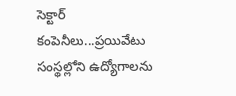సెక్టార్‌ కంపెనీలు...ప్రయివేటు సంస్థల్లోని ఉద్యోగాలను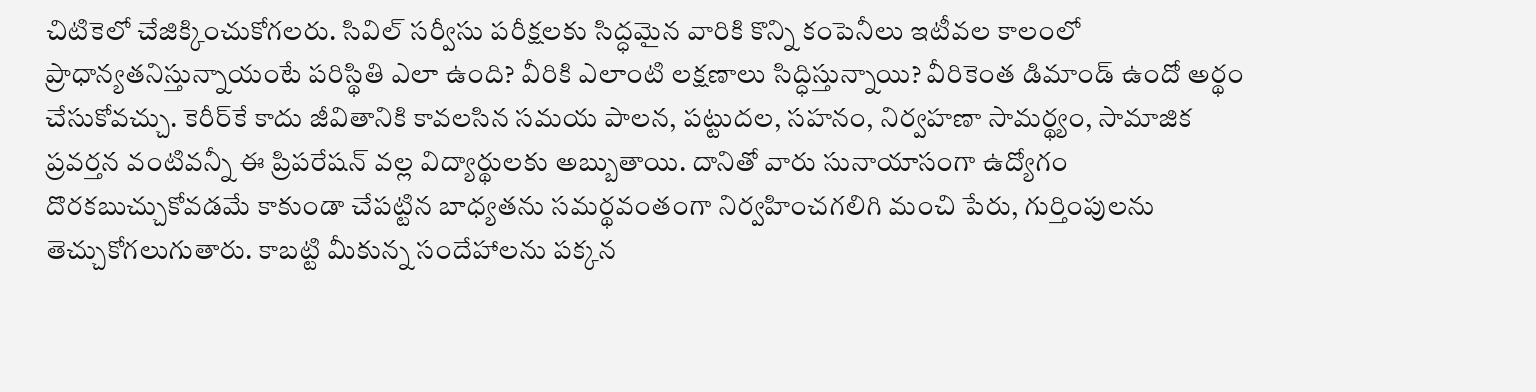చిటికెలో చేజిక్కించుకోగలరు. సివిల్‌ సర్వీసు పరీక్షలకు సిద్ధమైన వారికి కొన్ని కంపెనీలు ఇటీవల కాలంలో ప్రాధాన్యతనిస్తున్నాయంటే పరిస్థితి ఎలా ఉంది? వీరికి ఎలాంటి లక్షణాలు సిద్ధిస్తున్నాయి? వీరికెంత డిమాండ్‌ ఉందో అర్థం చేసుకోవచ్చు. కెరీర్‌కే కాదు జీవితానికి కావలసిన సమయ పాలన, పట్టుదల, సహనం, నిర్వహణా సామర్థ్యం, సామాజిక ప్రవర్తన వంటివన్నీ ఈ ప్రిపరేషన్‌ వల్ల విద్యార్థులకు అబ్బుతాయి. దానితో వారు సునాయాసంగా ఉద్యోగం దొరకబుచ్చుకోవడమే కాకుండా చేపట్టిన బాధ్యతను సమర్థవంతంగా నిర్వహించగలిగి మంచి పేరు, గుర్తింపులను తెచ్చుకోగలుగుతారు. కాబట్టి మీకున్న సందేహాలను పక్కన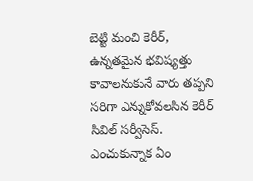బెట్టి మంచి కెరీర్‌, ఉన్నతమైన భవిష్యత్తు కావాలనుకునే వారు తప్పని సరిగా ఎన్నుకోవలసిన కెరీర్‌ సివిల్‌ సర్వీసెస్‌.
ఎంచుకున్నాక ఏం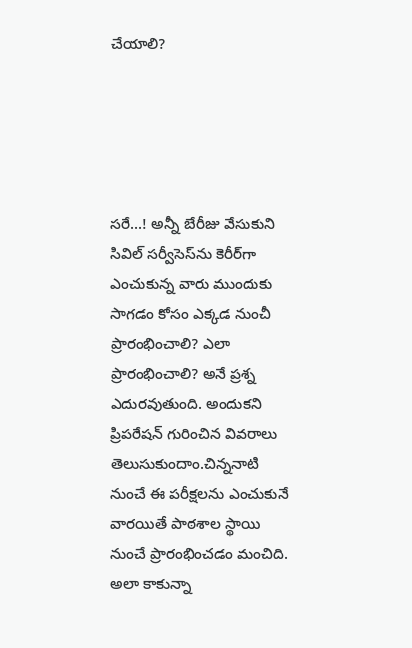చేయాలి?





సరే...! అన్నీ బేరీజు వేసుకుని సివిల్‌ సర్వీసెస్‌ను కెరీర్‌గా ఎంచుకున్న వారు ముందుకు సాగడం కోసం ఎక్కడ నుంచీ ప్రారంభించాలి? ఎలా ప్రారంభించాలి? అనే ప్రశ్న ఎదురవుతుంది. అందుకని ప్రిపరేషన్‌ గురించిన వివరాలు తెలుసుకుందాం.చిన్ననాటి నుంచే ఈ పరీక్షలను ఎంచుకునే వారయితే పాఠశాల స్థాయి నుంచే ప్రారంభించడం మంచిది. అలా కాకున్నా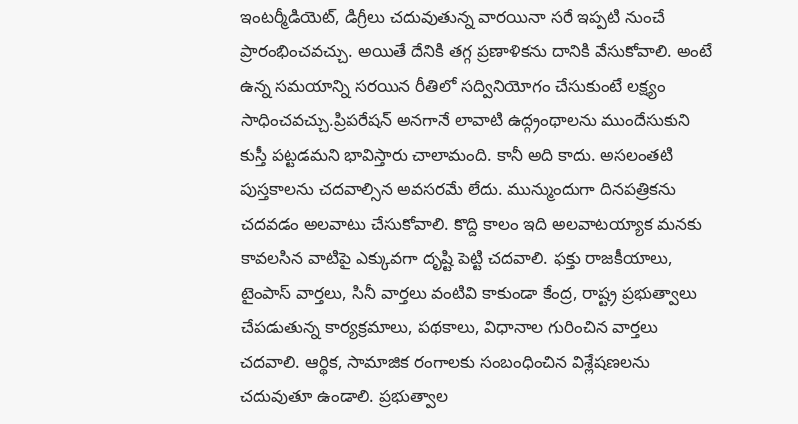ఇంటర్మీడియెట్‌, డిగ్రీలు చదువుతున్న వారయినా సరే ఇప్పటి నుంచే ప్రారంభించవచ్చు. అయితే దేనికి తగ్గ ప్రణాళికను దానికి వేసుకోవాలి. అంటే ఉన్న సమయాన్ని సరయిన రీతిలో సద్వినియోగం చేసుకుంటే లక్ష్యం సాధించవచ్చు.ప్రిపరేషన్‌ అనగానే లావాటి ఉద్గ్రంథాలను ముందేసుకుని కుస్తీ పట్టడమని భావిస్తారు చాలామంది. కానీ అది కాదు. అసలంతటి పుస్తకాలను చదవాల్సిన అవసరమే లేదు. మున్ముందుగా దినపత్రికను చదవడం అలవాటు చేసుకోవాలి. కొద్ది కాలం ఇది అలవాటయ్యాక మనకు కావలసిన వాటిపై ఎక్కువగా దృష్టి పెట్టి చదవాలి. ఫక్తు రాజకీయాలు, టైంపాస్‌ వార్తలు, సినీ వార్తలు వంటివి కాకుండా కేంద్ర, రాష్ట్ర ప్రభుత్వాలు చేపడుతున్న కార్యక్రమాలు, పథకాలు, విధానాల గురించిన వార్తలు చదవాలి. ఆర్థిక, సామాజిక రంగాలకు సంబంధించిన విశ్లేషణలను చదువుతూ ఉండాలి. ప్రభుత్వాల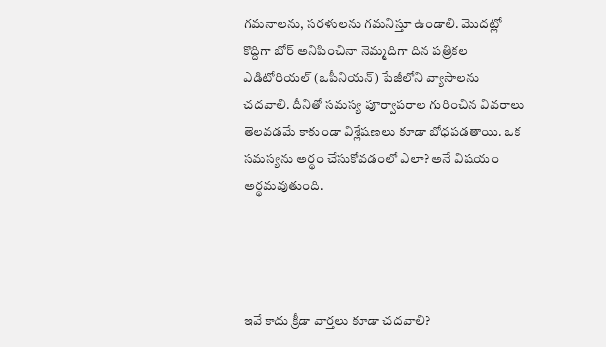గమనాలను, సరళులను గమనిస్తూ ఉండాలి. మొదట్లో కొద్దిగా బోర్‌ అనిపించినా నెమ్మదిగా దిన పత్రికల ఎడిటోరియల్‌ (ఒపీనియన్‌) పేజీలోని వ్యాసాలను చదవాలి. దీనితో సమస్య పూర్వాపరాల గురించిన వివరాలు తెలవడమే కాకుండా విశ్లేషణలు కూడా బోధపడతాయి. ఒక సమస్యను అర్థం చేసుకోవడంలో ఎలా? అనే విషయం అర్థమవుతుంది.




ఇవే కాదు క్రీడా వార్తలు కూడా చదవాలి?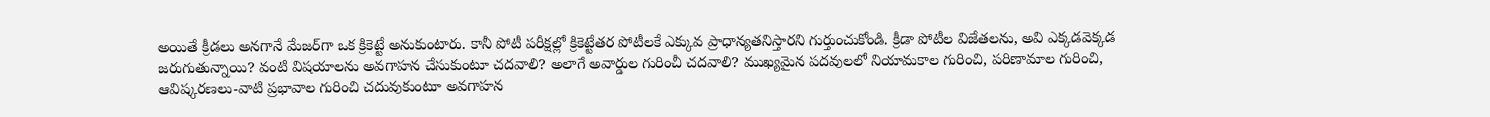అయితే క్రీడలు అనగానే మేజర్‌గా ఒక క్రికెట్టే అనుకుంటారు. కానీ పోటీ పరీక్షల్లో క్రికెట్టేతర పోటీలకే ఎక్కువ ప్రాధాన్యతనిస్తారని గుర్తుంచుకోండి. క్రీడా పోటీల విజేతలను, అవి ఎక్కడవెక్కడ జరుగుతున్నాయి? వంటి విషయాలను అవగాహన చేసుకుంటూ చదవాలి? అలాగే అవార్డుల గురించీ చదవాలి? ముఖ్యమైన పదవులలో నియామకాల గురించి, పరిణామాల గురించి, ఆవిష్కరణలు-వాటి ప్రభావాల గురించి చదువుకుంటూ అవగాహన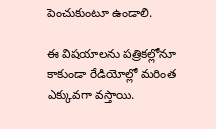పెంచుకుంటూ ఉండాలి.

ఈ విషయాలను పత్రికల్లోనూ కాకుండా రేడియోల్లో మరింత ఎక్కువగా వస్తాయి.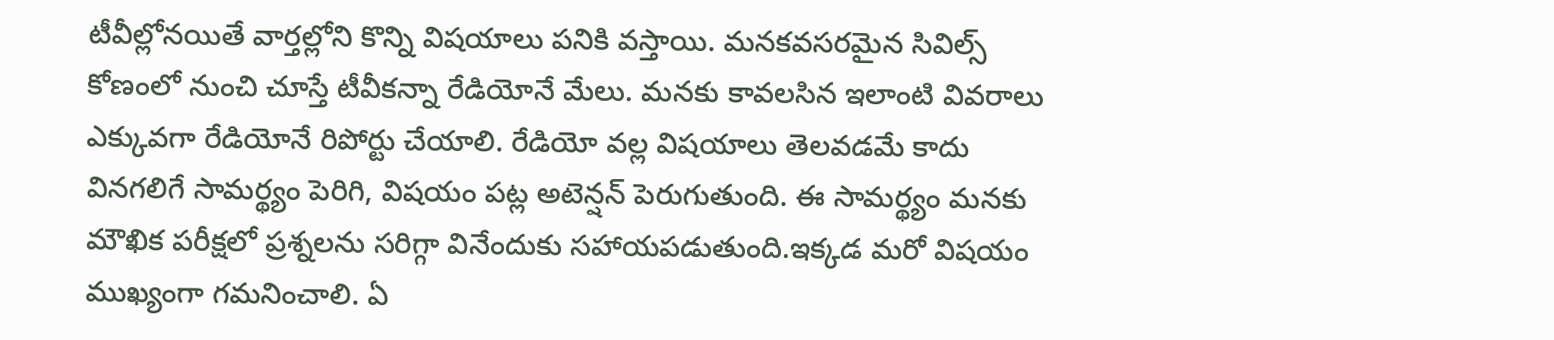టీవీల్లోనయితే వార్తల్లోని కొన్ని విషయాలు పనికి వస్తాయి. మనకవసరమైన సివిల్స్‌ కోణంలో నుంచి చూస్తే టీవీకన్నా రేడియోనే మేలు. మనకు కావలసిన ఇలాంటి వివరాలు ఎక్కువగా రేడియోనే రిపోర్టు చేయాలి. రేడియో వల్ల విషయాలు తెలవడమే కాదు వినగలిగే సామర్థ్యం పెరిగి, విషయం పట్ల అటెన్షన్‌ పెరుగుతుంది. ఈ సామర్థ్యం మనకు మౌఖిక పరీక్షలో ప్రశ్నలను సరిగ్గా వినేందుకు సహాయపడుతుంది.ఇక్కడ మరో విషయం ముఖ్యంగా గమనించాలి. ఏ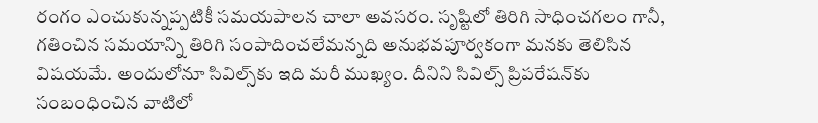రంగం ఎంచుకున్నప్పటికీ సమయపాలన చాలా అవసరం. సృష్టిలో తిరిగి సాధించగలం గానీ, గతించిన సమయాన్ని తిరిగి సంపాదించలేమన్నది అనుభవపూర్వకంగా మనకు తెలిసిన విషయమే. అందులోనూ సివిల్స్‌కు ఇది మరీ ముఖ్యం. దీనిని సివిల్స్‌ ప్రిపరేషన్‌కు సంబంధించిన వాటిలో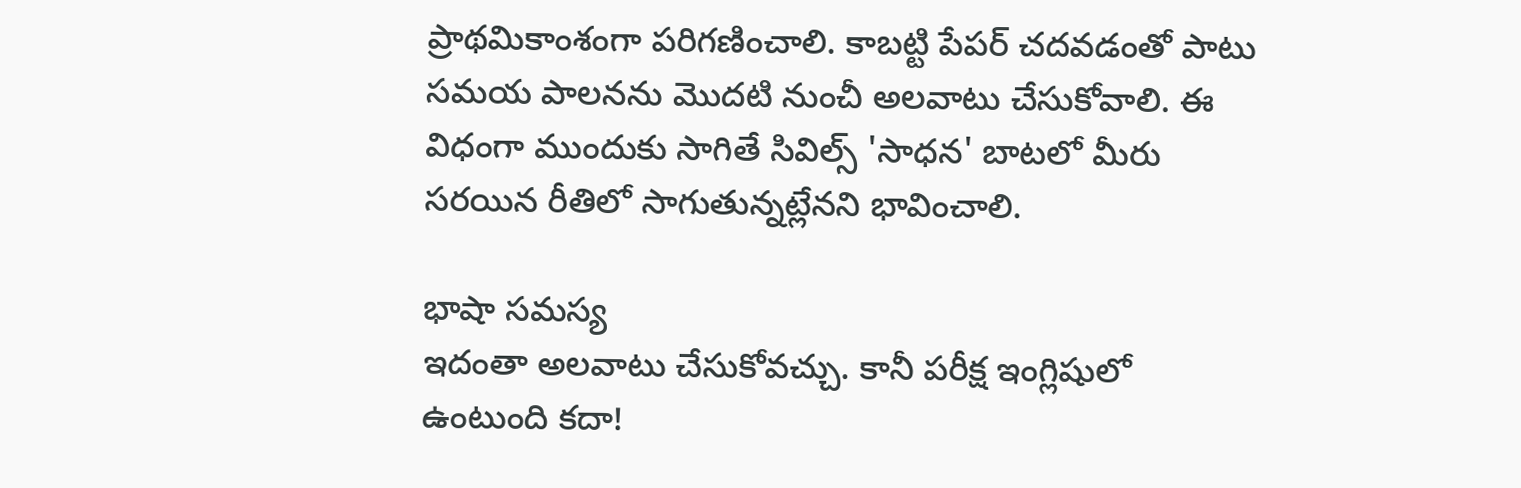ప్రాథమికాంశంగా పరిగణించాలి. కాబట్టి పేపర్‌ చదవడంతో పాటు సమయ పాలనను మొదటి నుంచీ అలవాటు చేసుకోవాలి. ఈ విధంగా ముందుకు సాగితే సివిల్స్‌ 'సాధన' బాటలో మీరు సరయిన రీతిలో సాగుతున్నట్లేనని భావించాలి.

భాషా సమస్య
ఇదంతా అలవాటు చేసుకోవచ్చు. కానీ పరీక్ష ఇంగ్లిషులో ఉంటుంది కదా!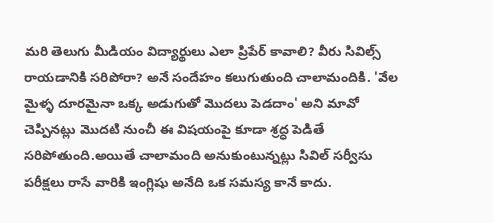మరి తెలుగు మీడియం విద్యార్థులు ఎలా ప్రిపేర్‌ కావాలి? వీరు సివిల్స్‌ రాయడానికి సరిపోరా? అనే సందేహం కలుగుతుంది చాలామందికి. 'వేల మైళ్ళ దూరమైనా ఒక్క అడుగుతో మొదలు పెడదాం' అని మావో చెప్పినట్లు మొదటి నుంచీ ఈ విషయంపై కూడా శ్రద్ధ పెడితే సరిపోతుంది.అయితే చాలామంది అనుకుంటున్నట్లు సివిల్‌ సర్వీసు పరీక్షలు రాసే వారికి ఇంగ్లిషు అనేది ఒక సమస్య కానే కాదు.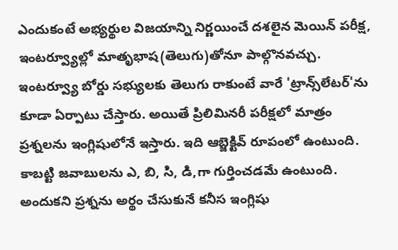ఎందుకంటే అభ్యర్థుల విజయాన్ని నిర్ణయించే దశలైన మెయిన్‌ పరీక్ష, ఇంటర్వ్యూల్లో మాతృభాష(తెలుగు)తోనూ పాల్గొనవచ్చు. ఇంటర్వ్యూ బోర్డు సభ్యులకు తెలుగు రాకుంటే వారే 'ట్రాన్స్‌లేటర్‌'ను కూడా ఏర్పాటు చేస్తారు. అయితే ప్రిలిమినరీ పరీక్షలో మాత్రం ప్రశ్నలను ఇంగ్లిషులోనే ఇస్తారు. ఇది ఆబ్జెక్టివ్‌ రూపంలో ఉంటుంది. కాబట్టి జవాబులను ఎ, బి, సి, డి,గా గుర్తించడమే ఉంటుంది. అందుకని ప్రశ్నను అర్థం చేసుకునే కనీస ఇంగ్లిషు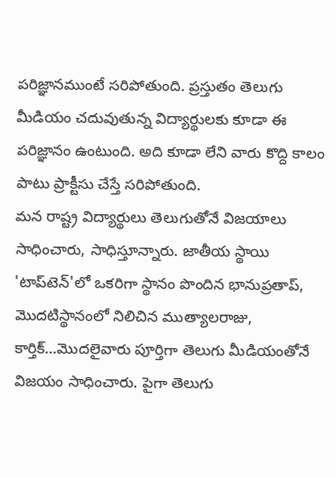పరిజ్ఞానముంటే సరిపోతుంది. ప్రస్తుతం తెలుగు మీడియం చదువుతున్న విద్యార్థులకు కూడా ఈ పరిజ్ఞానం ఉంటుంది. అది కూడా లేని వారు కొద్ది కాలం పాటు ప్రాక్టీసు చేస్తే సరిపోతుంది.
మన రాష్ట్ర విద్యార్థులు తెలుగుతోనే విజయాలు సాధించారు, సాధిస్తూన్నారు. జాతీయ స్థాయి 'టాప్‌టెన్‌'లో ఒకరిగా స్థానం పొందిన భానుప్రతాప్‌, మొదటిస్థానంలో నిలిచిన ముత్యాలరాజు, కార్తిక్‌...మొదలైవారు పూర్తిగా తెలుగు మీడియంతోనే విజయం సాధించారు. పైగా తెలుగు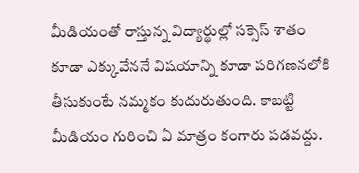మీడియంతో రాస్తున్న విద్యార్థుల్లో సక్సెస్‌ శాతం కూడా ఎక్కువేననే విషయాన్ని కూడా పరిగణనలోకి తీసుకుంటే నమ్మకం కుదురుతుంది. కాబట్టి మీడియం గురించి ఏ మాత్రం కంగారు పడవద్దు.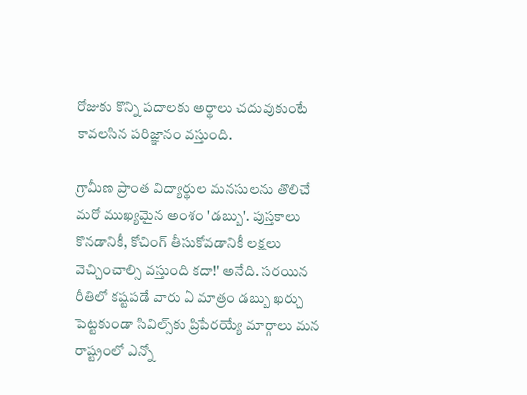రోజుకు కొన్ని పదాలకు అర్థాలు చదువుకుంటే కావలసిన పరిజ్ఞానం వస్తుంది.

గ్రామీణ ప్రాంత విద్యార్థుల మనసులను తొలిచే మరో ముఖ్యమైన అంశం 'డబ్బు'. పుస్తకాలు కొనడానికీ, కోచింగ్‌ తీసుకోవడానికీ లక్షలు వెచ్చించాల్సి వస్తుంది కదా!' అనేది. సరయిన రీతిలో కష్టపడే వారు ఏ మాత్రం డబ్బు ఖర్చు పెట్టకుండా సివిల్స్‌కు ప్రిపేరయ్యే మార్గాలు మన రాష్ట్రంలో ఎన్నో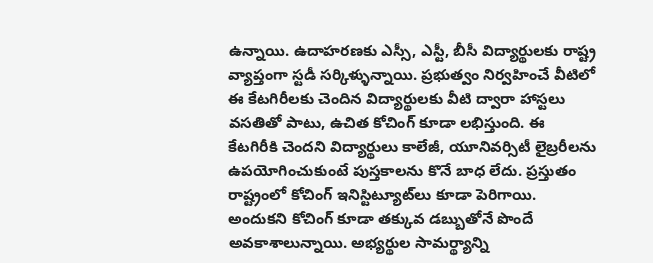ఉన్నాయి. ఉదాహరణకు ఎస్సీ, ఎస్టీ, బీసీ విద్యార్థులకు రాష్ట్ర వ్యాప్తంగా స్టడీ సర్కిళ్ళున్నాయి. ప్రభుత్వం నిర్వహించే వీటిలో ఈ కేటగిరీలకు చెందిన విద్యార్థులకు వీటి ద్వారా హాస్టలు వసతితో పాటు, ఉచిత కోచింగ్‌ కూడా లభిస్తుంది. ఈ కేటగిరీకి చెందని విద్యార్థులు కాలేజీ, యూనివర్సిటీ లైబ్రరీలను ఉపయోగించుకుంటే పుస్తకాలను కొనే బాధ లేదు. ప్రస్తుతం రాష్ట్రంలో కోచింగ్‌ ఇనిస్టిట్యూట్‌లు కూడా పెరిగాయి. అందుకని కోచింగ్‌ కూడా తక్కువ డబ్బుతోనే పొందే అవకాశాలున్నాయి. అభ్యర్థుల సామర్థ్యాన్ని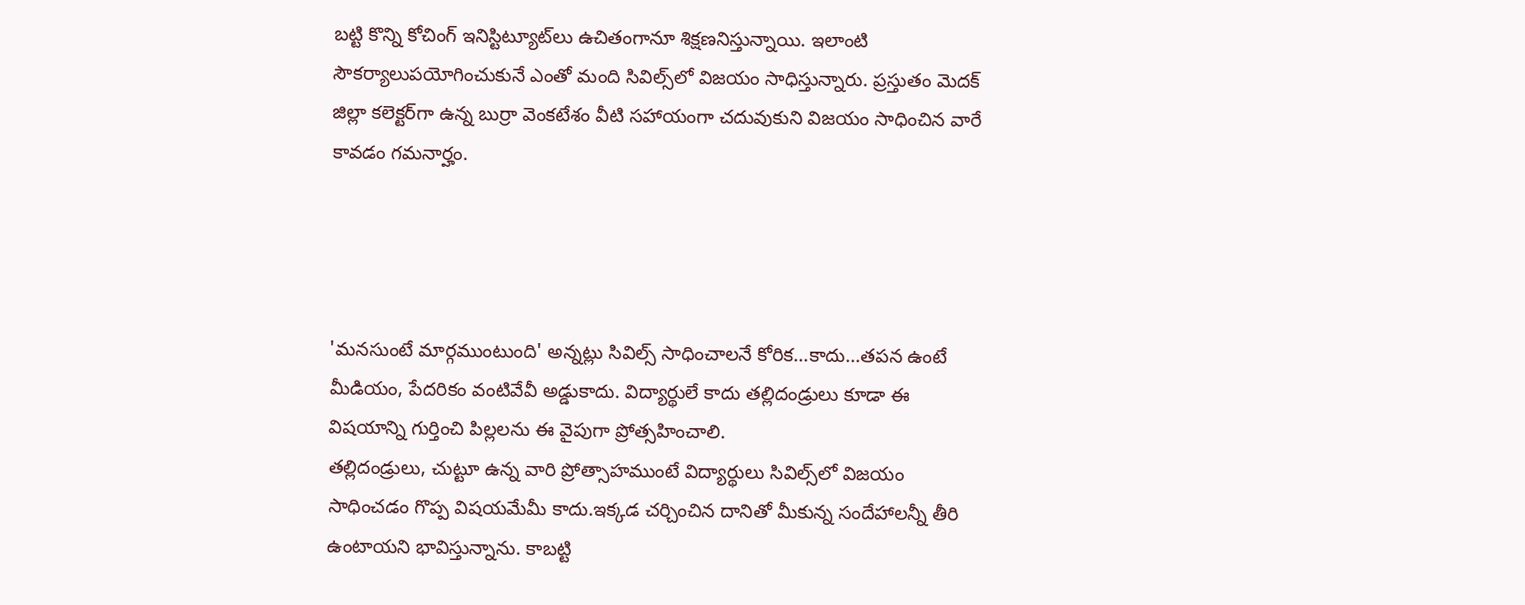బట్టి కొన్ని కోచింగ్‌ ఇనిస్టిట్యూట్‌లు ఉచితంగానూ శిక్షణనిస్తున్నాయి. ఇలాంటి సౌకర్యాలుపయోగించుకునే ఎంతో మంది సివిల్స్‌లో విజయం సాధిస్తున్నారు. ప్రస్తుతం మెదక్‌ జిల్లా కలెక్టర్‌గా ఉన్న బుర్రా వెంకటేశం వీటి సహాయంగా చదువుకుని విజయం సాధించిన వారే కావడం గమనార్హం.




'మనసుంటే మార్గముంటుంది' అన్నట్లు సివిల్స్‌ సాధించాలనే కోరిక...కాదు...తపన ఉంటే మీడియం, పేదరికం వంటివేవీ అడ్డుకాదు. విద్యార్థులే కాదు తల్లిదండ్రులు కూడా ఈ విషయాన్ని గుర్తించి పిల్లలను ఈ వైపుగా ప్రోత్సహించాలి.
తల్లిదండ్రులు, చుట్టూ ఉన్న వారి ప్రోత్సాహముంటే విద్యార్థులు సివిల్స్‌లో విజయం సాధించడం గొప్ప విషయమేమీ కాదు.ఇక్కడ చర్చించిన దానితో మీకున్న సందేహాలన్నీ తీరి ఉంటాయని భావిస్తున్నాను. కాబట్టి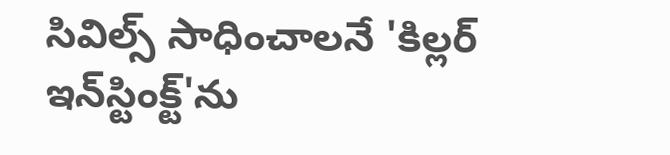సివిల్స్‌ సాధించాలనే 'కిల్లర్‌ ఇన్‌స్టింక్ట్‌'ను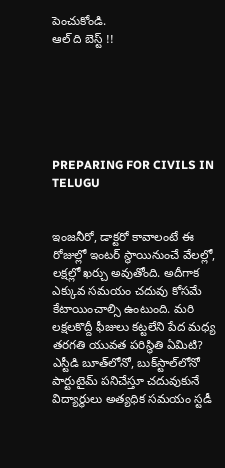పెంచుకోండి.
ఆల్‌ ది బెస్ట్‌ !!






PREPARING FOR CIVILS IN TELUGU


ఇంజనీరో, డాక్టరో కావాలంటే ఈ రోజుల్లో ఇంటర్‌ స్థాయినుంచే వేలల్లో, లక్షల్లో ఖర్చు అవుతోంది. అదీగాక ఎక్కువ సమయం చదువు కోసమే కేటాయించాల్సి ఉంటుంది. మరి లక్షలకొద్దీ ఫీజులు కట్టలేని పేద మధ్య తరగతి యువత పరిస్థితి ఏమిటి? ఎస్టీడి బూత్‌లోనో, బుక్‌స్టాల్‌లోనో పార్టుటైమ్‌ పనిచేస్తూ చదువుకునే విద్యార్థులు అత్యధిక సమయం స్టడీ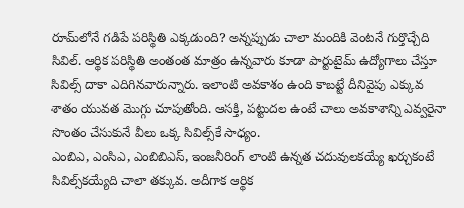రూమ్‌లోనే గడిపే పరిస్థితి ఎక్కడుంది? అన్నప్పుడు చాలా మందికి వెంటనే గుర్తొచ్చేది సివిల్‌. ఆర్థిక పరిస్థితి అంతంత మాత్రం ఉన్నవారు కూడా పార్టుటైమ్‌ ఉద్యోగాలు చేస్తూ సివిల్స్‌ దాకా ఎదిగినవారున్నారు. ఇలాంటి అవకాశం ఉంది కాబట్టే దీనివైపు ఎక్కువ శాతం యువత మొగ్గు చూపుతోంది. ఆసక్తి, పట్టుదల ఉంటే చాలు అవకాశాన్ని ఎవ్వరైనా సొంతం చేసుకునే వీలు ఒక్క సివిల్స్‌కే సాధ్యం.
ఎంబిఎ, ఎంసిఎ, ఎంబిబిఎస్‌, ఇంజనీరింగ్‌ లాంటి ఉన్నత చదువులకయ్యే ఖర్చుకంటే సివిల్స్‌కయ్యేది చాలా తక్కువ. అదీగాక ఆర్థిక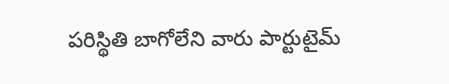పరిస్థితి బాగోలేని వారు పార్టుటైమ్‌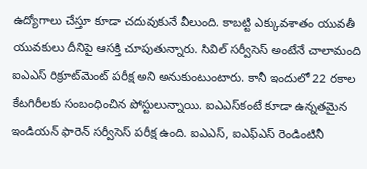ఉద్యోగాలు చేస్తూ కూడా చదువుకునే వీలుంది. కాబట్టి ఎక్కువశాతం యువతీ యువకులు దీనిపై ఆసక్తి చూపుతున్నారు. సివిల్‌ సర్వీసెస్‌ అంటేనే చాలామంది ఐఎఎస్‌ రిక్రూట్‌మెంట్‌ పరీక్ష అని అనుకుంటుంటారు. కానీ ఇందులో 22 రకాల కేటగిరీలకు సంబంధించిన పోస్టులున్నాయి. ఐఎఎస్‌కంటే కూడా ఉన్నతమైన ఇండియన్‌ ఫారెన్‌ సర్వీసెస్‌ పరీక్ష ఉంది. ఐఎఎస్‌, ఐఎఫ్‌ఎస్‌ రెండింటినీ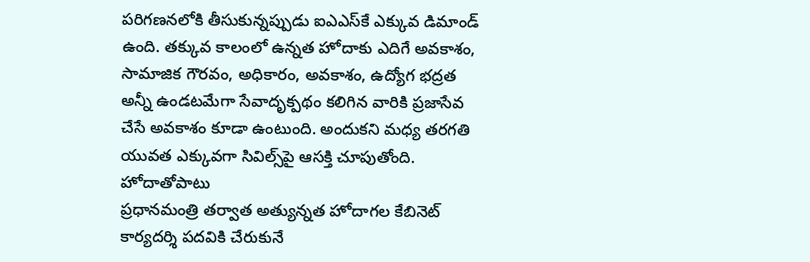పరిగణనలోకి తీసుకున్నప్పుడు ఐఎఎస్‌కే ఎక్కువ డిమాండ్‌ ఉంది. తక్కువ కాలంలో ఉన్నత హోదాకు ఎదిగే అవకాశం, సామాజిక గౌరవం, అధికారం, అవకాశం, ఉద్యోగ భద్రత అన్నీ ఉండటమేగా సేవాదృక్పథం కలిగిన వారికి ప్రజాసేవ చేసే అవకాశం కూడా ఉంటుంది. అందుకని మధ్య తరగతి యువత ఎక్కువగా సివిల్స్‌పై ఆసక్తి చూపుతోంది.
హోదాతోపాటు
ప్రధానమంత్రి తర్వాత అత్యున్నత హోదాగల కేబినెట్‌ కార్యదర్శి పదవికి చేరుకునే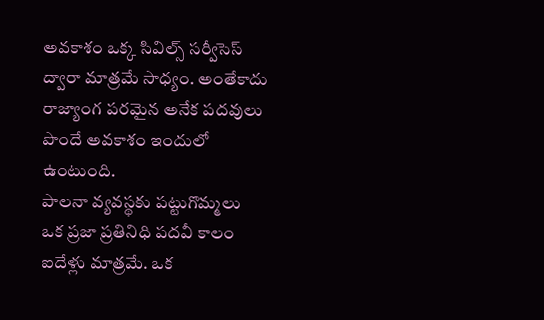అవకాశం ఒక్క సివిల్స్‌ సర్వీసెస్‌ ద్వారా మాత్రమే సాధ్యం. అంతేకాదు రాజ్యాంగ పరమైన అనేక పదవులు పొందే అవకాశం ఇందులో ఉంటుంది.
పాలనా వ్యవస్థకు పట్టుగొమ్మలు
ఒక ప్రజా ప్రతినిధి పదవీ కాలం ఐదేళ్లు మాత్రమే. ఒక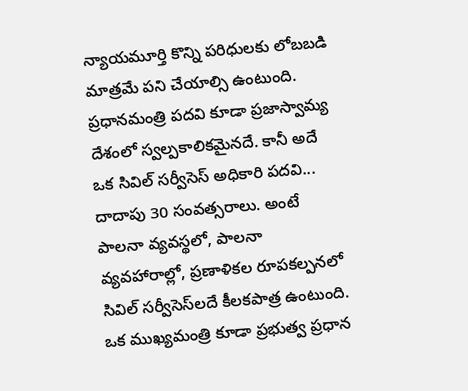న్యాయమూర్తి కొన్ని పరిధులకు లోబబడి మాత్రమే పని చేయాల్సి ఉంటుంది. ప్రధానమంత్రి పదవి కూడా ప్రజాస్వామ్య దేశంలో స్వల్పకాలికమైనదే. కానీ అదే ఒక సివిల్‌ సర్వీసెస్‌ అధికారి పదవి... దాదాపు 30 సంవత్సరాలు. అంటే పాలనా వ్యవస్థలో, పాలనా వ్యవహారాల్లో, ప్రణాళికల రూపకల్పనలో సివిల్‌ సర్వీసెస్‌లదే కీలకపాత్ర ఉంటుంది. ఒక ముఖ్యమంత్రి కూడా ప్రభుత్వ ప్రధాన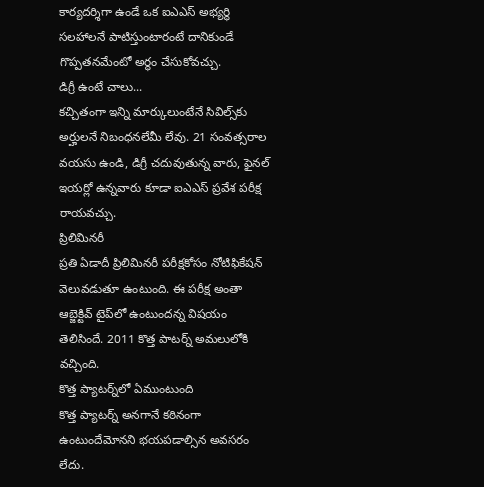కార్యదర్శిగా ఉండే ఒక ఐఎఎస్‌ అభ్యర్థి సలహాలనే పాటిస్తుంటారంటే దానికుండే గొప్పతనమేంటో అర్థం చేసుకోవచ్చు.
డిగ్రీ ఉంటే చాలు...
కచ్చితంగా ఇన్ని మార్కులుంటేనే సివిల్స్‌కు అర్హులనే నిబంధనలేమీ లేవు. 21 సంవత్సరాల వయసు ఉండి, డిగ్రీ చదువుతున్న వారు, ఫైనల్‌ ఇయర్లో ఉన్నవారు కూడా ఐఎఎస్‌ ప్రవేశ పరీక్ష రాయవచ్చు.
ప్రిలిమినరీ
ప్రతి ఏడాదీ ప్రిలిమినరీ పరీక్షకోసం నోటిఫికేషన్‌ వెలువడుతూ ఉంటుంది. ఈ పరీక్ష అంతా ఆబ్జెక్టివ్‌ టైప్‌లో ఉంటుందన్న విషయం తెలిసిందే. 2011 కొత్త పాటర్న్ అమలులోకి వచ్చింది.
కొత్త ప్యాటర్న్‌లో ఏముంటుంది
కొత్త ప్యాటర్న్‌ అనగానే కఠినంగా ఉంటుందేమోనని భయపడాల్సిన అవసరం లేదు.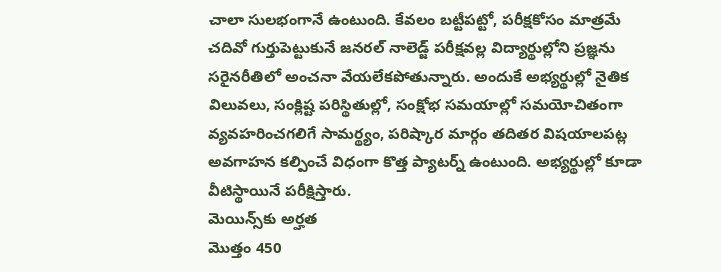చాలా సులభంగానే ఉంటుంది. కేవలం బట్టీపట్టో, పరీక్షకోసం మాత్రమే చదివో గుర్తుపెట్టుకునే జనరల్‌ నాలెడ్జ్‌ పరీక్షవల్ల విద్యార్థుల్లోని ప్రజ్ఞను సరైనరీతిలో అంచనా వేయలేకపోతున్నారు. అందుకే అభ్యర్థుల్లో నైతిక విలువలు, సంక్లిష్ట పరిస్థితుల్లో, సంక్షోభ సమయాల్లో సమయోచితంగా వ్యవహరించగలిగే సామర్థ్యం, పరిష్కార మార్గం తదితర విషయాలపట్ల అవగాహన కల్పించే విధంగా కొత్త ప్యాటర్న్‌ ఉంటుంది. అభ్యర్థుల్లో కూడా వీటిస్థాయినే పరీక్షిస్తారు.
మెయిన్స్‌కు అర్హత
మొత్తం 450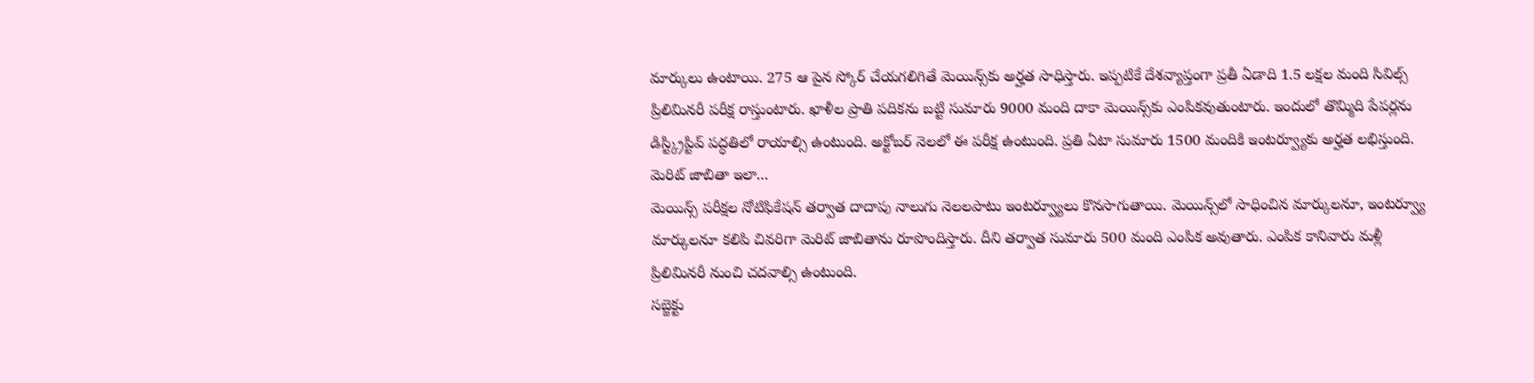మార్కులు ఉంటాయి. 275 ఆ పైన స్కోర్‌ చేయగలిగితే మెయిన్స్‌కు అర్హత సాధిస్తారు. ఇప్పటికే దేశవ్యాప్తంగా ప్రతీ ఏడాది 1.5 లక్షల మంది సివిల్స్‌ ప్రిలిమినరీ పరీక్ష రాస్తుంటారు. ఖాళీల ప్రాతి పదికను బట్టి సుమారు 9000 మంది దాకా మెయిన్స్‌కు ఎంపికవుతుంటారు. ఇందులో తొమ్మిది పేపర్లను డిస్ట్క్రిప్టివ్‌ పద్ధతిలో రాయాల్సి ఉంటుంది. అక్టోబర్‌ నెలలో ఈ పరీక్ష ఉంటుంది. ప్రతి ఏటా సుమారు 1500 మందికి ఇంటర్వ్యూకు అర్హత లభిస్తుంది.
మెరిట్‌ జాబితా ఇలా...
మెయిన్స్‌ పరీక్షల నోటిఫికేషన్‌ తర్వాత దాదాపు నాలుగు నెలలపాటు ఇంటర్వ్యూలు కొనసాగుతాయి. మెయిన్స్‌లో సాధించిన మార్కులనూ, ఇంటర్వ్యూ మార్కులనూ కలిపి చివరిగా మెరిట్‌ జాబితాను రూపొందిస్తారు. దీని తర్వాత సుమారు 500 మంది ఎంపిక అవుతారు. ఎంపిక కానివారు మళ్లీ ప్రిలిమినరీ నుంచి చదవాల్సి ఉంటుంది.
సబ్జెక్టు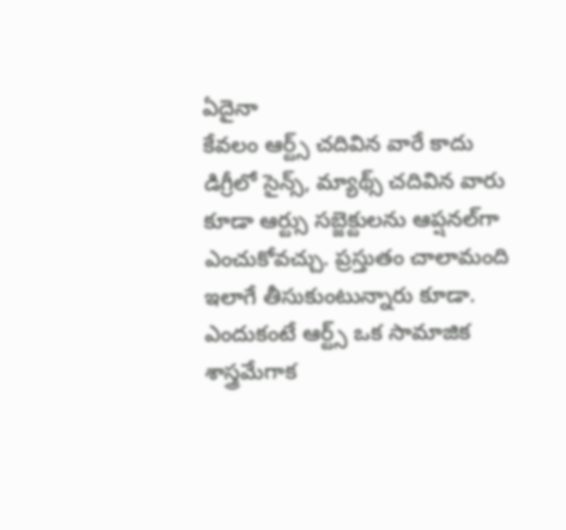ఏదైనా
కేవలం ఆర్ట్స్‌ చదివిన వారే కాదు డిగ్రీలో సైన్స్‌, మ్యాథ్స్‌ చదివిన వారు కూడా ఆర్ట్సు సబ్జెక్టులను ఆప్షనల్‌గా ఎంచుకోవచ్చు. ప్రస్తుతం చాలామంది ఇలాగే తీసుకుంటున్నారు కూడా. ఎందుకంటే ఆర్ట్స్‌ ఒక సామాజిక శాస్త్రమేగాక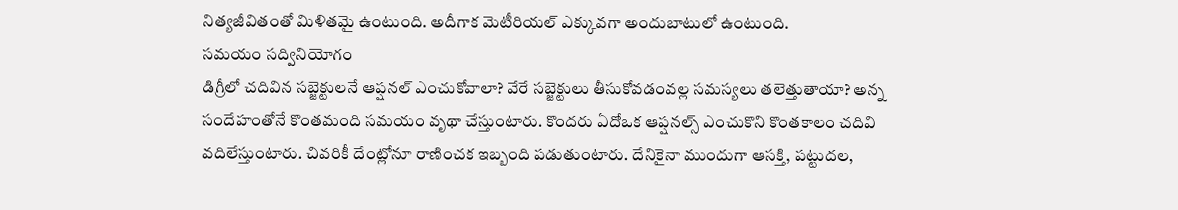నిత్యజీవితంతో మిళితమై ఉంటుంది. అదీగాక మెటీరియల్‌ ఎక్కువగా అందుబాటులో ఉంటుంది.
సమయం సద్వినియోగం
డిగ్రీలో చదివిన సబ్జెక్టులనే ఆప్షనల్‌ ఎంచుకోవాలా? వేరే సబ్జెక్టులు తీసుకోవడంవల్ల సమస్యలు తలెత్తుతాయా? అన్న సందేహంతోనే కొంతమంది సమయం వృథా చేస్తుంటారు. కొందరు ఏదోఒక ఆప్షనల్స్‌ ఎంచుకొని కొంతకాలం చదివి వదిలేస్తుంటారు. చివరికీ దేంట్లోనూ రాణించక ఇబ్బంది పడుతుంటారు. దేనికైనా ముందుగా ఆసక్తి, పట్టుదల,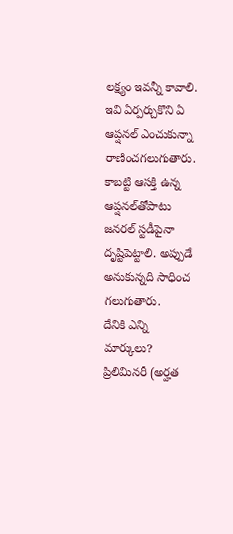లక్ష్యం ఇవన్నీ కావాలి. ఇవి ఏర్పర్చుకొని ఏ ఆప్షనల్‌ ఎంచుకున్నా రాణించగలుగుతారు. కాబట్టి ఆసక్తి ఉన్న ఆప్షనల్‌తోపాటు జనరల్‌ స్టడీపైనా దృష్టిపెట్టాలి. అప్పుడే అనుకున్నది సాధించ గలుగుతారు.
దేనికి ఎన్ని మార్కులు?
ప్రిలిమినరీ (అర్హత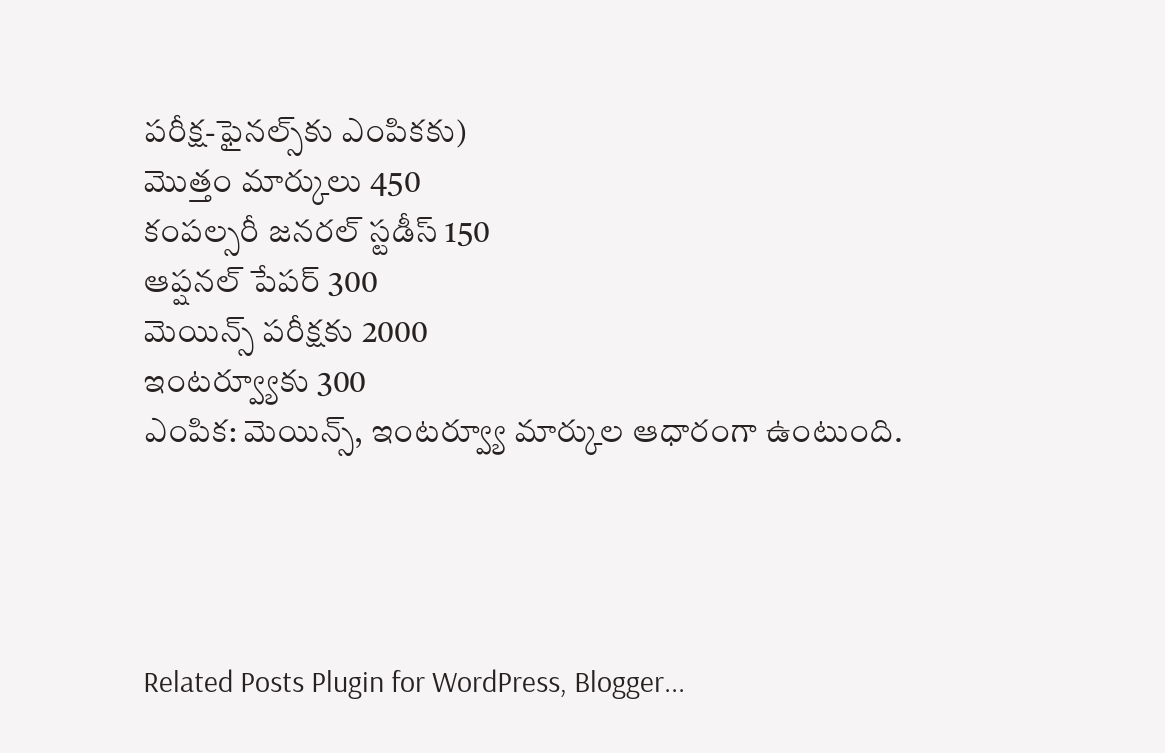పరీక్ష-ఫైనల్స్‌కు ఎంపికకు)
మొత్తం మార్కులు 450
కంపల్సరీ జనరల్‌ స్టడీస్‌ 150
ఆప్షనల్‌ పేపర్‌ 300
మెయిన్స్‌ పరీక్షకు 2000
ఇంటర్వ్యూకు 300
ఎంపిక: మెయిన్స్‌, ఇంటర్వ్యూ మార్కుల ఆధారంగా ఉంటుంది.




Related Posts Plugin for WordPress, Blogger...